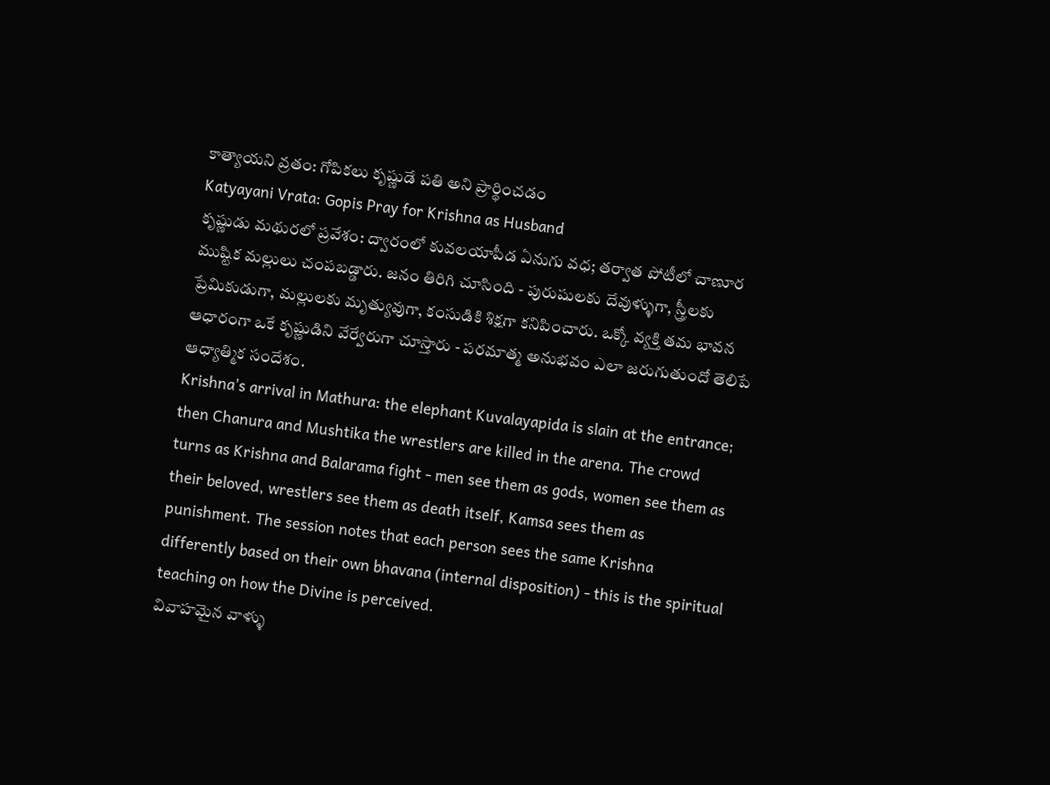కాత్యాయని వ్రతం: గోపికలు కృష్ణుడే పతి అని ప్రార్థించడం
Katyayani Vrata: Gopis Pray for Krishna as Husband
కృష్ణుడు మథురలో ప్రవేశం: ద్వారంలో కువలయాపీడ ఏనుగు వధ; తర్వాత పోటీలో చాణూర ముష్టిక మల్లులు చంపబడ్డారు. జనం తిరిగి చూసింది - పురుషులకు దేవుళ్ళుగా, స్త్రీలకు ప్రేమికుడుగా, మల్లులకు మృత్యువుగా, కంసుడికి శిక్షగా కనిపించారు. ఒక్కో వ్యక్తి తమ భావన ఆధారంగా ఒకే కృష్ణుడిని వేర్వేరుగా చూస్తారు - పరమాత్మ అనుభవం ఎలా జరుగుతుందో తెలిపే ఆధ్యాత్మిక సందేశం.
Krishna's arrival in Mathura: the elephant Kuvalayapida is slain at the entrance; then Chanura and Mushtika the wrestlers are killed in the arena. The crowd turns as Krishna and Balarama fight - men see them as gods, women see them as their beloved, wrestlers see them as death itself, Kamsa sees them as punishment. The session notes that each person sees the same Krishna differently based on their own bhavana (internal disposition) - this is the spiritual teaching on how the Divine is perceived.
వివాహమైన వాళ్ళు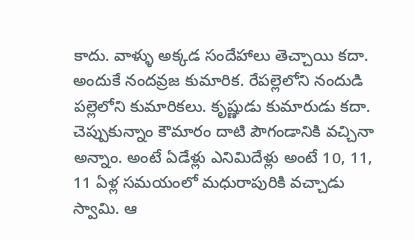కాదు. వాళ్ళు అక్కడ సందేహాలు తెచ్చాయి కదా. అందుకే నందవ్రజ కుమారిక. రేపల్లెలోని నందుడి పల్లెలోని కుమారికలు. కృష్ణుడు కుమారుడు కదా. చెప్పుకున్నాం కౌమారం దాటి పౌగండానికి వచ్చినా అన్నాం. అంటే ఏడేళ్లు ఎనిమిదేళ్లు అంటే 10, 11, 11 ఏళ్ల సమయంలో మధురాపురికి వచ్చాడు స్వామి. ఆ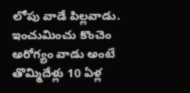లోపు వాడే పిల్లవాడు. ఇంచుమించు కొంచెం అరోగ్యం వాడు అంటే తొమ్మిదేళ్లు 10 ఏళ్ల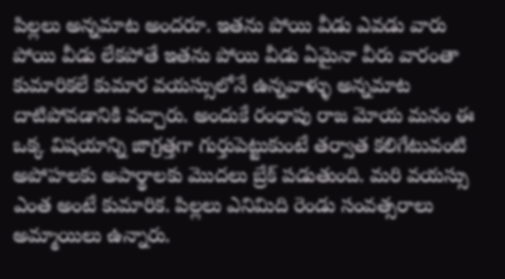పిల్లలు అన్నమాట అందరూ. ఇతను పోయి వీడు ఎవడు వారు పోయి వీడు లేకపోతే ఇతను పోయి వీడు ఏమైనా వీరు వారంతా కుమారికలే కుమార వయస్సులోనే ఉన్నవాళ్ళు అన్నమాట దాటిపోవడానికి వచ్చారు. అందుకే రంధాపు రాజ మోయ మనం ఈ ఒక్క విషయాన్ని జాగ్రత్తగా గుర్తుపెట్టుకుంటే తర్వాత కలిగేటువంటి అపోహలకు అపార్థాలకు మొదలు బ్రేక్ పడుతుంది. మరి వయస్సు ఎంత అంటే కుమారిక. పిల్లలు ఎనిమిది రెండు సంవత్సరాలు అమ్మాయిలు ఉన్నారు.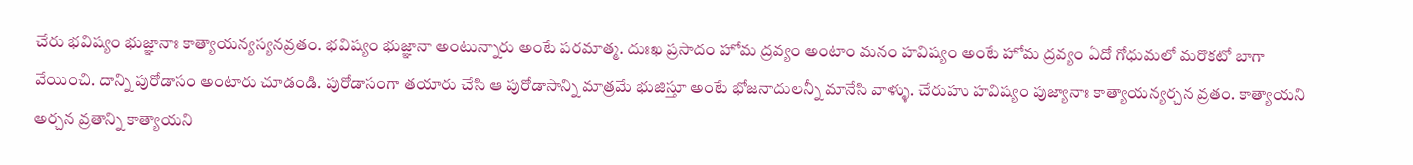చేరు భవిష్యం భుజ్ఞానాః కాత్యాయన్యస్యనవ్రతం. భవిష్యం భుజ్ఞానా అంటున్నారు అంటే పరమాత్మ. దుఃఖ ప్రసాదం హోమ ద్రవ్యం అంటాం మనం హవిష్యం అంటే హోమ ద్రవ్యం ఏదో గోధుమలో మరొకటో బాగా వేయించి. దాన్ని పురోడాసం అంటారు చూడండి. పురోడాసంగా తయారు చేసి ఆ పురోడాసాన్ని మాత్రమే భుజిస్తూ అంటే భోజనాదులన్నీ మానేసి వాళ్ళు. చేరుహు హవిష్యం పుజ్యానాః కాత్యాయన్యర్చన వ్రతం. కాత్యాయని అర్చన వ్రతాన్ని కాత్యాయని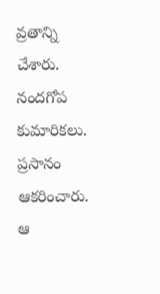వ్రతాన్ని చేశారు. నందగోప కుమారికలు. ప్రసానం ఆకరించారు. ఆ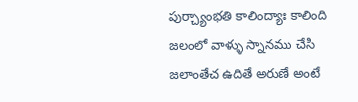పుర్చ్యాంభతి కాలింద్యాః కాలింది జలంలో వాళ్ళు స్నానము చేసి జలాంతేచ ఉదితే అరుణే అంటే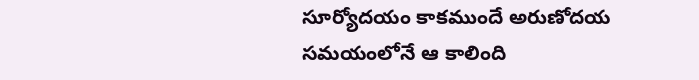సూర్యోదయం కాకముందే అరుణోదయ సమయంలోనే ఆ కాలింది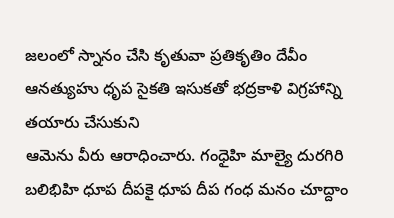జలంలో స్నానం చేసి కృతువా ప్రతికృతిం దేవీం ఆనత్యుహు ధృప సైకతి ఇసుకతో భద్రకాళి విగ్రహాన్ని తయారు చేసుకుని
ఆమెను వీరు ఆరాధించారు. గంధైహి మాల్యై దురగిరి బలిభిహి ధూప దీపకై ధూప దీప గంధ మనం చూద్దాం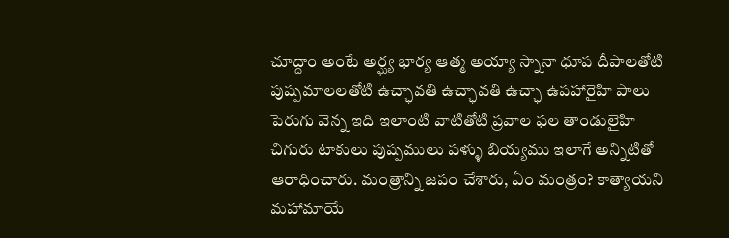చూద్దాం అంటే అర్ఘ్య భార్య ఆత్మ అయ్యా స్నానా ధూప దీపాలతోటి పుష్పమాలలతోటి ఉచ్ఛావతి ఉచ్ఛావతి ఉచ్ఛా ఉపహారైహి పాలు పెరుగు వెన్న ఇది ఇలాంటి వాటితోటి ప్రవాల ఫల తాండులైహి చిగురు టాకులు పుష్పములు పళ్ళు బియ్యము ఇలాగే అన్నిటితో ఆరాధించారు. మంత్రాన్ని జపం చేశారు, ఏం మంత్రం? కాత్యాయని మహామాయే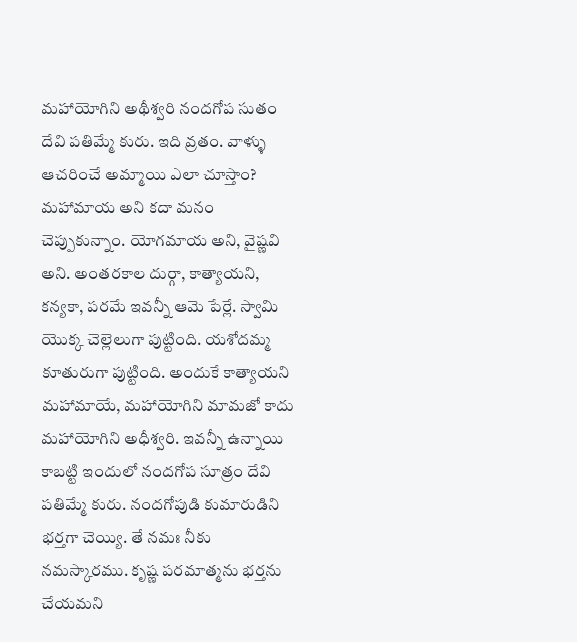మహాయోగిని అథీశ్వరి నందగోప సుతం దేవి పతిమ్మే కురు. ఇది వ్రతం. వాళ్ళు ఆచరించే అమ్మాయి ఎలా చూస్తాం? మహామాయ అని కదా మనం చెప్పుకున్నాం. యోగమాయ అని, వైష్ణవి అని. అంతరకాల దుర్గా, కాత్యాయని, కన్యకా, పరమే ఇవన్నీ ఆమె పేర్లే. స్వామి యొక్క చెల్లెలుగా పుట్టింది. యశోదమ్మ కూతురుగా పుట్టింది. అందుకే కాత్యాయని మహామాయే, మహాయోగిని మామజో కాదు మహాయోగిని అధీశ్వరి. ఇవన్నీ ఉన్నాయి కాబట్టి ఇందులో నందగోప సూత్రం దేవి పతిమ్మే కురు. నందగోపుడి కుమారుడిని భర్తగా చెయ్యి. తే నమః నీకు నమస్కారము. కృష్ణ పరమాత్మను భర్తను చేయమని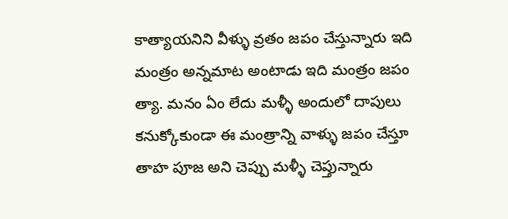కాత్యాయనిని వీళ్ళు వ్రతం జపం చేస్తున్నారు ఇది మంత్రం అన్నమాట అంటాడు ఇది మంత్రం జపం త్యా. మనం ఏం లేదు మళ్ళీ అందులో దాపులు కనుక్కోకుండా ఈ మంత్రాన్ని వాళ్ళు జపం చేస్తూ తాహ పూజ అని చెప్పు మళ్ళీ చెప్తున్నారు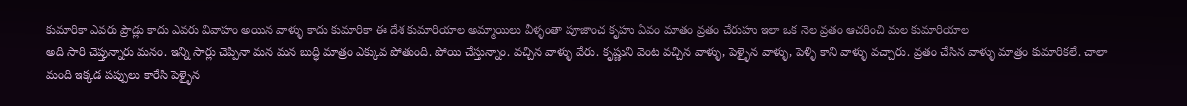కుమారికా ఎవరు ప్రౌడ్లు కాదు ఎవరు వివాహం అయిన వాళ్ళు కాదు కుమారికా ఈ దేశ కుమారియాల అమ్మాయిలు వీళ్ళంతా పూజాంచ కృహు ఏవం మాతం వ్రతం చేరుహు ఇలా ఒక నెల వ్రతం ఆచరించి మల కుమారియాల
అది సారి చెప్తున్నారు మనం. ఇన్ని సార్లు చెప్పినా మన మన బుద్ధి మాత్రం ఎక్కువ పోతుంది. పోయి చేస్తున్నాం. వచ్చిన వాళ్ళు వేరు. కృష్ణుని వెంట వచ్చిన వాళ్ళు, పెళ్ళైన వాళ్ళు, పెళ్ళి కాని వాళ్ళు వచ్చారు. వ్రతం చేసిన వాళ్ళు మాత్రం కుమారికలే. చాలా మంది ఇక్కడ పప్పులు కారేసి పెళ్ళైన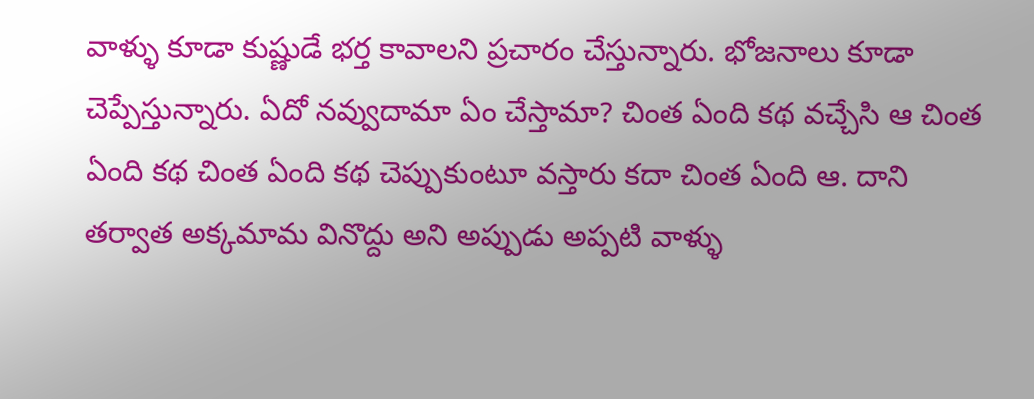వాళ్ళు కూడా కుష్ణుడే భర్త కావాలని ప్రచారం చేస్తున్నారు. భోజనాలు కూడా చెప్పేస్తున్నారు. ఏదో నవ్వుదామా ఏం చేస్తామా? చింత ఏంది కథ వచ్చేసి ఆ చింత ఏంది కథ చింత ఏంది కథ చెప్పుకుంటూ వస్తారు కదా చింత ఏంది ఆ. దాని తర్వాత అక్కమామ వినొద్దు అని అప్పుడు అప్పటి వాళ్ళు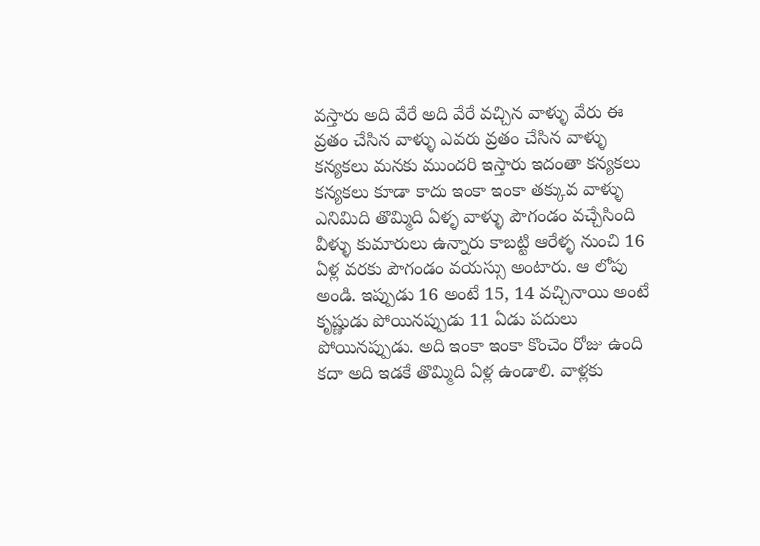వస్తారు అది వేరే అది వేరే వచ్చిన వాళ్ళు వేరు ఈ వ్రతం చేసిన వాళ్ళు ఎవరు వ్రతం చేసిన వాళ్ళు కన్యకలు మనకు ముందరి ఇస్తారు ఇదంతా కన్యకలు కన్యకలు కూడా కాదు ఇంకా ఇంకా తక్కువ వాళ్ళు ఎనిమిది తొమ్మిది ఏళ్ళ వాళ్ళు పౌగండం వచ్చేసింది వీళ్ళు కుమారులు ఉన్నారు కాబట్టి ఆరేళ్ళ నుంచి 16 ఏళ్ల వరకు పౌగండం వయస్సు అంటారు. ఆ లోపు అండి. ఇప్పుడు 16 అంటే 15, 14 వచ్చినాయి అంటే కృష్ణుడు పోయినప్పుడు 11 ఏడు పదులు పోయినప్పుడు. అది ఇంకా ఇంకా కొంచెం రోజు ఉంది కదా అది ఇడకే తొమ్మిది ఏళ్ల ఉండాలి. వాళ్లకు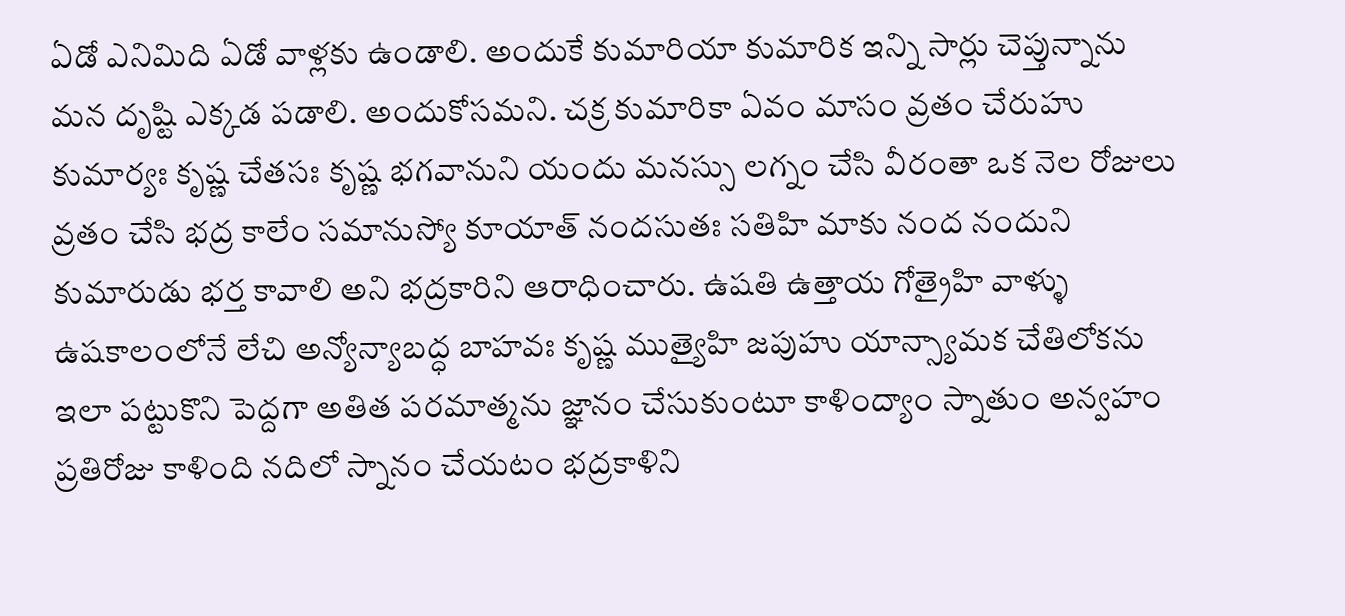ఏడో ఎనిమిది ఏడో వాళ్లకు ఉండాలి. అందుకే కుమారియా కుమారిక ఇన్ని సార్లు చెప్తున్నాను మన దృష్టి ఎక్కడ పడాలి. అందుకోసమని. చక్ర కుమారికా ఏవం మాసం వ్రతం చేరుహు కుమార్యః కృష్ణ చేతసః కృష్ణ భగవానుని యందు మనస్సు లగ్నం చేసి వీరంతా ఒక నెల రోజులు వ్రతం చేసి భద్ర కాలేం సమానుస్యో కూయాత్ నందసుతః సతిహి మాకు నంద నందుని కుమారుడు భర్త కావాలి అని భద్రకారిని ఆరాధించారు. ఉషతి ఉత్తాయ గోత్రైహి వాళ్ళు ఉషకాలంలోనే లేచి అన్యోన్యాబద్ధ బాహవః కృష్ణ ముత్యైహి జపుహు యాన్స్యామక చేతిలోకను ఇలా పట్టుకొని పెద్దగా అతిత పరమాత్మను జ్ఞానం చేసుకుంటూ కాళింద్యాం స్నాతుం అన్వహం ప్రతిరోజు కాళింది నదిలో స్నానం చేయటం భద్రకాళిని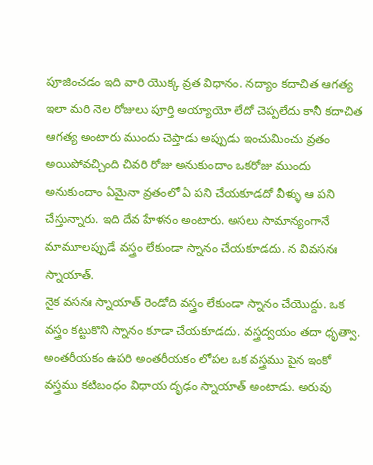పూజించడం ఇది వారి యొక్క వ్రత విధానం. నద్యాం కదాచిత ఆగత్య ఇలా మరి నెల రోజులు పూర్తి అయ్యాయో లేదో చెప్పలేదు కానీ కదాచిత ఆగత్య అంటారు ముందు చెప్తాడు అప్పుడు ఇంచుమించు వ్రతం అయిపోవచ్చింది చివరి రోజు అనుకుందాం ఒకరోజు ముందు అనుకుందాం ఏమైనా వ్రతంలో ఏ పని చేయకూడదో వీళ్ళు ఆ పని చేస్తున్నారు. ఇది దేవ హేళనం అంటారు. అసలు సామాన్యంగానే మామూలప్పుడే వస్త్రం లేకుండా స్నానం చేయకూడదు. న వివసనః స్నాయాత్.
నైక వసనః స్నాయాత్ రెండోది వస్త్రం లేకుండా స్నానం చేయొద్దు. ఒక వస్త్రం కట్టుకొని స్నానం కూడా చేయకూడదు. వస్త్రద్వయం తదా ధృత్వా. అంతరీయకం ఉపరి అంతరీయకం లోపల ఒక వస్త్రము పైన ఇంకో వస్త్రము కటిబంధం విధాయ దృఢం స్నాయాత్ అంటాడు. అరువు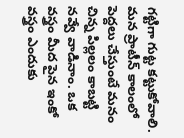గట్టిగా గుట్ట కట్టుకోవాలి. మన ప్రాటీన్ కాలంలో పెద్దలు చేస్తుంటే మనం చిన్న పిల్లలం కాబట్టి నవ్వే వాడినాం. ఒక వస్త్రం మీద పైన ఇంకో వస్త్రం ఎందుకు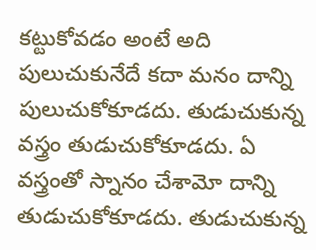కట్టుకోవడం అంటే అది పులుచుకునేదే కదా మనం దాన్ని పులుచుకోకూడదు. తుడుచుకున్న వస్త్రం తుడుచుకోకూడదు. ఏ వస్త్రంతో స్నానం చేశామో దాన్ని తుడుచుకోకూడదు. తుడుచుకున్న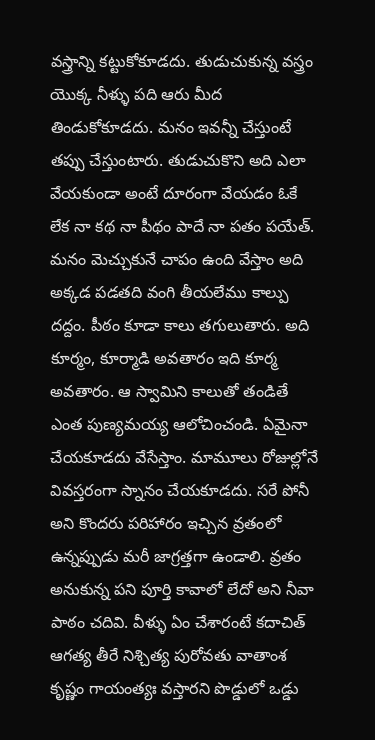వస్త్రాన్ని కట్టుకోకూడదు. తుడుచుకున్న వస్త్రం యొక్క నీళ్ళు పది ఆరు మీద తిండుకోకూడదు. మనం ఇవన్నీ చేస్తుంటే తప్పు చేస్తుంటారు. తుడుచుకొని అది ఎలా వేయకుండా అంటే దూరంగా వేయడం ఓకే లేక నా కథ నా పీథం పాదే నా పతం పయేత్. మనం మెచ్చుకునే చాపం ఉంది వేస్తాం అది అక్కడ పడతది వంగి తీయలేము కాల్పు దద్దం. పీఠం కూడా కాలు తగులుతారు. అది కూర్మం, కూర్మాడి అవతారం ఇది కూర్మ అవతారం. ఆ స్వామిని కాలుతో తండితే ఎంత పుణ్యమయ్య ఆలోచించండి. ఏమైనా చేయకూడదు వేసేస్తాం. మామూలు రోజుల్లోనే వివస్తరంగా స్నానం చేయకూడదు. సరే పోనీ అని కొందరు పరిహారం ఇచ్చిన వ్రతంలో ఉన్నప్పుడు మరీ జాగ్రత్తగా ఉండాలి. వ్రతం అనుకున్న పని పూర్తి కావాలో లేదో అని నీవా పాఠం చదివి. వీళ్ళు ఏం చేశారంటే కదాచిత్ ఆగత్య తీరే నిశ్చిత్య పురోవతు వాతాంశ కృష్ణం గాయంత్యః వస్తారని పొడ్డులో ఒడ్డు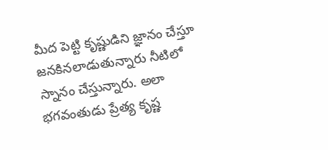మీద పెట్టి కృష్ణుడిని జ్ఞానం చేస్తూ జనకినలాడుతున్నారు నీటిలో స్నానం చేస్తున్నారు. అలా భగవంతుడు ప్రేత్య కృష్ణ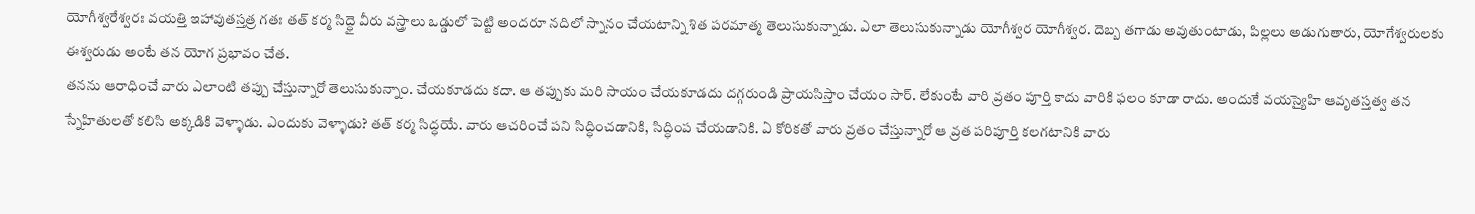యోగీశ్వరేశ్వరః వయత్తి ఇహావుతస్తత్ర గతః తత్ కర్మ సిద్ధై వీరు వస్త్రాలు ఒడ్డులో పెట్టి అందరూ నదిలో స్నానం చేయటాన్ని శిత పరమాత్మ తెలుసుకున్నాడు. ఎలా తెలుసుకున్నాడు యోగీశ్వర యోగీశ్వర. దెబ్బ తగాడు అవుతుంటాడు, పిల్లలు అడుగుతారు, యోగేశ్వరులకు ఈశ్వరుడు అంటే తన యోగ ప్రభావం చేత.
తనను ఆరాధించే వారు ఎలాంటి తప్పు చేస్తున్నారో తెలుసుకున్నాం. చేయకూడదు కదా. ఆ తప్పుకు మరి సాయం చేయకూడదు దగ్గరుండి ప్రాయసిస్తాం చేయం సార్. లేకుంటే వారి వ్రతం పూర్తి కాదు వారికి ఫలం కూడా రాదు. అందుకే వయస్యైహి ఆవృతస్తత్వ తన స్నేహితులతో కలిసి అక్కడికి వెళ్ళాడు. ఎందుకు వెళ్ళాడు? తత్ కర్మ సిద్ధయే. వారు ఆచరించే పని సిద్ధించడానికి, సిద్ధింప చేయడానికి. ఏ కోరికతో వారు వ్రతం చేస్తున్నారో ఆ వ్రత పరిపూర్తి కలగటానికి వారు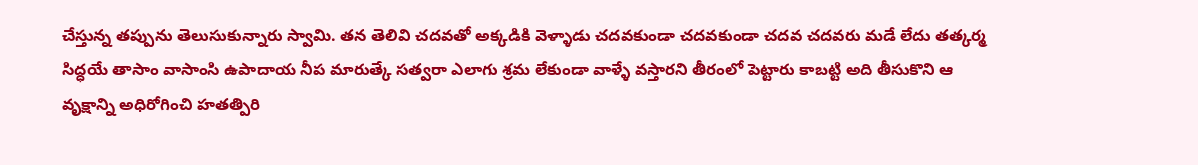చేస్తున్న తప్పును తెలుసుకున్నారు స్వామి. తన తెలివి చదవతో అక్కడికి వెళ్ళాడు చదవకుండా చదవకుండా చదవ చదవరు మడే లేదు తత్కర్మ సిద్ధయే తాసాం వాసాంసి ఉపాదాయ నీప మారుత్కే సత్వరా ఎలాగు శ్రమ లేకుండా వాళ్ళే వస్తారని తీరంలో పెట్టారు కాబట్టి అది తీసుకొని ఆ వృక్షాన్ని అధిరోగించి హతత్పిరి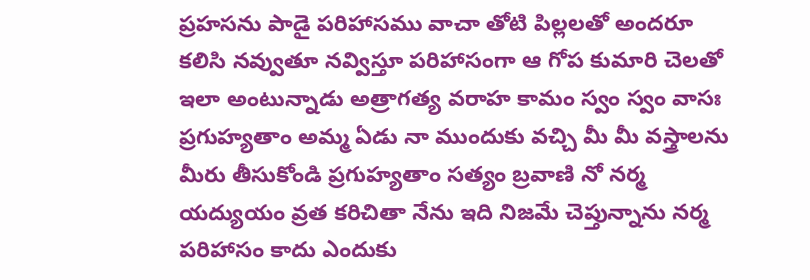ప్రహసను పాడై పరిహాసము వాచా తోటి పిల్లలతో అందరూ కలిసి నవ్వుతూ నవ్విస్తూ పరిహాసంగా ఆ గోప కుమారి చెలతో ఇలా అంటున్నాడు అత్రాగత్య వరాహ కామం స్వం స్వం వాసః ప్రగుహ్యతాం అమ్మ ఏడు నా ముందుకు వచ్చి మీ మీ వస్త్రాలను మీరు తీసుకోండి ప్రగుహ్యతాం సత్యం బ్రవాణి నో నర్మ యద్యుయం వ్రత కరిచితా నేను ఇది నిజమే చెప్తున్నాను నర్మ పరిహాసం కాదు ఎందుకు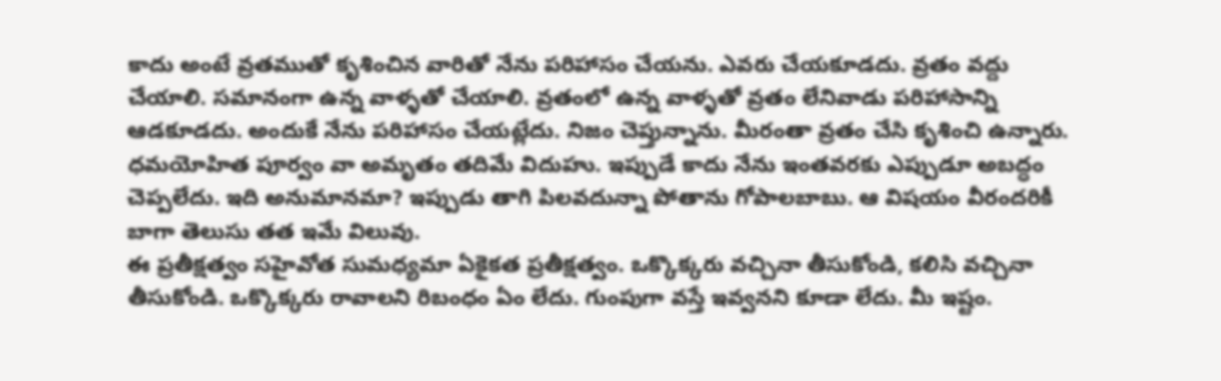కాదు అంటే వ్రతముతో కృశించిన వారితో నేను పరిహాసం చేయను. ఎవరు చేయకూడదు. వ్రతం వద్దు చేయాలి. సమానంగా ఉన్న వాళ్ళతో చేయాలి. వ్రతంలో ఉన్న వాళ్ళతో వ్రతం లేనివాడు పరిహాసాన్ని ఆడకూడదు. అందుకే నేను పరిహాసం చేయట్లేదు. నిజం చెప్తున్నాను. మీరంతా వ్రతం చేసి కృశించి ఉన్నారు. ధమయోహిత పూర్వం వా అమృతం తదిమే విదుహు. ఇప్పుడే కాదు నేను ఇంతవరకు ఎప్పుడూ అబద్ధం చెప్పలేదు. ఇది అనుమానమా? ఇప్పుడు తాగి పిలవదున్నా పోతాను గోపాలబాబు. ఆ విషయం వీరందరికీ బాగా తెలుసు తత ఇమే విలువు.
ఈ ప్రతీక్షత్వం సహైవోత సుమధ్యమా ఏకైకత ప్రతీక్షత్వం. ఒక్కొక్కరు వచ్చినా తీసుకోండి, కలిసి వచ్చినా తీసుకోండి. ఒక్కొక్కరు రావాలని రిబంధం ఏం లేదు. గుంపుగా వస్తే ఇవ్వనని కూడా లేదు. మీ ఇష్టం.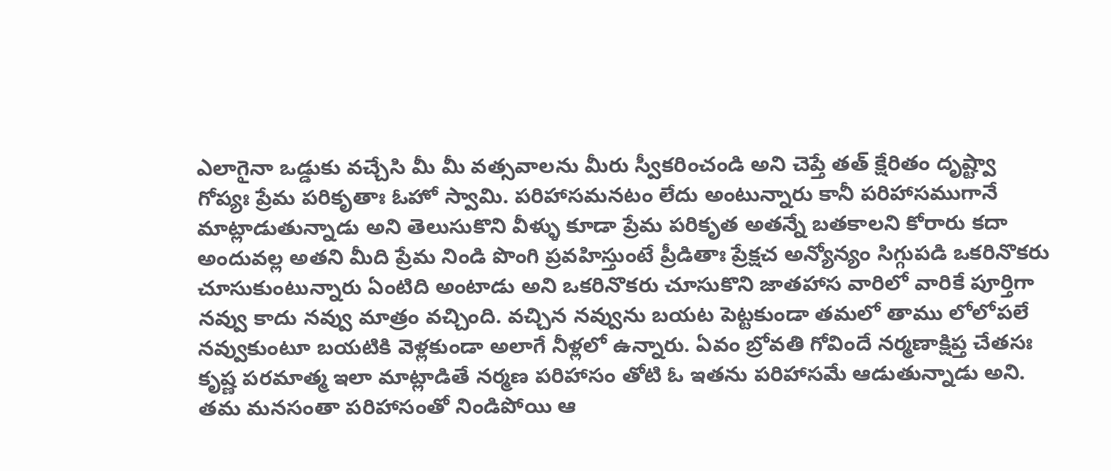ఎలాగైనా ఒడ్డుకు వచ్చేసి మీ మీ వత్సవాలను మీరు స్వీకరించండి అని చెప్తే తత్ క్షేరితం దృష్ట్వా గోప్యః ప్రేమ పరికృతాః ఓహో స్వామి. పరిహాసమనటం లేదు అంటున్నారు కానీ పరిహాసముగానే మాట్లాడుతున్నాడు అని తెలుసుకొని వీళ్ళు కూడా ప్రేమ పరికృత అతన్నే బతకాలని కోరారు కదా అందువల్ల అతని మీది ప్రేమ నిండి పొంగి ప్రవహిస్తుంటే ప్రీడితాః ప్రేక్షచ అన్యోన్యం సిగ్గుపడి ఒకరినొకరు చూసుకుంటున్నారు ఏంటిది అంటాడు అని ఒకరినొకరు చూసుకొని జాతహాస వారిలో వారికే పూర్తిగా నవ్వు కాదు నవ్వు మాత్రం వచ్చింది. వచ్చిన నవ్వును బయట పెట్టకుండా తమలో తాము లోలోపలే నవ్వుకుంటూ బయటికి వెళ్లకుండా అలాగే నీళ్లలో ఉన్నారు. ఏవం బ్రోవతి గోవిందే నర్మణాక్షిప్త చేతసః కృష్ణ పరమాత్మ ఇలా మాట్లాడితే నర్మణ పరిహాసం తోటి ఓ ఇతను పరిహాసమే ఆడుతున్నాడు అని. తమ మనసంతా పరిహాసంతో నిండిపోయి ఆ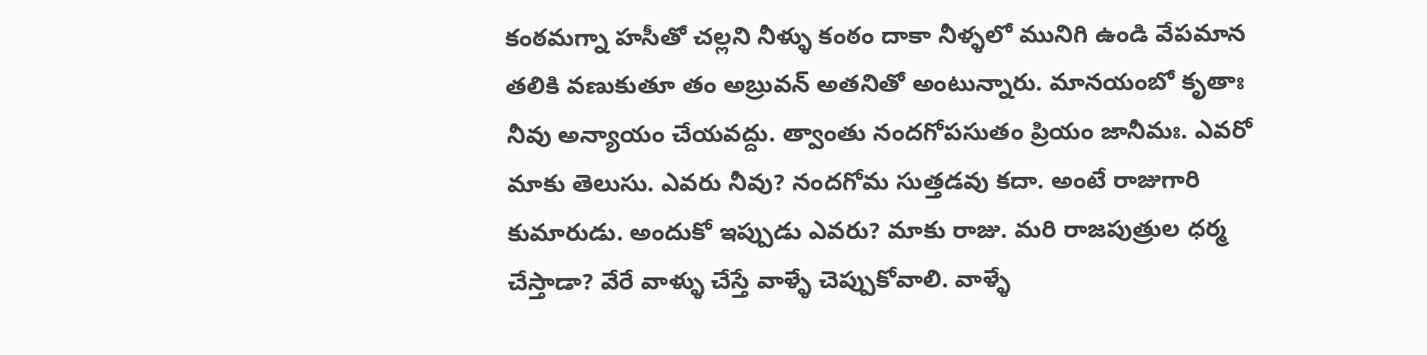కంఠమగ్నా హసీతో చల్లని నీళ్ళు కంఠం దాకా నీళ్ళలో మునిగి ఉండి వేపమాన తలికి వణుకుతూ తం అబ్రువన్ అతనితో అంటున్నారు. మానయంబో కృతాః నీవు అన్యాయం చేయవద్దు. త్వాంతు నందగోపసుతం ప్రియం జానీమః. ఎవరో మాకు తెలుసు. ఎవరు నీవు? నందగోమ సుత్తడవు కదా. అంటే రాజుగారి కుమారుడు. అందుకో ఇప్పుడు ఎవరు? మాకు రాజు. మరి రాజపుత్రుల ధర్మ చేస్తాడా? వేరే వాళ్ళు చేస్తే వాళ్ళే చెప్పుకోవాలి. వాళ్ళే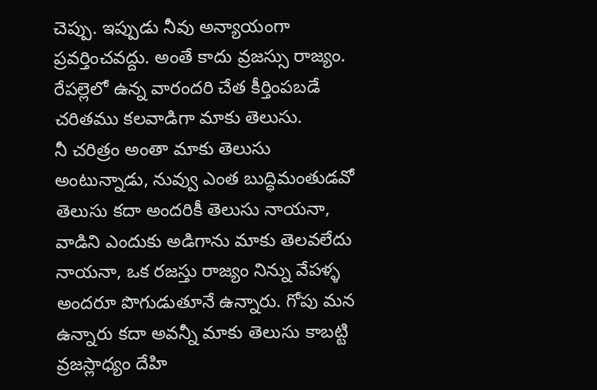చెప్పు. ఇప్పుడు నీవు అన్యాయంగా ప్రవర్తించవద్దు. అంతే కాదు వ్రజస్సు రాజ్యం. రేపల్లెలో ఉన్న వారందరి చేత కీర్తింపబడే చరితము కలవాడిగా మాకు తెలుసు.
నీ చరిత్రం అంతా మాకు తెలుసు అంటున్నాడు, నువ్వు ఎంత బుద్ధిమంతుడవో తెలుసు కదా అందరికీ తెలుసు నాయనా, వాడిని ఎందుకు అడిగాను మాకు తెలవలేదు నాయనా, ఒక రజస్తు రాజ్యం నిన్ను వేపళ్ళ అందరూ పొగుడుతూనే ఉన్నారు. గోపు మన ఉన్నారు కదా అవన్నీ మాకు తెలుసు కాబట్టి వ్రజస్లాధ్యం దేహి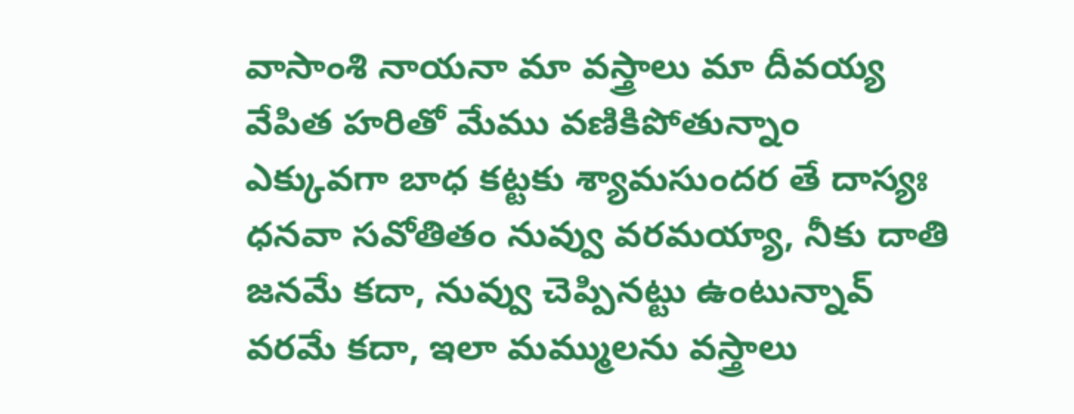వాసాంశి నాయనా మా వస్త్రాలు మా దీవయ్య వేపిత హరితో మేము వణికిపోతున్నాం ఎక్కువగా బాధ కట్టకు శ్యామసుందర తే దాస్యః ధనవా సవోతితం నువ్వు వరమయ్యా, నీకు దాతి జనమే కదా, నువ్వు చెప్పినట్టు ఉంటున్నావ్ వరమే కదా, ఇలా మమ్ములను వస్త్రాలు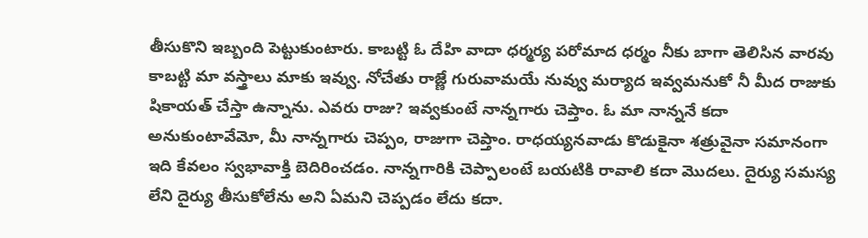తీసుకొని ఇబ్బంది పెట్టుకుంటారు. కాబట్టి ఓ దేహి వాదా ధర్మర్య పరోమాద ధర్మం నీకు బాగా తెలిసిన వారవు కాబట్టి మా వస్త్రాలు మాకు ఇవ్వు. నోచేతు రాజ్ణే గురువామయే నువ్వు మర్యాద ఇవ్వమనుకో నీ మీద రాజుకు షికాయత్ చేస్తా ఉన్నాను. ఎవరు రాజు? ఇవ్వకుంటే నాన్నగారు చెప్తాం. ఓ మా నాన్ననే కదా అనుకుంటావేమో, మీ నాన్నగారు చెప్పం, రాజుగా చెప్తాం. రాధయ్యనవాడు కొడుకైనా శత్రువైనా సమానంగా ఇది కేవలం స్వభావాక్తి బెదిరించడం. నాన్నగారికి చెప్పాలంటే బయటికి రావాలి కదా మొదలు. దైర్యు సమస్య లేని దైర్యు తీసుకోలేను అని ఏమని చెప్పడం లేదు కదా.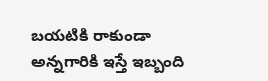బయటికి రాకుండా అన్నగారికి ఇస్తే ఇబ్బంది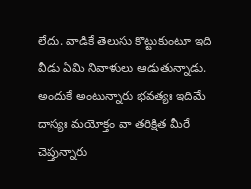లేదు. వాడికే తెలుసు కొట్టుకుంటూ ఇది వీడు ఏమి నివాళులు ఆడుతున్నాడు. అందుకే అంటున్నారు భవత్యః ఇదిమే దాస్యః మయోక్తం వా తరిక్షిత మీరే చెప్తున్నారు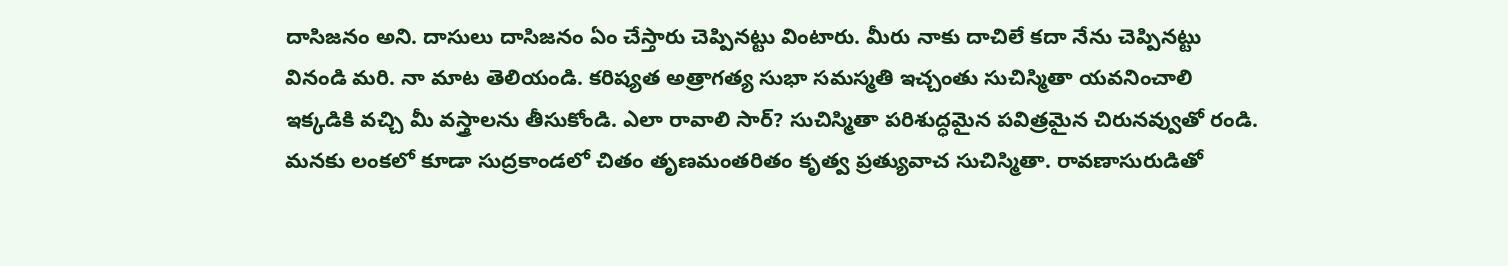దాసిజనం అని. దాసులు దాసిజనం ఏం చేస్తారు చెప్పినట్టు వింటారు. మీరు నాకు దాచిలే కదా నేను చెప్పినట్టు వినండి మరి. నా మాట తెలియండి. కరిష్యత అత్రాగత్య సుభా సమస్మతి ఇచ్చంతు సుచిస్మితా యవనించాలి ఇక్కడికి వచ్చి మీ వస్త్రాలను తీసుకోండి. ఎలా రావాలి సార్? సుచిస్మితా పరిశుద్ధమైన పవిత్రమైన చిరునవ్వుతో రండి. మనకు లంకలో కూడా సుద్రకాండలో చితం తృణమంతరితం కృత్వ ప్రత్యువాచ సుచిస్మితా. రావణాసురుడితో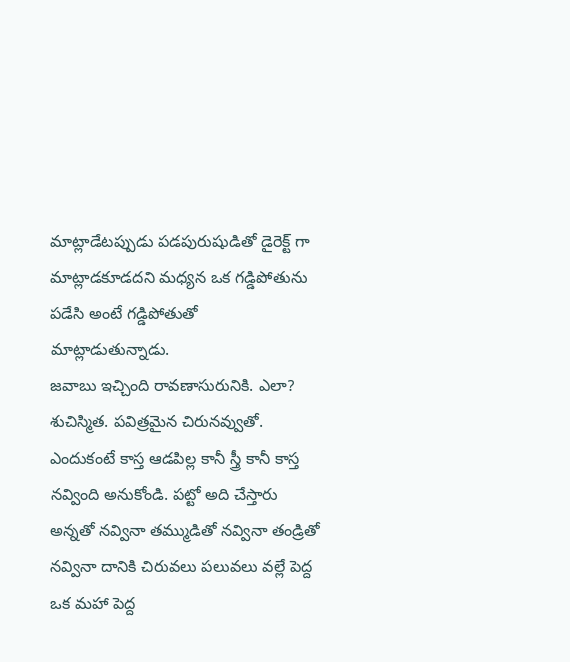మాట్లాడేటప్పుడు పడపురుషుడితో డైరెక్ట్ గా మాట్లాడకూడదని మధ్యన ఒక గడ్డిపోతును పడేసి అంటే గడ్డిపోతుతో మాట్లాడుతున్నాడు.
జవాబు ఇచ్చింది రావణాసురునికి. ఎలా? శుచిస్మిత. పవిత్రమైన చిరునవ్వుతో. ఎందుకంటే కాస్త ఆడపిల్ల కానీ స్త్రీ కానీ కాస్త నవ్వింది అనుకోండి. పట్టో అది చేస్తారు అన్నతో నవ్వినా తమ్ముడితో నవ్వినా తండ్రితో నవ్వినా దానికి చిరువలు పలువలు వల్లే పెద్ద ఒక మహా పెద్ద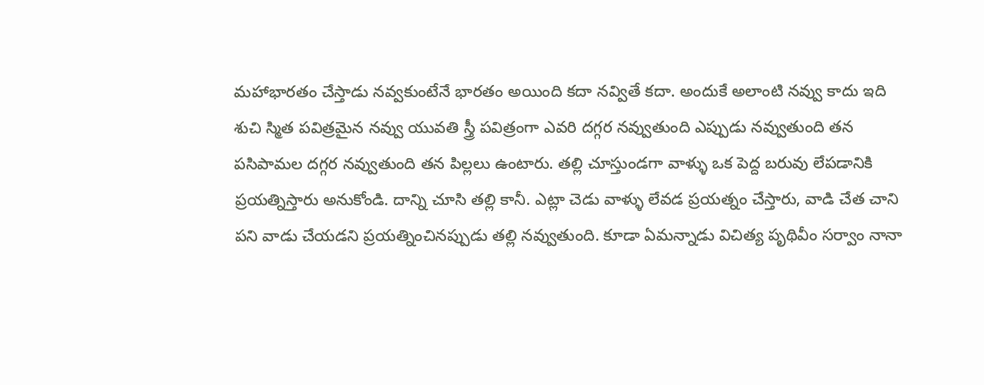మహాభారతం చేస్తాడు నవ్వకుంటేనే భారతం అయింది కదా నవ్వితే కదా. అందుకే అలాంటి నవ్వు కాదు ఇది శుచి స్మిత పవిత్రమైన నవ్వు యువతి స్త్రీ పవిత్రంగా ఎవరి దగ్గర నవ్వుతుంది ఎప్పుడు నవ్వుతుంది తన పసిపామల దగ్గర నవ్వుతుంది తన పిల్లలు ఉంటారు. తల్లి చూస్తుండగా వాళ్ళు ఒక పెద్ద బరువు లేపడానికి ప్రయత్నిస్తారు అనుకోండి. దాన్ని చూసి తల్లి కానీ. ఎట్లా చెడు వాళ్ళు లేవడ ప్రయత్నం చేస్తారు, వాడి చేత చాని పని వాడు చేయడని ప్రయత్నించినప్పుడు తల్లి నవ్వుతుంది. కూడా ఏమన్నాడు విచిత్య పృథివీం సర్వాం నానా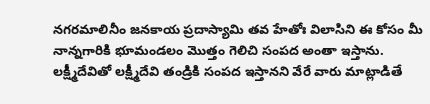నగరమాలినీం జనకాయ ప్రదాస్యామి తవ హేతోః విలాసిని ఈ కోసం మీ నాన్నగారికి భూమండలం మొత్తం గెలిచి సంపద అంతా ఇస్తాను. లక్ష్మీదేవితో లక్ష్మీదేవి తండ్రికి సంపద ఇస్తానని వేరే వారు మాట్లాడితే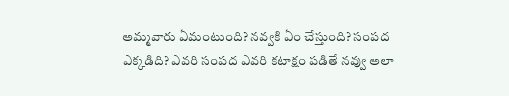అమ్మవారు ఏమంటుంది? నవ్వకి ఏం చేస్తుంది? సంపద ఎక్కడిది? ఎవరి సంపద ఎవరి కటాక్షం పడితే నవ్వు అలా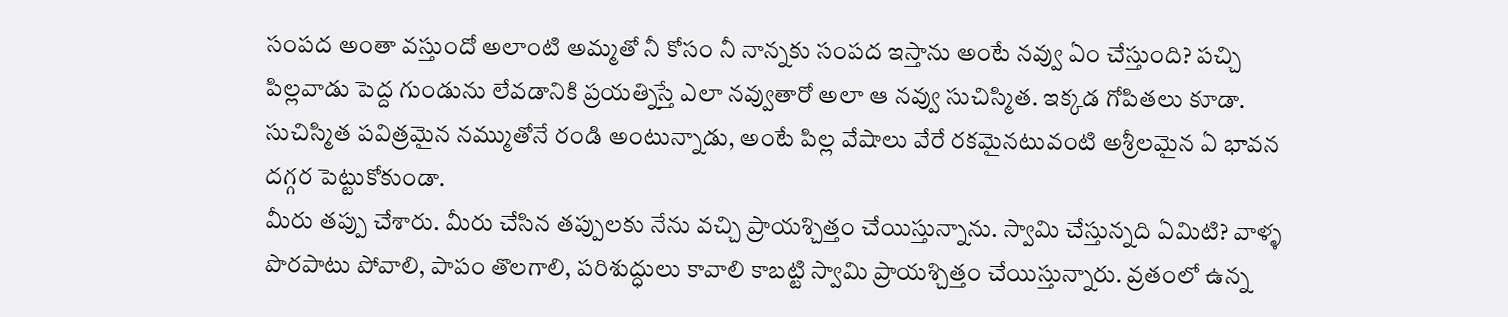సంపద అంతా వస్తుందో అలాంటి అమ్మతో నీ కోసం నీ నాన్నకు సంపద ఇస్తాను అంటే నవ్వు ఏం చేస్తుంది? పచ్చి పిల్లవాడు పెద్ద గుండును లేవడానికి ప్రయత్నిస్తే ఎలా నవ్వుతారో అలా ఆ నవ్వు సుచిస్మిత. ఇక్కడ గోపితలు కూడా. సుచిస్మిత పవిత్రమైన నమ్ముతోనే రండి అంటున్నాడు, అంటే పిల్ల వేషాలు వేరే రకమైనటువంటి అశ్రీలమైన ఏ భావన దగ్గర పెట్టుకోకుండా.
మీరు తప్పు చేశారు. మీరు చేసిన తప్పులకు నేను వచ్చి ప్రాయశ్చిత్తం చేయిస్తున్నాను. స్వామి చేస్తున్నది ఏమిటి? వాళ్ళ పొరపాటు పోవాలి, పాపం తొలగాలి, పరిశుద్ధులు కావాలి కాబట్టి స్వామి ప్రాయశ్చిత్తం చేయిస్తున్నారు. వ్రతంలో ఉన్న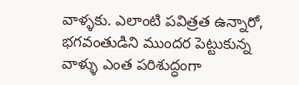వాళ్ళకు. ఎలాంటి పవిత్రత ఉన్నారో, భగవంతుడిని ముందర పెట్టుకున్న వాళ్ళు ఎంత పరిశుద్ధంగా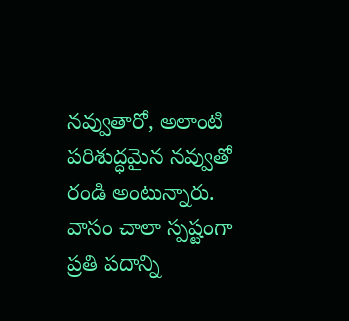నవ్వుతారో, అలాంటి పరిశుద్ధమైన నవ్వుతో రండి అంటున్నారు. వాసం చాలా స్పష్టంగా ప్రతి పదాన్ని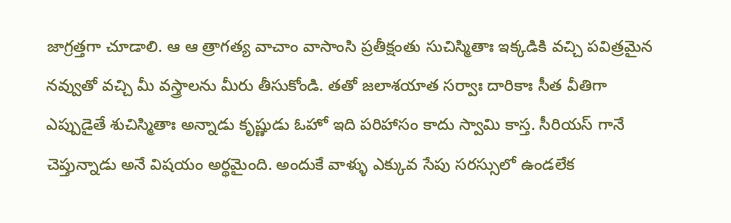జాగ్రత్తగా చూడాలి. ఆ ఆ త్రాగత్య వాచాం వాసాంసి ప్రతీక్షంతు సుచిస్మితాః ఇక్కడికి వచ్చి పవిత్రమైన నవ్వుతో వచ్చి మీ వస్త్రాలను మీరు తీసుకోండి. తతో జలాశయాత సర్వాః దారికాః సీత వీతిగా ఎప్పుడైతే శుచిస్మితాః అన్నాడు కృష్ణుడు ఓహో ఇది పరిహాసం కాదు స్వామి కాస్త. సీరియస్ గానే చెప్తున్నాడు అనే విషయం అర్థమైంది. అందుకే వాళ్ళు ఎక్కువ సేపు సరస్సులో ఉండలేక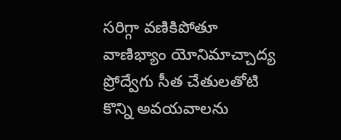సరిగ్గా వణికిపోతూ వాణిభ్యాం యోనిమాచ్చాద్య ప్రోద్వేగు సీత చేతులతోటి కొన్ని అవయవాలను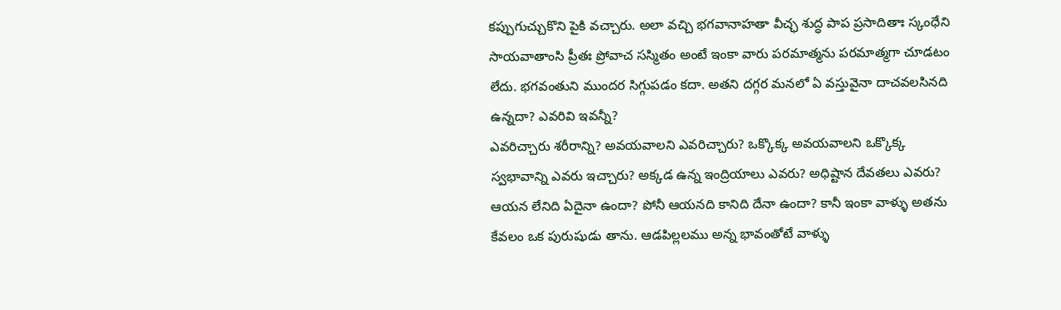కప్పుగుచ్చుకొని పైకి వచ్చారు. అలా వచ్చి భగవానాహతా వీచ్ఛ శుద్ధ పాప ప్రసాదితాః స్కంధేని సాయవాతాంసి ప్రీతః ప్రోవాచ సస్మితం అంటే ఇంకా వారు పరమాత్మను పరమాత్మగా చూడటం లేదు. భగవంతుని ముందర సిగ్గుపడం కదా. అతని దగ్గర మనలో ఏ వస్తువైనా దాచవలసినది ఉన్నదా? ఎవరివి ఇవన్నీ?
ఎవరిచ్చారు శరీరాన్ని? అవయవాలని ఎవరిచ్చారు? ఒక్కొక్క అవయవాలని ఒక్కొక్క స్వభావాన్ని ఎవరు ఇచ్చారు? అక్కడ ఉన్న ఇంద్రియాలు ఎవరు? అధిష్టాన దేవతలు ఎవరు? ఆయన లేనిది ఏదైనా ఉందా? పోనీ ఆయనది కానిది దేనా ఉందా? కానీ ఇంకా వాళ్ళు అతను కేవలం ఒక పురుషుడు తాను. ఆడపిల్లలము అన్న భావంతోటే వాళ్ళు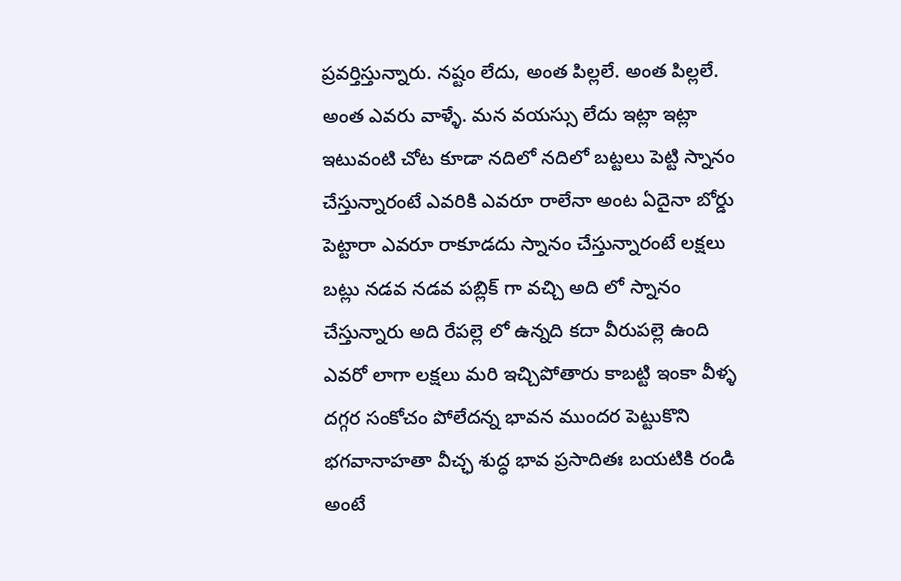ప్రవర్తిస్తున్నారు. నష్టం లేదు, అంత పిల్లలే. అంత పిల్లలే. అంత ఎవరు వాళ్ళే. మన వయస్సు లేదు ఇట్లా ఇట్లా ఇటువంటి చోట కూడా నదిలో నదిలో బట్టలు పెట్టి స్నానం చేస్తున్నారంటే ఎవరికి ఎవరూ రాలేనా అంట ఏదైనా బోర్డు పెట్టారా ఎవరూ రాకూడదు స్నానం చేస్తున్నారంటే లక్షలు బట్లు నడవ నడవ పబ్లిక్ గా వచ్చి అది లో స్నానం చేస్తున్నారు అది రేపల్లె లో ఉన్నది కదా వీరుపల్లె ఉంది ఎవరో లాగా లక్షలు మరి ఇచ్చిపోతారు కాబట్టి ఇంకా వీళ్ళ దగ్గర సంకోచం పోలేదన్న భావన ముందర పెట్టుకొని భగవానాహతా వీచ్ఛ శుద్ధ భావ ప్రసాదితః బయటికి రండి అంటే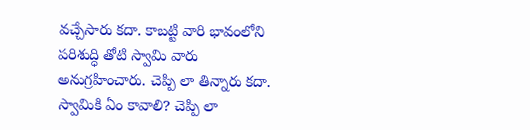వచ్చేసారు కదా. కాబట్టి వారి భావంలోని పరిశుద్ధి తోటి స్వామి వారు అనుగ్రహించారు. చెప్పి లా తిన్నారు కదా. స్వామికి ఏం కావాలి? చెప్పి లా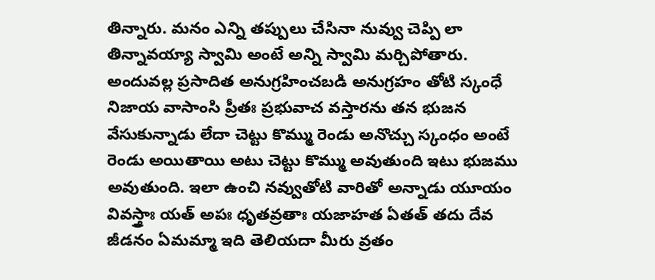తిన్నారు. మనం ఎన్ని తప్పులు చేసినా నువ్వు చెప్పి లా తిన్నావయ్యా స్వామి అంటే అన్ని స్వామి మర్చిపోతారు. అందువల్ల ప్రసాదిత అనుగ్రహించబడి అనుగ్రహం తోటి స్కంధే నిజాయ వాసాంసి ప్రీతః ప్రభువాచ వస్తారను తన భుజన వేసుకున్నాడు లేదా చెట్టు కొమ్ము రెండు అనొచ్చు స్కంధం అంటే రెండు అయితాయి అటు చెట్టు కొమ్ము అవుతుంది ఇటు భుజము అవుతుంది. ఇలా ఉంచి నవ్వుతోటి వారితో అన్నాడు యూయం వివస్త్రాః యత్ అపః ధృతవ్రతాః యజాహత ఏతత్ తదు దేవ జీడనం ఏమమ్మా ఇది తెలియదా మీరు వ్రతం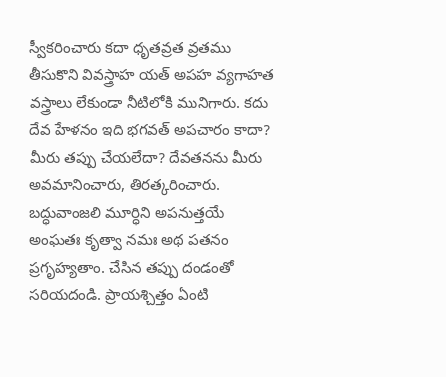స్వీకరించారు కదా ధృతవ్రత వ్రతము తీసుకొని వివస్త్రాహ యత్ అపహ వ్యగాహత
వస్త్రాలు లేకుండా నీటిలోకి మునిగారు. కదు దేవ హేళనం ఇది భగవత్ అపచారం కాదా? మీరు తప్పు చేయలేదా? దేవతనను మీరు అవమానించారు, తిరత్కరించారు. బద్ధువాంజలి మూర్ధిని అపనుత్తయే అంఘతః కృత్వా నమః అథ పతనం ప్రగృహ్యతాం. చేసిన తప్పు దండంతో సరియదండి. ప్రాయశ్చిత్తం ఏంటి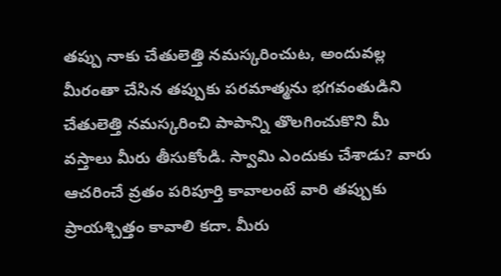తప్పు నాకు చేతులెత్తి నమస్కరించుట, అందువల్ల మీరంతా చేసిన తప్పుకు పరమాత్మను భగవంతుడిని చేతులెత్తి నమస్కరించి పాపాన్ని తొలగించుకొని మీ వస్తాలు మీరు తీసుకోండి. స్వామి ఎందుకు చేశాడు? వారు ఆచరించే వ్రతం పరిపూర్తి కావాలంటే వారి తప్పుకు ప్రాయశ్చిత్తం కావాలి కదా. మీరు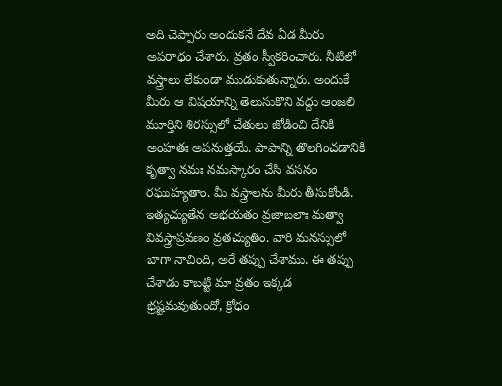అది చెప్పారు అందుకనే దేవ ఏడ మీరు అపరాధం చేశారు. వ్రతం స్వీకరించారు. నీటిలో వస్త్రాలు లేకుండా ముడుకుతున్నారు. అందుకే మీరు ఆ విషయాన్ని తెలుసుకొని వద్దు ఆంజలి మూర్తిని శిరస్సులో చేతులు జోడించి దేనికి అంహతః అపనుత్తయే. పాపాన్ని తొలగించడానికి కృత్వా నమః నమస్కారం చేసి వసనం రఘుహ్యతాం. మీ వస్త్రాలను మీరు తీసుకోండి. ఇత్యచ్యుతేన అభయతం వ్రజాబలాః మత్వా వివస్త్రాప్రవణం వ్రతచ్యుతిం. వారి మనస్సులో బాగా నాచింది, అరే తప్పు చేశాము. ఈ తప్పు చేశాడు కాబట్టి మా వ్రతం ఇక్కడ భ్రష్టమవుతుందో, క్రోధం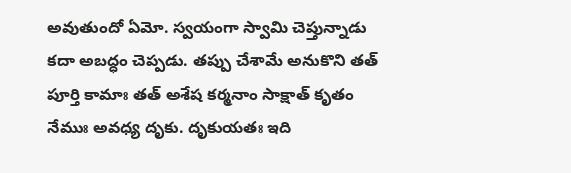అవుతుందో ఏమో. స్వయంగా స్వామి చెప్తున్నాడు కదా అబద్ధం చెప్పడు. తప్పు చేశామే అనుకొని తత్ పూర్తి కామాః తత్ అశేష కర్మనాం సాక్షాత్ కృతం నేముః అవధ్య దృకు. దృకుయతః ఇది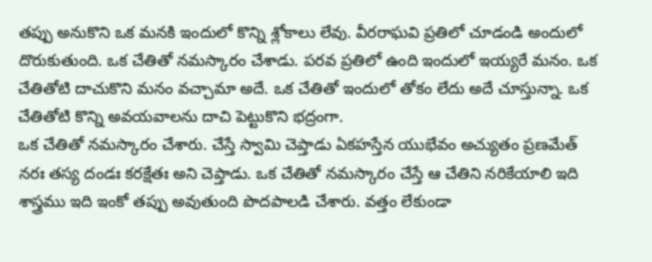తప్పు అనుకొని ఒక మనకి ఇందులో కొన్ని శ్లోకాలు లేవు. వీరరాఘవి ప్రతిలో చూడండి అందులో దొరుకుతుంది. ఒక చేతితో నమస్కారం చేశాడు. పరవ ప్రతిలో ఉంది ఇందులో ఇయ్యరే మనం. ఒక చేతితోటి దాచుకొని మనం వచ్చామా అదే. ఒక చేతితో ఇందులో తోకం లేదు అదే చూస్తున్నా. ఒక చేతితోటి కొన్ని అవయవాలను దాచి పెట్టుకొని భద్రంగా.
ఒక చేతితో నమస్కారం చేశారు. చేస్తే స్వామి చెప్తాడు ఏకహస్తేన యుభేవం అచ్యుతం ప్రణమేత్ నరః తస్య దండః కరక్షేతః అని చెప్తాడు. ఒక చేతితో నమస్కారం చేస్తే ఆ చేతిని నరికేయాలి ఇది శాస్త్రము ఇది ఇంకో తప్పు అవుతుంది పొదపాలడి చేశారు. వత్తం లేకుండా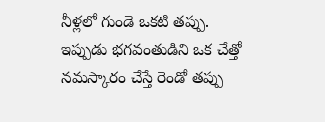నీళ్లలో గుండె ఒకటి తప్పు. ఇప్పుడు భగవంతుడిని ఒక చేత్తో నమస్కారం చేస్తే రెండో తప్పు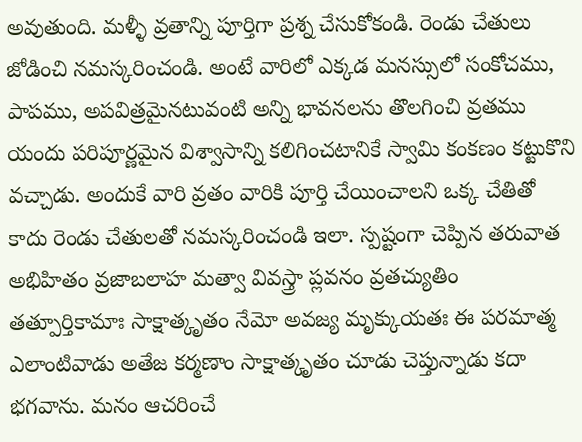అవుతుంది. మళ్ళీ వ్రతాన్ని పూర్తిగా ప్రశ్న చేసుకోకండి. రెండు చేతులు జోడించి నమస్కరించండి. అంటే వారిలో ఎక్కడ మనస్సులో సంకోచము, పాపము, అపవిత్రమైనటువంటి అన్ని భావనలను తొలగించి వ్రతము యందు పరిపూర్ణమైన విశ్వాసాన్ని కలిగించటానికే స్వామి కంకణం కట్టుకొని వచ్చాడు. అందుకే వారి వ్రతం వారికి పూర్తి చేయించాలని ఒక్క చేతితో కాదు రెండు చేతులతో నమస్కరించండి ఇలా. స్పష్టంగా చెప్పిన తరువాత అభిహితం వ్రజాబలాహ మత్వా వివస్త్రా ప్లవనం వ్రతచ్యుతిం తత్పూర్తికామాః సాక్షాత్కృతం నేమో అవజ్య మృక్కుయతః ఈ పరమాత్మ ఎలాంటివాడు అతేజ కర్మణాం సాక్షాత్కృతం చూడు చెప్తున్నాడు కదా భగవాను. మనం ఆచరించే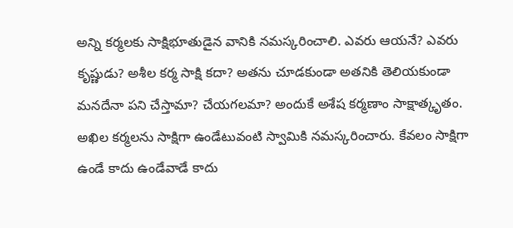అన్ని కర్మలకు సాక్షిభూతుడైన వానికి నమస్కరించాలి. ఎవరు ఆయనే? ఎవరు కృష్ణుడు? అశీల కర్మ సాక్షి కదా? అతను చూడకుండా అతనికి తెలియకుండా మనదేనా పని చేస్తామా? చేయగలమా? అందుకే అశేష కర్మణాం సాక్షాత్కృతం. అఖిల కర్మలను సాక్షిగా ఉండేటువంటి స్వామికి నమస్కరించారు. కేవలం సాక్షిగా ఉండే కాదు ఉండేవాడే కాదు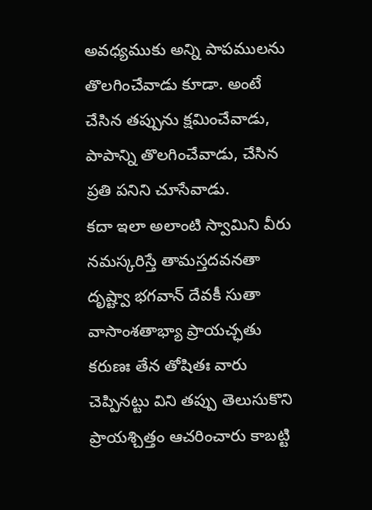అవధ్యముకు అన్ని పాపములను తొలగించేవాడు కూడా. అంటే చేసిన తప్పును క్షమించేవాడు, పాపాన్ని తొలగించేవాడు, చేసిన ప్రతి పనిని చూసేవాడు.
కదా ఇలా అలాంటి స్వామిని వీరు నమస్కరిస్తే తామస్తదవనతా దృష్ట్వా భగవాన్ దేవకీ సుతా వాసాంశతాభ్యా ప్రాయచ్ఛతు కరుణః తేన తోషితః వారు చెప్పినట్టు విని తప్పు తెలుసుకొని ప్రాయశ్చిత్తం ఆచరించారు కాబట్టి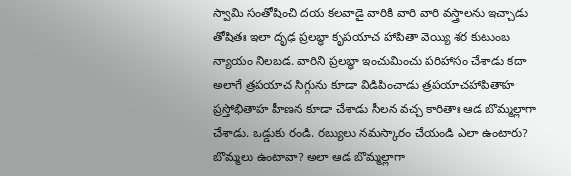స్వామి సంతోషించి దయ కలవాడై వారికి వారి వారి వస్త్రాలను ఇచ్చాడు తోషితః ఇలా దృఢ ప్రలబ్ధా కృపయాచ హాపితా వెయ్యి శర కుటుంబ న్యాయం నిలబడ. వారిని ప్రలబ్ధా ఇంచుమించు పరిహాసం చేశాడు కదా అలాగే త్రపయాచ సిగ్గును కూడా విడిపించాడు త్రపయాచహాపితాహ ప్రస్తోభితాహ హీణన కూడా చేశాడు సీలన వచ్చ కారితాః ఆడ బొమ్మల్లాగా చేశాడు. ఒడ్డుకు రండి. రబ్యులు నమస్కారం చేయండి ఎలా ఉంటారు? బొమ్మలు ఉంటావా? అలా ఆడ బొమ్మల్లాగా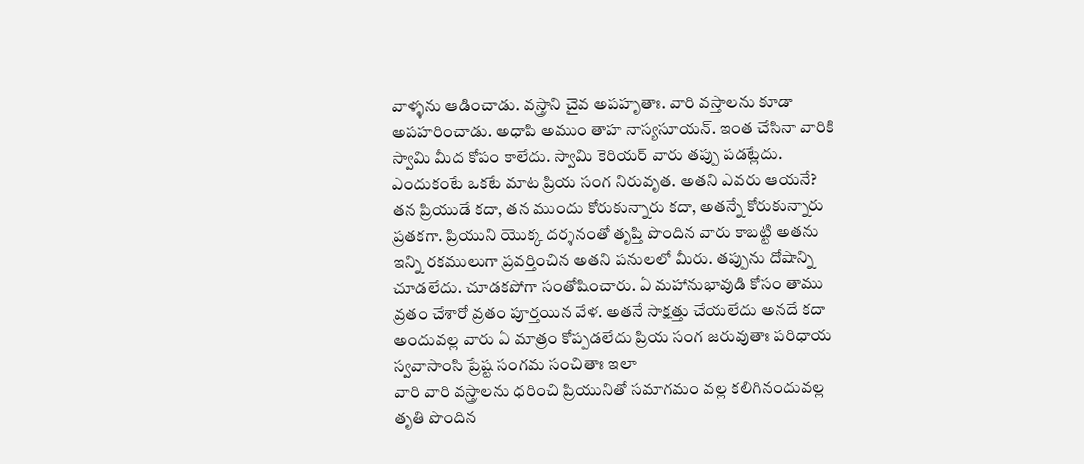వాళ్ళను ఆడించాడు. వస్త్రాని చైవ అపహృతాః. వారి వస్తాలను కూడా అపహరించాడు. అధాపి అముం తాహ నాస్యసూయన్. ఇంత చేసినా వారికి స్వామి మీద కోపం కాలేదు. స్వామి కెరియర్ వారు తప్పు పడట్లేదు. ఎందుకంటే ఒకటే మాట ప్రియ సంగ నిరువృత. అతని ఎవరు ఆయనే? తన ప్రియుడే కదా, తన ముందు కోరుకున్నారు కదా, అతన్నే కోరుకున్నారు ప్రతకగా. ప్రియుని యొక్క దర్శనంతో తృప్తి పొందిన వారు కాబట్టి అతను ఇన్ని రకములుగా ప్రవర్తించిన అతని పనులలో మీరు. తప్పును దోషాన్ని చూడలేదు. చూడకపోగా సంతోషించారు. ఏ మహానుభావుడి కోసం తాము వ్రతం చేశారో వ్రతం పూర్తయిన వేళ. అతనే సాక్షత్తు చేయలేదు అనదే కదా అందువల్ల వారు ఏ మాత్రం కోప్పడలేదు ప్రియ సంగ జరువుతాః పరిధాయ స్వవాసాంసి ప్రేష్ట సంగమ సంచితాః ఇలా
వారి వారి వస్త్రాలను ధరించి ప్రియునితో సమాగమం వల్ల కలిగినందువల్ల తృతి పొందిన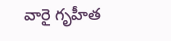వారై గృహీత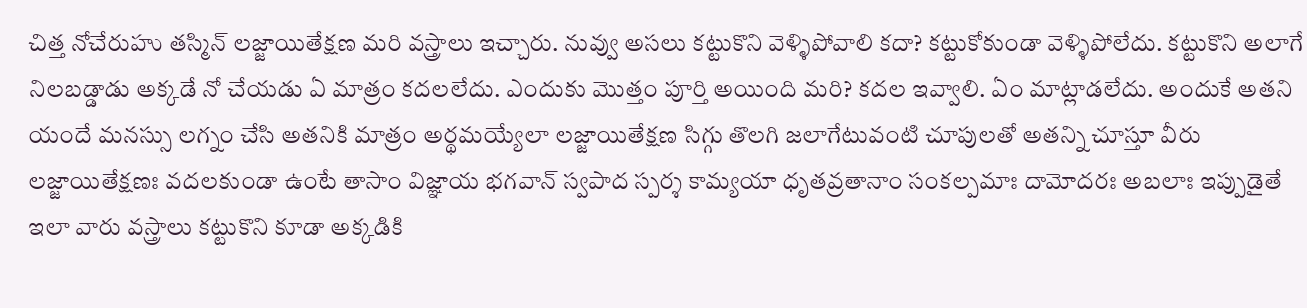చిత్త నోచేరుహు తస్మిన్ లజ్జాయితేక్షణ మరి వస్త్రాలు ఇచ్చారు. నువ్వు అసలు కట్టుకొని వెళ్ళిపోవాలి కదా? కట్టుకోకుండా వెళ్ళిపోలేదు. కట్టుకొని అలాగే నిలబడ్డాడు అక్కడే నో చేయడు ఏ మాత్రం కదలలేదు. ఎందుకు మొత్తం పూర్తి అయింది మరి? కదల ఇవ్వాలి. ఏం మాట్లాడలేదు. అందుకే అతని యందే మనస్సు లగ్నం చేసి అతనికి మాత్రం అర్థమయ్యేలా లజ్జాయితేక్షణ సిగ్గు తొలగి జలాగేటువంటి చూపులతో అతన్ని చూస్తూ వీరు లజ్జాయితేక్షణః వదలకుండా ఉంటే తాసాం విజ్ఞాయ భగవాన్ స్వపాద స్పర్శ కామ్యయా ధృతవ్రతానాం సంకల్పమాః దామోదరః అబలాః ఇప్పుడైతే ఇలా వారు వస్త్రాలు కట్టుకొని కూడా అక్కడికి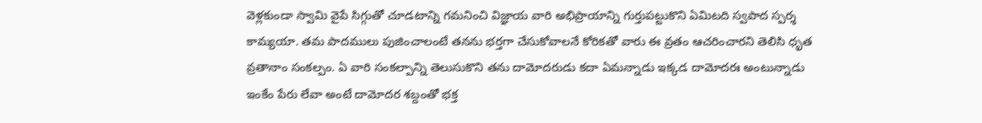వెళ్లకుండా స్వామి వైపే సిగ్గుతో చూడటాన్ని గమనించి విజ్ఞాయ వారి అభిప్రాయాన్ని గుర్తుపట్టుకొని ఏమిటది స్వపాద స్పర్శ కామ్యయా. తమ పాదములు పుజించాలంటే తనను భర్తగా చేసుకోవాలనే కోరికతో వారు ఈ వ్రతం ఆచరించారని తెలిసి ధృత వ్రతానాం సంకల్పం. ఏ వారి సంకల్పాన్ని తెలుసుకొని తను దామోదరుడు కదా ఏమన్నాడు ఇక్కడ దామోదరః అంటున్నాడు ఇంకేం పేరు లేవా అంటే దామోదర శబ్దంతో భక్త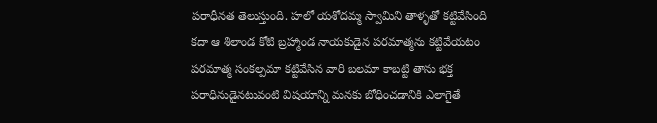పరాధీనత తెలుస్తుంది. హలో యశోదమ్మ స్వామిని తాళ్ళతో కట్టివేసింది కదా ఆ శిలాండ కోటి బ్రహ్మాండ నాయకుడైన పరమాత్మను కట్టివేయటం పరమాత్మ సంకల్పమా కట్టివేసిన వారి బలమా కాబట్టి తాను భక్త పరాధినుడైనటువంటి విషయాన్ని మనకు బోధించడానికి ఎలాగైతే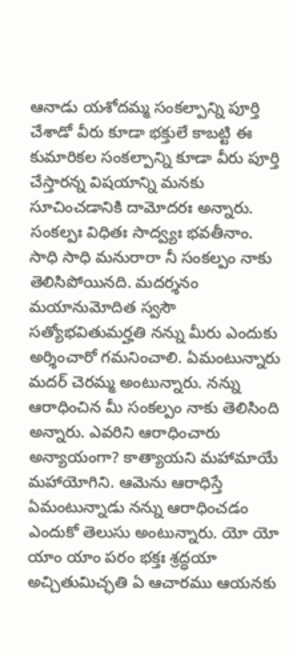ఆనాడు యశోదమ్మ సంకల్పాన్ని పూర్తి చేశాడో వీరు కూడా భక్తులే కాబట్టి ఈ కుమారికల సంకల్పాన్ని కూడా వీరు పూర్తి చేస్తారన్న విషయాన్ని మనకు సూచించడానికి దామోదరః అన్నారు. సంకల్పః విధితః సాద్వ్యః భవతీనాం.
సాధి సాధి మనురారా నీ సంకల్పం నాకు తెలిసిపోయినది. మదర్శనం మయానుమోదిత స్వసౌ సత్యోభవితుమర్హతి నన్ను మీరు ఎందుకు అర్శించారో గమనించాలి. ఏమంటున్నారు మదర్ చెరమ్మ అంటున్నారు. నన్ను ఆరాధించిన మీ సంకల్పం నాకు తెలిసింది అన్నారు. ఎవరిని ఆరాధించారు అన్యాయంగా? కాత్యాయని మహామాయే మహాయోగిని. ఆమెను ఆరాధిస్తే ఏమంటున్నాడు నన్ను ఆరాధించడం ఎందుకో తెలుసు అంటున్నారు. యో యో యాం యాం పరం భక్తః శ్రద్ధయా అచ్చితుమిచ్ఛతి ఏ ఆచారము ఆయనకు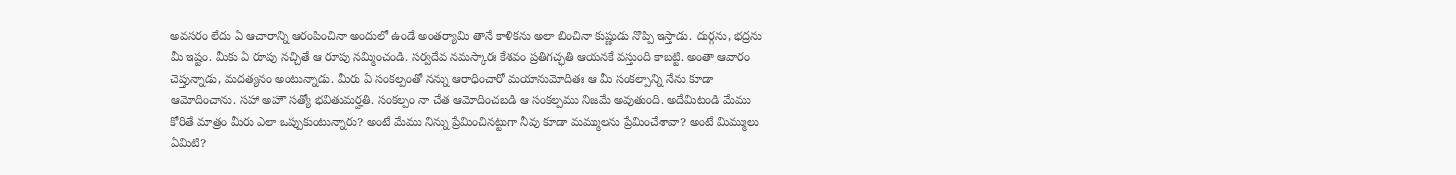అవసరం లేదు ఏ ఆచారాన్ని ఆరంపించినా అందులో ఉండే అంతర్యామి తానే కాళికను అలా బించినా కుష్ణుడు నొప్పి ఇస్తాడు. దుర్గను, భద్రను మీ ఇష్టం. మీకు ఏ రూపు నచ్చితే ఆ రూపు నమ్మించండి. సర్వదేవ నమస్కారః కేశవం ప్రతిగచ్ఛతి ఆయనకే వస్తుంది కాబట్టి. అంతా ఆవారం చెప్తున్నాడు, మదత్యనం అంటున్నాడు. మీరు ఏ సంకల్పంతో నన్ను ఆరాధించారో మయానుమోదితః ఆ మీ సంకల్పాన్ని నేను కూడా ఆమోదించాను. సహా అహౌ సత్యో భవితుమర్హతి. సంకల్పం నా చేత ఆమోదించబడి ఆ సంకల్పము నిజమే అవుతుంది. అదేమిటండి మేము కోరితే మాత్రం మీరు ఎలా ఒప్పుకుంటున్నారు? అంటే మేము నిన్ను ప్రేమించినట్టుగా నీవు కూడా మమ్ములను ప్రేమించేశావా? అంటే మిమ్ములు ఏమిటి?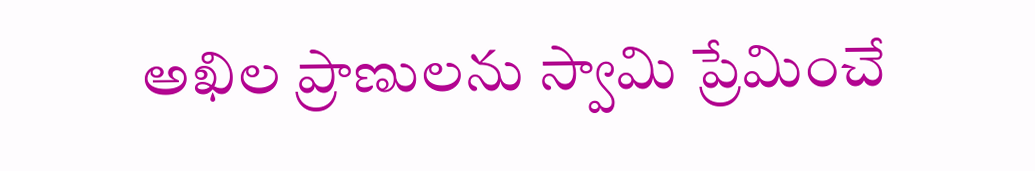అఖిల ప్రాణులను స్వామి ప్రేమించే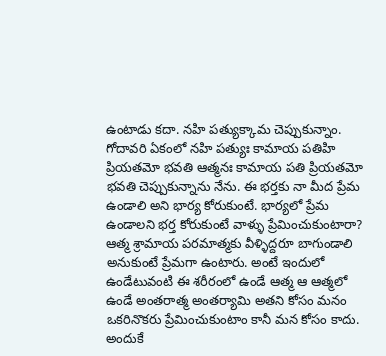ఉంటాడు కదా. నహి పత్యుక్కామ చెప్పుకున్నాం. గోదావరి ఏకంలో నహి పత్యుః కామాయ పతిహి ప్రియతమో భవతి ఆత్మనః కామాయ పతి ప్రియతమో భవతి చెప్పుకున్నాను నేను. ఈ భర్తకు నా మీద ప్రేమ ఉండాలి అని భార్య కోరుకుంటే. భార్యలో ప్రేమ ఉండాలని భర్త కోరుకుంటే వాళ్ళు ప్రేమించుకుంటారా? ఆత్మ శ్రామాయ పరమాత్మకు వీళ్ళిద్దరూ బాగుండాలి అనుకుంటే ప్రేమగా ఉంటారు. అంటే ఇందులో ఉండేటువంటి ఈ శరీరంలో ఉండే ఆత్మ ఆ ఆత్మలో ఉండే అంతరాత్మ అంతర్యామి అతని కోసం మనం ఒకరినొకరు ప్రేమించుకుంటాం కానీ మన కోసం కాదు.
అందుకే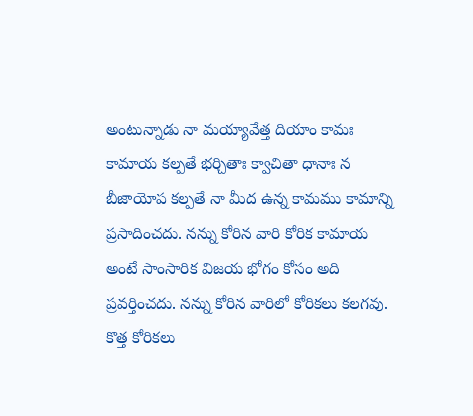అంటున్నాడు నా మయ్యావేత్త దియాం కామః కామాయ కల్పతే భర్చితాః క్వాచితా ధానాః న బీజాయోప కల్పతే నా మీద ఉన్న కామము కామాన్ని ప్రసాదించదు. నన్ను కోరిన వారి కోరిక కామాయ అంటే సాంసారిక విజయ భోగం కోసం అది ప్రవర్తించదు. నన్ను కోరిన వారిలో కోరికలు కలగవు. కొత్త కోరికలు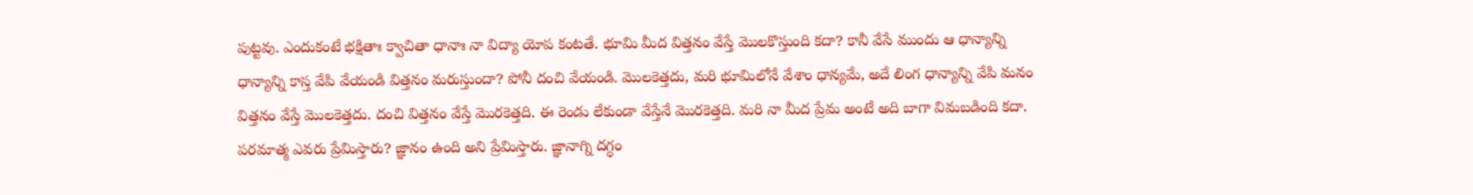పుట్టవు. ఎందుకంటే భక్షితాః క్వాచితా ధానాః నా విద్యా యోప కంటతే. భూమి మీద విత్తనం వేస్తే మొలకొస్తుంది కదా? కానీ వేసే ముందు ఆ ధాన్యాన్ని ధాన్యాన్ని కాస్త వేపి వేయండి విత్తనం మరుస్తుందా? పోనీ దంచి వేయండి. మొలకెత్తదు, మరి భూమిలోనే వేశాం ధాన్యమే, అదే లింగ ధాన్యాన్ని వేపి మనం విత్తనం వేస్తే మొలకెత్తదు. దంచి విత్తనం వేస్తే మొరకెత్తది. ఈ రెండు లేకుండా వేస్తేనే మొరకెత్తది. మరి నా మీద ప్రేమ అంటే అది బాగా విమబడింది కదా. పరమాత్మ ఎవరు ప్రేమిస్తారు? జ్ఞానం ఉంది అని ప్రేమిస్తారు. జ్ఞానాగ్ని దగ్ధం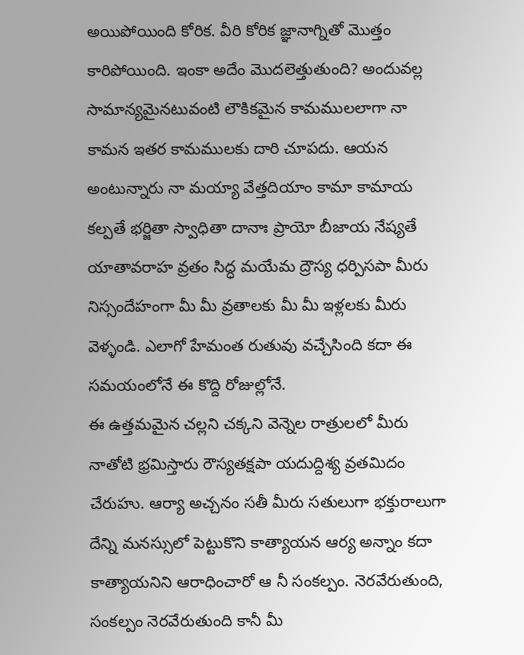అయిపోయింది కోరిక. వీరి కోరిక జ్ఞానాగ్నితో మొత్తం కారిపోయింది. ఇంకా అదేం మొదలెత్తుతుంది? అందువల్ల సామాన్యమైనటువంటి లౌకికమైన కామములలాగా నా కామన ఇతర కామములకు దారి చూపదు. ఆయన అంటున్నారు నా మయ్యా వేత్తదియాం కామా కామాయ కల్పతే భర్జితా స్వాధితా దానాః ప్రాయో బీజాయ నేష్యతే యాతావరాహ వ్రతం సిద్ధ మయేమ ద్రౌస్య ధర్పిసపా మీరు నిస్సందేహంగా మీ మీ వ్రతాలకు మీ మీ ఇళ్లలకు మీరు వెళ్ళండి. ఎలాగో హేమంత రుతువు వచ్చేసింది కదా ఈ సమయంలోనే ఈ కొద్ది రోజుల్లోనే.
ఈ ఉత్తమమైన చల్లని చక్కని వెన్నెల రాత్రులలో మీరు నాతోటి భ్రమిస్తారు రౌస్యతక్షపా యదుద్దిశ్య వ్రతమిదం చేరుహు. ఆర్యా అచ్చనం సతీ మీరు సతులుగా భక్తురాలుగా దేన్ని మనస్సులో పెట్టుకొని కాత్యాయన ఆర్య అన్నాం కదా కాత్యాయనిని ఆరాధించారో ఆ నీ సంకల్పం. నెరవేరుతుంది, సంకల్పం నెరవేరుతుంది కానీ మీ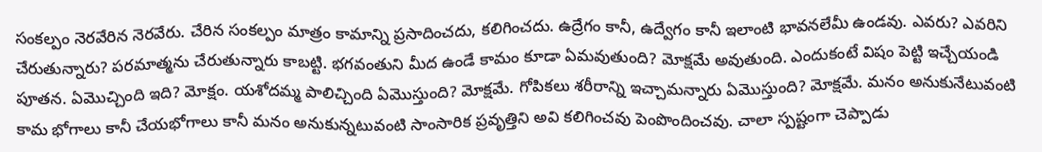సంకల్పం నెరవేరిన నెరవేరు. చేరిన సంకల్పం మాత్రం కామాన్ని ప్రసాదించదు, కలిగించదు. ఉద్రేగం కానీ, ఉద్వేగం కానీ ఇలాంటి భావనలేమీ ఉండవు. ఎవరు? ఎవరిని చేరుతున్నారు? పరమాత్మను చేరుతున్నారు కాబట్టి. భగవంతుని మీద ఉండే కామం కూడా ఏమవుతుంది? మోక్షమే అవుతుంది. ఎందుకంటే విషం పెట్టి ఇచ్చేయండి పూతన. ఏమొచ్చింది ఇది? మోక్షం. యశోదమ్మ పాలిచ్చింది ఏమొస్తుంది? మోక్షమే. గోపికలు శరీరాన్ని ఇచ్చామన్నారు ఏమొస్తుంది? మోక్షమే. మనం అనుకునేటువంటి కామ భోగాలు కానీ చేయభోగాలు కానీ మనం అనుకున్నటువంటి సాంసారిక ప్రవృత్తిని అవి కలిగించవు పెంపొందించవు. చాలా స్పష్టంగా చెప్పాడు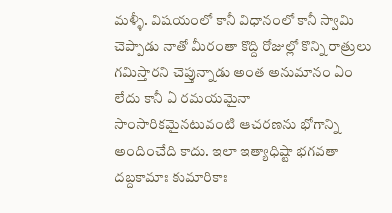మళ్ళీ. విషయంలో కానీ విధానంలో కానీ స్వామి చెప్పాడు నాతో మీరంతా కొద్ది రోజుల్లో కొన్ని రాత్రులు గమిస్తారని చెప్తున్నాడు అంత అనుమానం ఏం లేదు కానీ ఏ రమయమైనా సాంసారికమైనటువంటి ఆచరణను భోగాన్ని అందించేది కాదు. ఇలా ఇత్యాధిష్టా భగవతా దబ్దకామాః కుమారికాః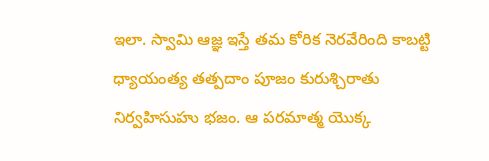ఇలా. స్వామి ఆజ్ఞ ఇస్తే తమ కోరిక నెరవేరింది కాబట్టి ధ్యాయంత్య తత్పదాం పూజం కురుశ్చిరాతు నిర్వహిసుహు భజం. ఆ పరమాత్మ యొక్క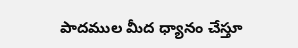పాదముల మీద ధ్యానం చేస్తూ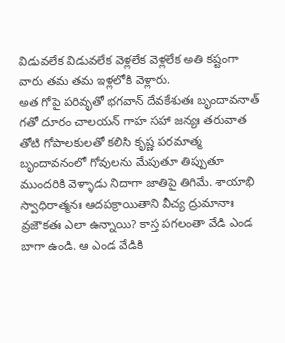విడువలేక విడువలేక వెళ్లలేక వెళ్లలేక అతి కష్టంగా వారు తమ తమ ఇళ్లలోకి వెళ్లారు.
అత గోపై పరివృతో భగవాన్ దేవకేశుతః బృందావనాత్ గతో దూరం చాలయన్ గాహ సహా జన్యః తరువాత తోటి గోపాలకులతో కలిసి కృష్ణ పరమాత్మ బృందావనంలో గోవులను మేపుతూ తిప్పుతూ ముందరికి వెళ్ళాడు నిదాగా జాతిపై తిగిమే. శాయాభి స్వాధిరాత్మనః ఆదపక్రాయితాని వీచ్య ద్రుమానాః వ్రజౌకతః ఎలా ఉన్నాయి? కాస్త పగలంతా వేడి ఎండ బాగా ఉండి. ఆ ఎండ వేడికి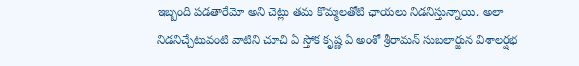ఇబ్బంది పడతారేమో అని చెట్లు తమ కొమ్మలతోటి ఛాయలు నిడనిస్తున్నాయి. అలా నిడనిచ్చేటువంటి వాటిని చూచి ఏ స్తోక కృష్ణ ఏ అంశో శ్రీరామన్ సుబలార్జున విశాలర్షభ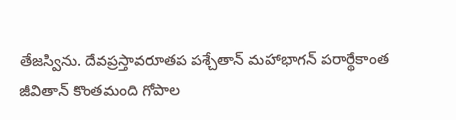తేజస్విను. దేవప్రస్తావరూతప పశ్చేతాన్ మహాభాగన్ పరార్థేకాంత జీవితాన్ కొంతమంది గోపాల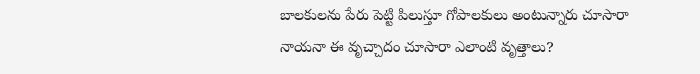బాలకులను పేరు పెట్టి పిలుస్తూ గోపాలకులు అంటున్నారు చూసారా నాయనా ఈ వృచ్చాదం చూసారా ఎలాంటి వృత్తాలు?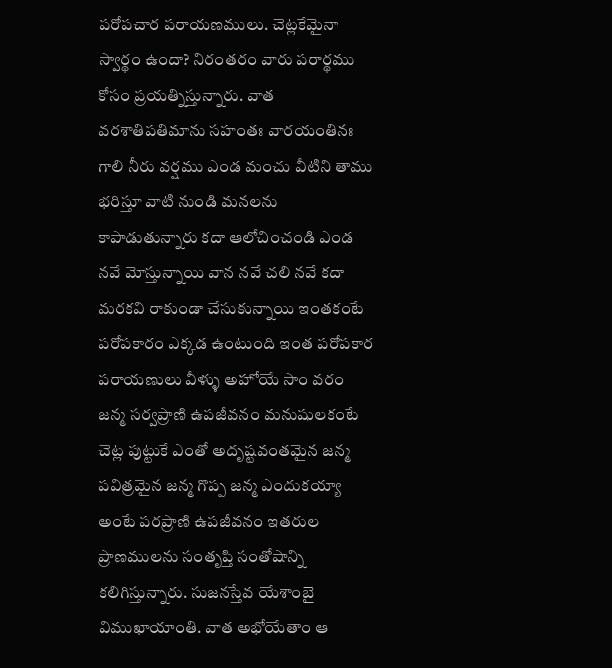పరోపచార పరాయణములు. చెట్లకేమైనా స్వార్థం ఉందా? నిరంతరం వారు పరార్థము కోసం ప్రయత్నిస్తున్నారు. వాత వరశాతిపతిమాను సహంతః వారయంతినః గాలి నీరు వర్షము ఎండ మంచు వీటిని తాము భరిస్తూ వాటి నుండి మనలను కాపాడుతున్నారు కదా ఆలోచించండి ఎండ నవే మోస్తున్నాయి వాన నవే చలి నవే కదా మరకవి రాకుండా చేసుకున్నాయి ఇంతకంటే పరోపకారం ఎక్కడ ఉంటుంది ఇంత పరోపకార పరాయణులు వీళ్ళు అహోయే సాం వరం జన్మ సర్వప్రాణి ఉపజీవనం మనుషులకంటే చెట్ల పుట్టుకే ఎంతో అదృష్టవంతమైన జన్మ పవిత్రమైన జన్మ గొప్ప జన్మ ఎందుకయ్యా అంటే పరప్రాణి ఉపజీవనం ఇతరుల ప్రాణములను సంతృప్తి సంతోషాన్ని కలిగిస్తున్నారు. సుజనస్తేవ యేశాంబై విముఖాయాంతి. వాత అభోయేతాం ఆ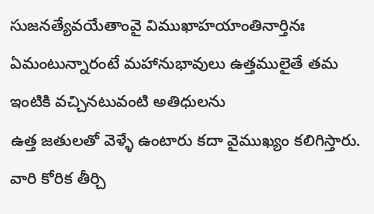సుజనత్యేవయేతాంవై విముఖాహయాంతినార్తినః ఏమంటున్నారంటే మహానుభావులు ఉత్తములైతే తమ ఇంటికి వచ్చినటువంటి అతిధులను
ఉత్త జతులతో వెళ్ళే ఉంటారు కదా వైముఖ్యం కలిగిస్తారు. వారి కోరిక తీర్చి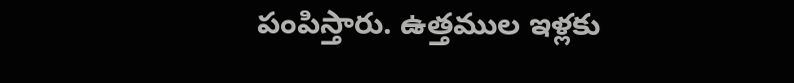పంపిస్తారు. ఉత్తముల ఇళ్లకు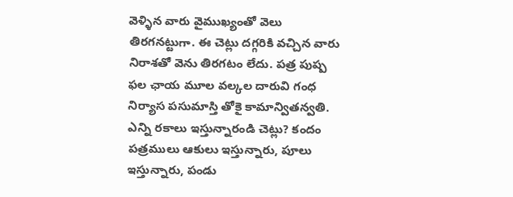వెళ్ళిన వారు వైముఖ్యంతో వెలు తిరగనట్టుగా. ఈ చెట్లు దగ్గరికి వచ్చిన వారు నిరాశతో వెను తిరగటం లేదు. పత్ర పుష్ప ఫల ఛాయ మూల వల్కల దారువి గంధ నిర్యాస పసుమాస్తి తోకై కామాన్వితన్వతి. ఎన్ని రకాలు ఇస్తున్నారండి చెట్లు? కందం పత్రములు ఆకులు ఇస్తున్నారు, పూలు ఇస్తున్నారు, పండు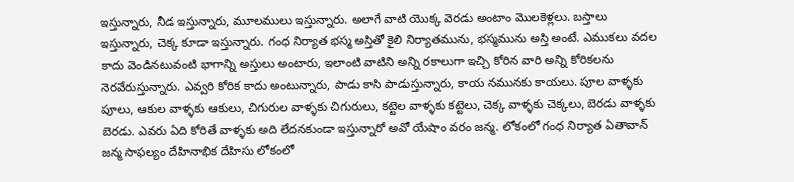ఇస్తున్నారు, నీడ ఇస్తున్నారు, మూలములు ఇస్తున్నారు. అలాగే వాటి యొక్క వెరడు అంటాం మొలకెళ్లలు. బస్తాలు ఇస్తున్నారు, చెక్క కూడా ఇస్తున్నారు. గంధ నిర్యాత భస్మ అస్తితో కైలి నిర్యాతమును, భస్మమును అస్తి అంటే. ఎముకలు వదల కాదు వెండినటువంటి భాగాన్ని అస్తులు అంటారు, ఇలాంటి వాటిని అన్ని రకాలుగా ఇచ్చి కోరిన వారి అన్ని కోరికలను నెరవేరుస్తున్నారు. ఎవ్వరి కోరిక కాదు అంటున్నారు, పాడు కాసి పాడుస్తున్నారు, కాయ నమునకు కాయలు. పూల వాళ్ళకు పూలు, ఆకుల వాళ్ళకు ఆకులు, చిగురుల వాళ్ళకు చిగురులు, కట్టెల వాళ్ళకు కట్టెలు, చెక్క వాళ్ళకు చెక్కలు, బెరడు వాళ్ళకు బెరడు. ఎవరు ఏది కోరితే వాళ్ళకు అది లేదనకుండా ఇస్తున్నారో అవో యేషాం వరం జన్మ. లోకంలో గంధ నిర్యాత ఏతావాన్ జన్మ సాఫల్యం దేహినాభిక దేహిసు లోకంలో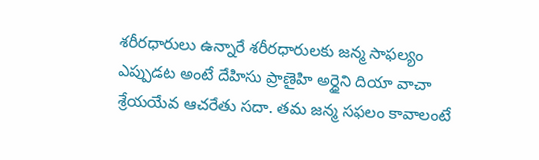శరీరధారులు ఉన్నారే శరీరధారులకు జన్మ సాఫల్యం ఎప్పుడట అంటే దేహిసు ప్రాణైహి అర్ధైని దియా వాచా శ్రేయయేవ ఆచరేతు సదా. తమ జన్మ సఫలం కావాలంటే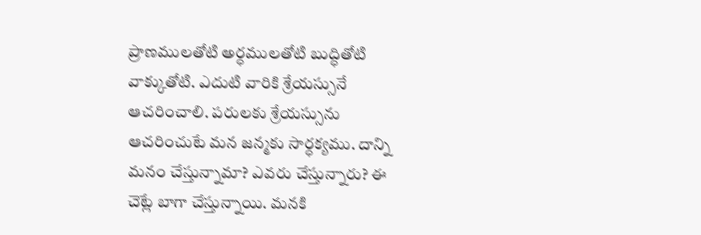ప్రాణములతోటి అర్ధములతోటి బుద్ధితోటి వాక్కుతోటి. ఎదుటి వారికి శ్రేయస్సునే ఆచరించాలి. పరులకు శ్రేయస్సును ఆచరించుటే మన జన్మకు సార్ధక్యము. దాన్ని మనం చేస్తున్నామా? ఎవరు చేస్తున్నారు? ఈ చెట్లే బాగా చేస్తున్నాయి. మనకి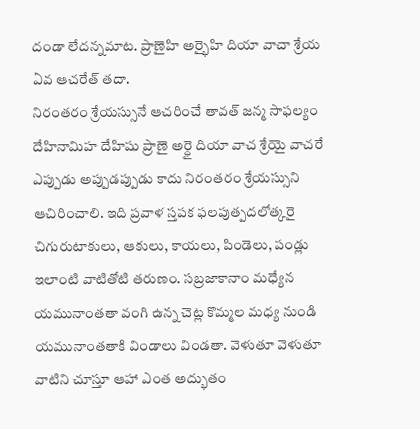దండా లేదన్నమాట. ప్రాణైహి అర్భైహి దియా వాచా శ్రేయ ఏవ ఆచరేత్ తదా.
నిరంతరం శ్రేయస్సునే ఆచరించే తావత్ జన్మ సాఫల్యం దేహినామిహ దేహిషు ప్రాణై అర్ధై దియా వాచ శ్రేయై వాచరే ఎప్పుడు అప్పుడప్పుడు కాదు నిరంతరం శ్రేయస్సుని ఆచిరించాలి. ఇది ప్రవాళ స్తపక ఫలపుత్పదలోత్కరై చిగురుటాకులు, ఆకులు, కాయలు, పిండెలు, పండ్లు ఇలాంటి వాటితోటి తరుణం. సబ్రజాకానాం మధ్యేన యమునాంతతా వంగి ఉన్న చెట్ల కొమ్మల మధ్య నుండి యమునాంతతాకి విండాలు విండతా. వెళుతూ వెళుతూ వాటిని చూస్తూ ఆహా ఎంత అద్భుతం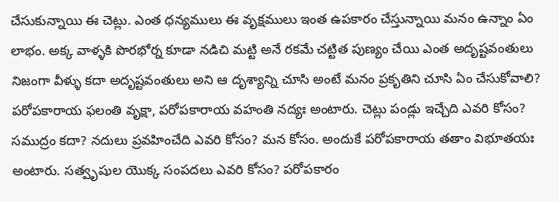చేసుకున్నాయి ఈ చెట్లు. ఎంత ధన్యములు ఈ వృక్షములు ఇంత ఉపకారం చేస్తున్నాయి మనం ఉన్నాం ఏం లాభం. అక్క వాళ్ళకి పొరభోర్న కూడా నడిచి మట్టి అనే రకమే చట్టిత పుణ్యం చేయి ఎంత అదృష్టవంతులు నిజంగా వీళ్ళు కదా అదృష్టవంతులు అని ఆ దృశ్యాన్ని చూసి అంటే మనం ప్రకృతిని చూసి ఏం చేసుకోవాలి? పరోపకారాయ ఫలంతి వృక్షా, పరోపకారాయ వహంతి నద్యః అంటారు. చెట్లు పండ్లు ఇచ్చేది ఎవరి కోసం? సముద్రం కదా? నదులు ప్రవహించేది ఎవరి కోసం? మన కోసం. అందుకే పరోపకారాయ తతాం విభూతయః అంటారు. సత్వృషుల యొక్క సంపదలు ఎవరి కోసం? పరోపకారం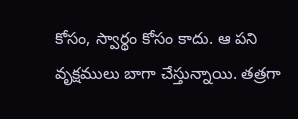కోసం, స్వార్థం కోసం కాదు. ఆ పని వృక్షములు బాగా చేస్తున్నాయి. తత్రగా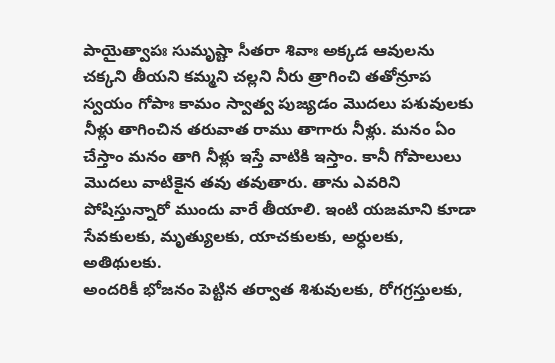పాయైత్వాపః సుమృష్టా సీతరా శివాః అక్కడ ఆవులను చక్కని తీయని కమ్మని చల్లని నీరు త్రాగించి తతోన్రూప స్వయం గోపాః కామం స్వాత్వ పుజ్యడం మొదలు పశువులకు నీళ్లు తాగించిన తరువాత రాము తాగారు నీళ్లు. మనం ఏం చేస్తాం మనం తాగి నీళ్లు ఇస్తే వాటికి ఇస్తాం. కానీ గోపాలులు మొదలు వాటికైన తవు తవుతారు. తాను ఎవరిని పోషిస్తున్నారో ముందు వారే తీయాలి. ఇంటి యజమాని కూడా సేవకులకు, మృత్యులకు, యాచకులకు, అర్ధులకు, అతిథులకు.
అందరికీ భోజనం పెట్టిన తర్వాత శిశువులకు, రోగగ్రస్తులకు,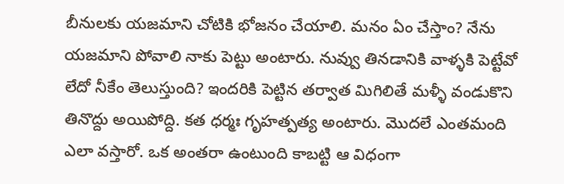బీనులకు యజమాని చోటికి భోజనం చేయాలి. మనం ఏం చేస్తాం? నేను యజమాని పోవాలి నాకు పెట్టు అంటారు. నువ్వు తినడానికి వాళ్ళకి పెట్టేవో లేదో నీకేం తెలుస్తుంది? ఇందరికి పెట్టిన తర్వాత మిగిలితే మళ్ళీ వండుకొని తినొద్దు అయిపోద్ది. కత ధర్మః గృహత్పత్య అంటారు. మొదలే ఎంతమంది ఎలా వస్తారో. ఒక అంతరా ఉంటుంది కాబట్టి ఆ విధంగా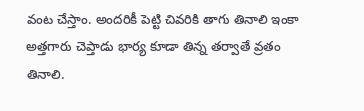వంట చేస్తాం. అందరికీ పెట్టి చివరికి తాగు తినాలి ఇంకా అత్తగారు చెప్తాడు భార్య కూడా తిన్న తర్వాతే వ్రతం తినాలి.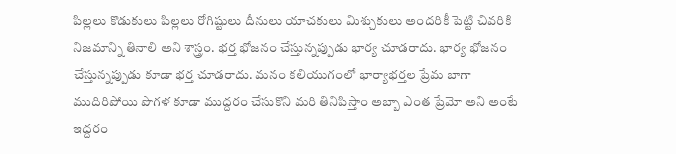పిల్లలు కొడుకులు పిల్లలు రోగిష్టులు దీనులు యాచకులు మిశ్చుకులు అందరికీ పెట్టి చివరికి నిజమాన్ని తినాలి అని శాస్త్రం. భర్త భోజనం చేస్తున్నప్పుడు భార్య చూడరాదు. భార్య భోజనం చేస్తున్నప్పుడు కూడా భర్త చూడరాదు. మనం కలియుగంలో భార్యాభర్తల ప్రేమ బాగా ముదిరిపోయి పొగళ కూడా ముద్దరం చేసుకొని మరి తినిపిస్తాం అబ్బా ఎంత ప్రేమో అని అంటే ఇద్దరం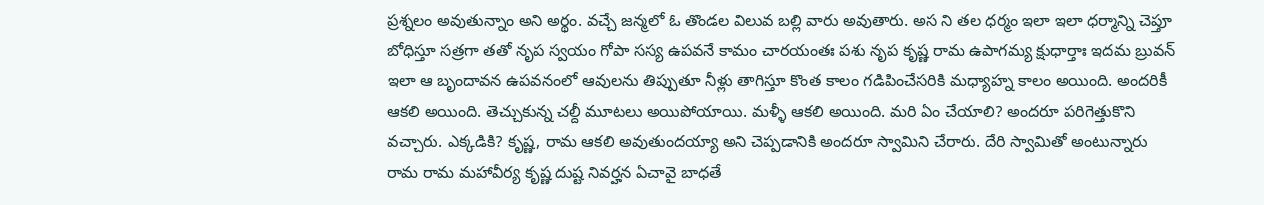ప్రశ్నలం అవుతున్నాం అని అర్థం. వచ్చే జన్మలో ఓ తొండల విలువ బల్లి వారు అవుతారు. అస ని తల ధర్మం ఇలా ఇలా ధర్మాన్ని చెప్తూ బోధిస్తూ సత్రగా తతో నృప స్వయం గోపా సస్య ఉపవనే కామం చారయంతః పశు నృప కృష్ణ రామ ఉపాగమ్య క్షుధార్తాః ఇదమ బ్రువన్ ఇలా ఆ బృందావన ఉపవనంలో ఆవులను తిప్పుతూ నీళ్లు తాగిస్తూ కొంత కాలం గడిపించేసరికి మధ్యాహ్న కాలం అయింది. అందరికీ ఆకలి అయింది. తెచ్చుకున్న చల్దీ మూటలు అయిపోయాయి. మళ్ళీ ఆకలి అయింది. మరి ఏం చేయాలి? అందరూ పరిగెత్తుకొని వచ్చారు. ఎక్కడికి? కృష్ణ, రామ ఆకలి అవుతుందయ్యా అని చెప్పడానికి అందరూ స్వామిని చేరారు. దేరి స్వామితో అంటున్నారు రామ రామ మహావీర్య కృష్ణ దుష్ట నివర్హన ఏచావై బాధతే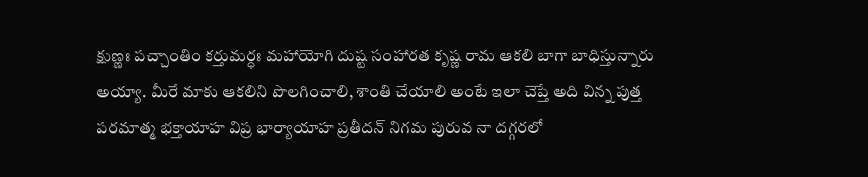క్షుణ్ణః పచ్చాంతిం కర్తుమర్ధః మహాయోగి దుష్ట సంహారత కృష్ణ రామ ఆకలి బాగా బాధిస్తున్నారు అయ్యా. మీరే మాకు ఆకలిని పొలగించాలి, శాంతి చేయాలి అంటే ఇలా చెప్తే అది విన్న పుత్త పరమాత్మ భక్తాయాహ విప్ర భార్యాయాహ ప్రతీదన్ నిగమ పురువ నా దగ్గరలో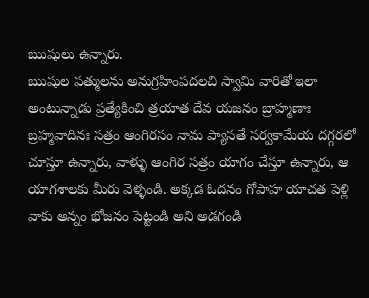ఋషులు ఉన్నారు.
ఋషుల పత్ములను అనుగ్రహింపదలచి స్వామి వారితో ఇలా అంటున్నాడు ప్రత్యేకించి త్రయాత దేవ యజనం బ్రాహ్మణాః బ్రహ్మవాదినః సత్రం ఆంగిరసం నామ ప్యాసతే సర్వకామేయ దగ్గరలో చూస్తూ ఉన్నారు, వాళ్ళు ఆంగిర సత్రం యాగం చేస్తూ ఉన్నారు, ఆ యాగశాలకు మీరు వెళ్ళండి. అక్కడ ఓదనం గోపాహ యాచత పెళ్లి వాకు అన్నం భోజనం పెట్టండి అని అడగండి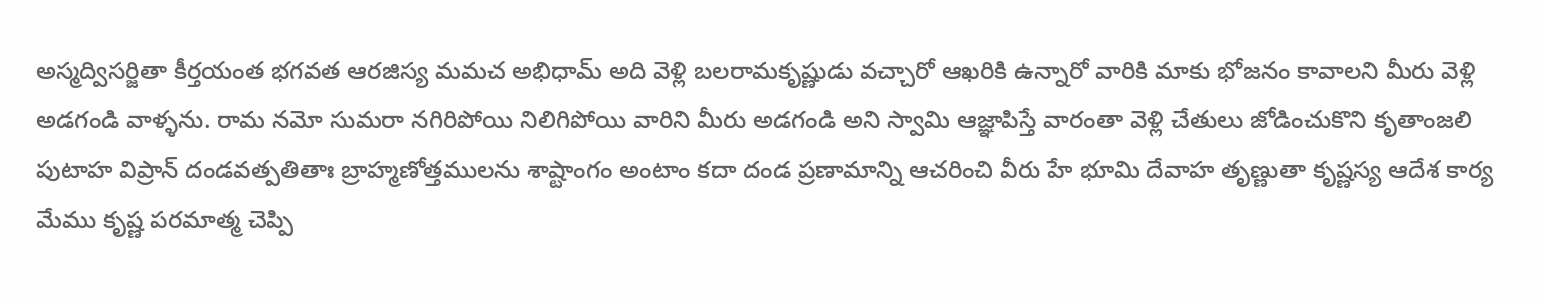అస్మద్విసర్జితా కీర్తయంత భగవత ఆరజిస్య మమచ అభిధామ్ అది వెళ్లి బలరామకృష్ణుడు వచ్చారో ఆఖరికి ఉన్నారో వారికి మాకు భోజనం కావాలని మీరు వెళ్లి అడగండి వాళ్ళను. రామ నమో సుమరా నగిరిపోయి నిలిగిపోయి వారిని మీరు అడగండి అని స్వామి ఆజ్ఞాపిస్తే వారంతా వెళ్లి చేతులు జోడించుకొని కృతాంజలి పుటాహ విప్రాన్ దండవత్పతితాః బ్రాహ్మణోత్తములను శాష్టాంగం అంటాం కదా దండ ప్రణామాన్ని ఆచరించి వీరు హే భూమి దేవాహ తృణ్ణుతా కృష్ణస్య ఆదేశ కార్య మేము కృష్ణ పరమాత్మ చెప్పి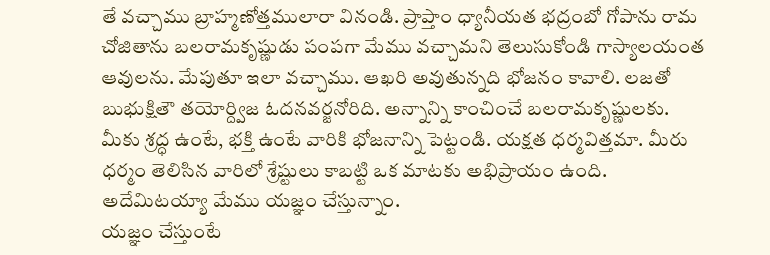తే వచ్చాము బ్రాహ్మణోత్తములారా వినండి. ప్రాప్తాం ధ్యానీయత భద్రంబో గోపాను రామ చోజితాను బలరామకృష్ణుడు పంపగా మేము వచ్చామని తెలుసుకోండి గాస్యాలయంత ఆవులను. మేపుతూ ఇలా వచ్చాము. ఆఖరి అవుతున్నది భోజనం కావాలి. లజతో బుభుక్షితౌ తయోర్ద్విజ ఓదనవర్జనోరిది. అన్నాన్ని కాంచించే బలరామకృష్ణులకు. మీకు శ్రద్ధ ఉంటే, భక్తి ఉంటే వారికి భోజనాన్ని పెట్టండి. యక్షత ధర్మవిత్తమా. మీరు ధర్మం తెలిసిన వారిలో శ్రేష్టులు కాబట్టి ఒక మాటకు అభిప్రాయం ఉంది. అదేమిటయ్యా మేము యజ్ఞం చేస్తున్నాం.
యజ్ఞం చేస్తుంటే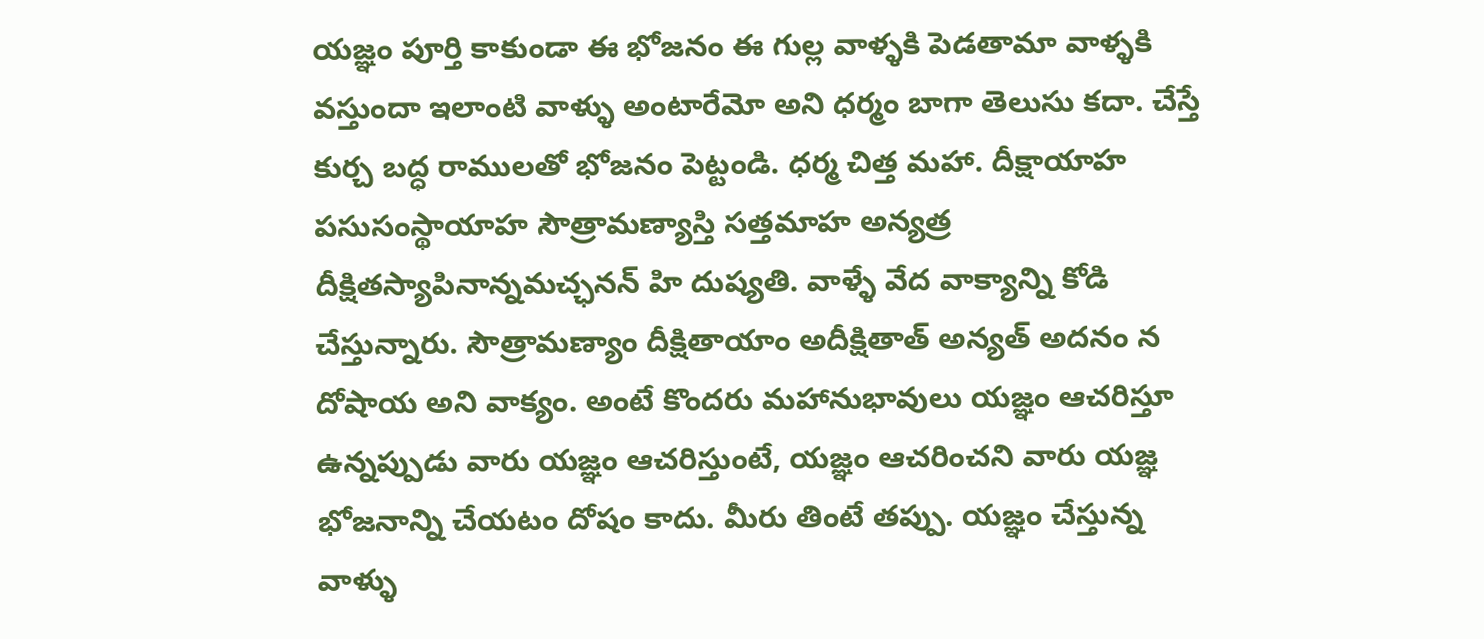యజ్ఞం పూర్తి కాకుండా ఈ భోజనం ఈ గుల్ల వాళ్ళకి పెడతామా వాళ్ళకి వస్తుందా ఇలాంటి వాళ్ళు అంటారేమో అని ధర్మం బాగా తెలుసు కదా. చేస్తే కుర్చ బద్ధ రాములతో భోజనం పెట్టండి. ధర్మ చిత్త మహా. దీక్షాయాహ పసుసంస్థాయాహ సౌత్రామణ్యాస్తి సత్తమాహ అన్యత్ర దీక్షితస్యాపినాన్నమచ్ఛనన్ హి దుష్యతి. వాళ్ళే వేద వాక్యాన్ని కోడి చేస్తున్నారు. సౌత్రామణ్యాం దీక్షితాయాం అదీక్షితాత్ అన్యత్ అదనం న దోషాయ అని వాక్యం. అంటే కొందరు మహానుభావులు యజ్ఞం ఆచరిస్తూ ఉన్నప్పుడు వారు యజ్ఞం ఆచరిస్తుంటే, యజ్ఞం ఆచరించని వారు యజ్ఞ భోజనాన్ని చేయటం దోషం కాదు. మీరు తింటే తప్పు. యజ్ఞం చేస్తున్న వాళ్ళు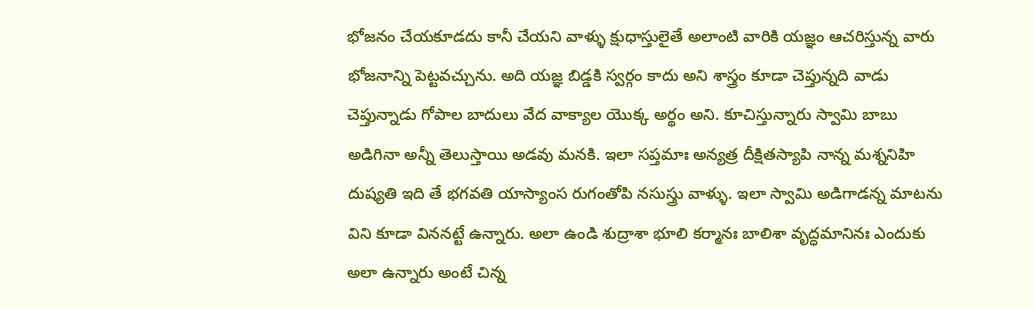భోజనం చేయకూడదు కానీ చేయని వాళ్ళు క్షుధాస్తులైతే అలాంటి వారికి యజ్ఞం ఆచరిస్తున్న వారు భోజనాన్ని పెట్టవచ్చును. అది యజ్ఞ బిడ్డకి స్వర్గం కాదు అని శాస్త్రం కూడా చెప్తున్నది వాడు చెప్తున్నాడు గోపాల బాదులు వేద వాక్యాల యొక్క అర్థం అని. కూచిస్తున్నారు స్వామి బాబు అడిగినా అన్నీ తెలుస్తాయి అడవు మనకి. ఇలా సప్తమాః అన్యత్ర దీక్షితస్యాపి నాన్న మశ్ననిహి దుష్యతి ఇది తే భగవతి యాస్యాంస రుగంతోపి నసుస్త్రు వాళ్ళు. ఇలా స్వామి అడిగాడన్న మాటను విని కూడా విననట్టే ఉన్నారు. అలా ఉండి శుద్రాశా భూలి కర్మానః బాలిశా వృద్ధమానినః ఎందుకు అలా ఉన్నారు అంటే చిన్న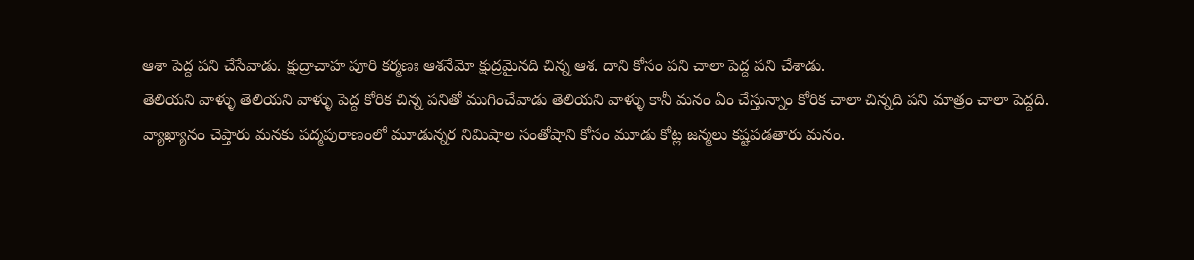ఆశా పెద్ద పని చేసేవాడు. క్షుద్రాచాహ పూరి కర్మణః ఆశనేమో క్షుద్రమైనది చిన్న ఆశ. దాని కోసం పని చాలా పెద్ద పని చేశాడు.
తెలియని వాళ్ళు తెలియని వాళ్ళు పెద్ద కోరిక చిన్న పనితో ముగించేవాడు తెలియని వాళ్ళు కానీ మనం ఏం చేస్తున్నాం కోరిక చాలా చిన్నది పని మాత్రం చాలా పెద్దది. వ్యాఖ్యానం చెప్తారు మనకు పద్మపురాణంలో మూడున్నర నిమిషాల సంతోషాని కోసం మూడు కోట్ల జన్మలు కష్టపడతారు మనం.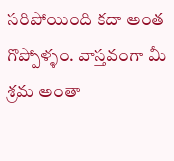సరిపోయింది కదా అంత గొప్పోళ్ళం. వాస్తవంగా మీ శ్రమ అంతా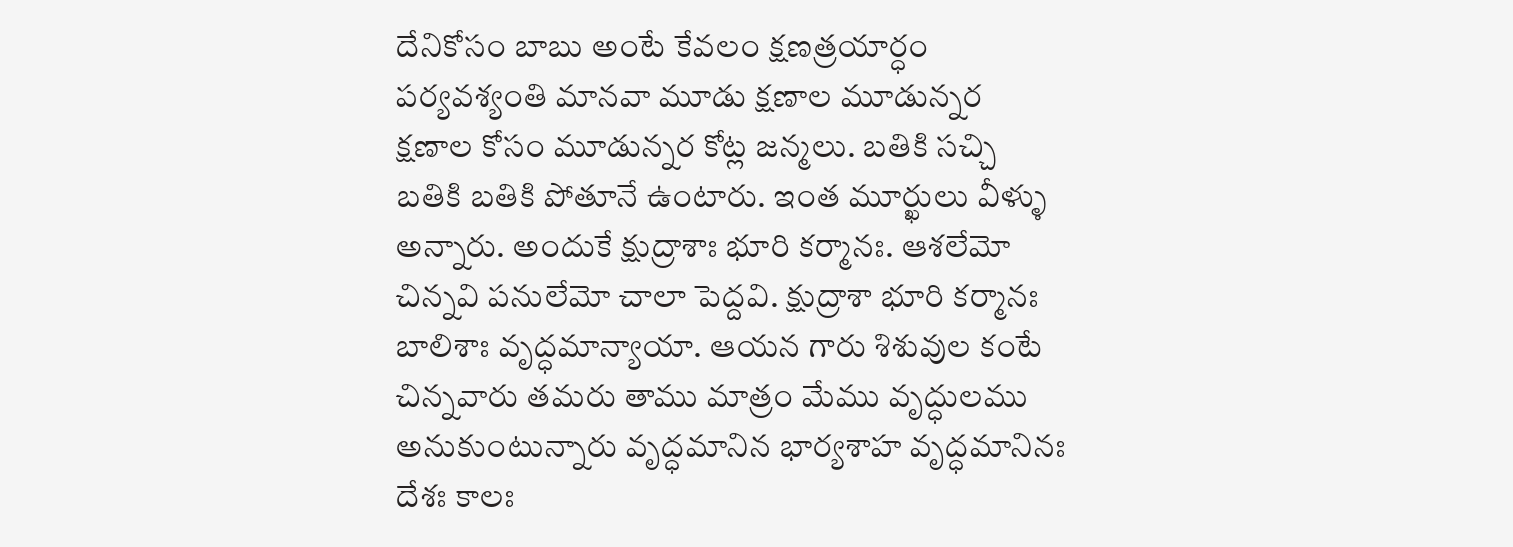దేనికోసం బాబు అంటే కేవలం క్షణత్రయార్ధం పర్యవశ్యంతి మానవా మూడు క్షణాల మూడున్నర క్షణాల కోసం మూడున్నర కోట్ల జన్మలు. బతికి సచ్చి బతికి బతికి పోతూనే ఉంటారు. ఇంత మూర్ఖులు వీళ్ళు అన్నారు. అందుకే క్షుద్రాశాః భూరి కర్మానః. ఆశలేమో చిన్నవి పనులేమో చాలా పెద్దవి. క్షుద్రాశా భూరి కర్మానః బాలిశాః వృద్ధమాన్యాయా. ఆయన గారు శిశువుల కంటే చిన్నవారు తమరు తాము మాత్రం మేము వృద్ధులము అనుకుంటున్నారు వృద్ధమానిన భార్యశాహ వృద్ధమానినః దేశః కాలః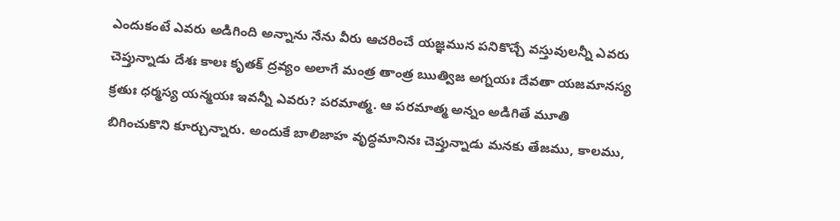ఎందుకంటే ఎవరు అడిగింది అన్నాను నేను వీరు ఆచరించే యజ్ఞమున పనికొచ్చే వస్తువులన్నీ ఎవరు చెప్తున్నాడు దేశః కాలః కృతక్ ద్రవ్యం అలాగే మంత్ర తాంత్ర ఋత్విజ అగ్నయః దేవతా యజమానస్య క్రతుః ధర్మస్య యన్మయః ఇవన్నీ ఎవరు? పరమాత్మ. ఆ పరమాత్మ అన్నం అడిగితే మూతి బిగించుకొని కూర్చున్నారు. అందుకే బాలిజాహ వృద్ధమానినః చెప్తున్నాడు మనకు తేజము, కాలము,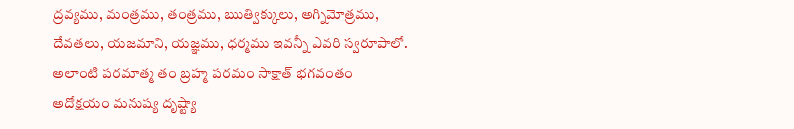ద్రవ్యము, మంత్రము, తంత్రము, ఋత్విక్కులు, అగ్నిమోత్రము, దేవతలు, యజమాని, యజ్ఞము, ధర్మము ఇవన్నీ ఎవరి స్వరూపాలో. అలాంటి పరమాత్మ తం బ్రహ్మ పరమం సాక్షాత్ భగవంతం అదోక్షయం మనుష్య దృష్ట్యా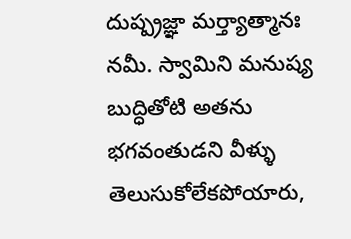దుష్ప్రజ్ఞా మర్త్యాత్మానః నమీ. స్వామిని మనుష్య బుద్ధితోటి అతను భగవంతుడని వీళ్ళు తెలుసుకోలేకపోయారు,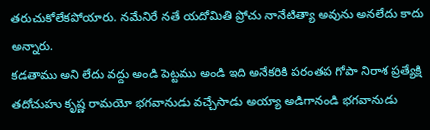తరుచుకోలేకపోయారు. నమేనిరే నతే యదోమితి ప్రోచు నానేటిత్యా అవును అనలేదు కాదు అన్నారు.
కడతాము అని లేదు వద్దు అండి పెట్టము అండి ఇది అనేకరికి పరంతప గోపా నిరాశ ప్రత్యేక్షి తదోచుహు కృష్ణ రామయో భగవానుడు వచ్చేసాడు అయ్యా అడిగానండి భగవానుడు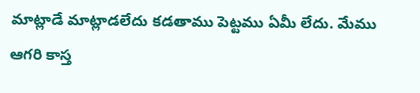మాట్లాడే మాట్లాడలేదు కడతాము పెట్టము ఏమీ లేదు. మేము ఆగరి కాస్త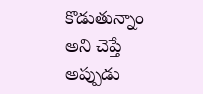కొడుతున్నాం అని చెప్తే అప్పుడు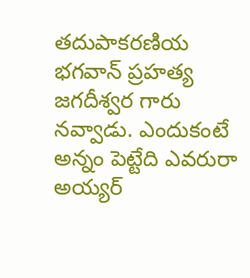తదుపాకరణియ భగవాన్ ప్రహత్య జగదీశ్వర గారు నవ్వాడు. ఎందుకంటే అన్నం పెట్టేది ఎవరురా అయ్యర్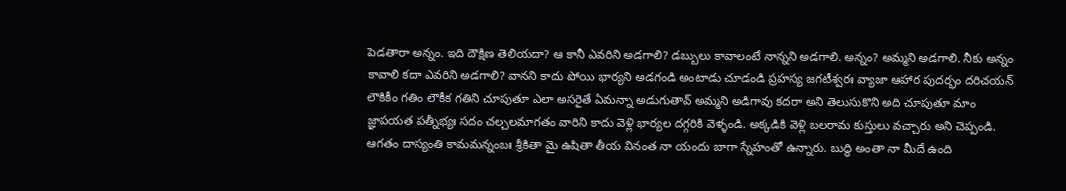పెడతారా అన్నం. ఇది దౌక్షిణ తెలియదా? ఆ కానీ ఎవరిని అడగాలి? డబ్బులు కావాలంటే నాన్నని అడగాలి. అన్నం? అమ్మని అడగాలి. నీకు అన్నం కావాలి కదా ఎవరిని అడగాలి? వానని కాదు పోయి భార్యని అడగండి అంటాడు చూడండి ప్రహస్య జగటీశ్వరః వ్యాజా ఆహార పుదర్భం దరిచయన్ లౌకికీం గతిం లౌకీక గతిని చూపుతూ ఎలా అసరైతే ఏమన్నా అడుగుతావ్ అమ్మని అడిగావు కదరా అని తెలుసుకొని అది చూపుతూ మాం జ్ఞాపయత పత్నీభ్యః సదం చల్చలమాగతం వారిని కాదు వెళ్లి భార్యల దగ్గరికి వెళ్ళండి. అక్కడికి వెళ్లి బలరామ కుస్తులు వచ్చారు అని చెప్పండి. ఆగతం దాస్యంతి కామమన్నంబః శ్రీకితా మై ఉషితా తీయ వినంత నా యందు బాగా స్నేహంతో ఉన్నారు. బుద్ధి అంతా నా మీదే ఉంది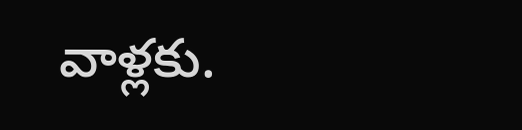వాళ్లకు.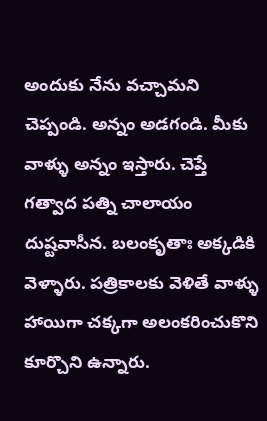అందుకు నేను వచ్చామని చెప్పండి. అన్నం అడగండి. మీకు వాళ్ళు అన్నం ఇస్తారు. చెప్తే గత్వాద పత్ని చాలాయం దుష్టవాసీన. బలంకృతాః అక్కడికి వెళ్ళారు. పత్రికాలకు వెళితే వాళ్ళు హాయిగా చక్కగా అలంకరించుకొని కూర్చొని ఉన్నారు.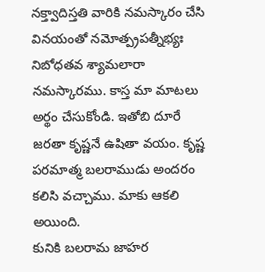నక్త్వాదిస్తతి వారికి నమస్కారం చేసి వినయంతో నమోత్ప్రపత్నీభ్యః నిబోధతవ శ్యామలారా నమస్కారము. కాస్త మా మాటలు అర్థం చేసుకోండి. ఇతోబి దూరే జరతా కృష్ణనే ఉషితా వయం. కృష్ణ పరమాత్మ బలరాముడు అందరం కలిసి వచ్చాము. మాకు ఆకలి అయింది.
కునికి బలరామ జాహర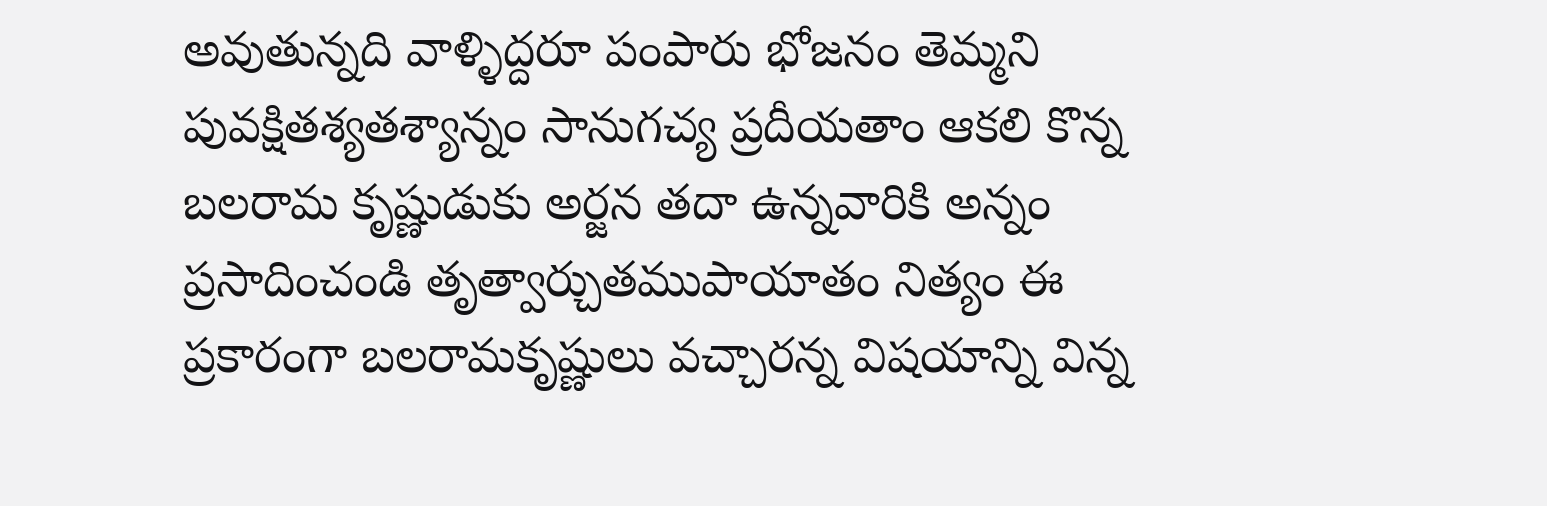అవుతున్నది వాళ్ళిద్దరూ పంపారు భోజనం తెమ్మని పువక్షితశ్యతశ్యాన్నం సానుగచ్య ప్రదీయతాం ఆకలి కొన్న బలరామ కృష్ణుడుకు అర్జన తదా ఉన్నవారికి అన్నం ప్రసాదించండి తృత్వార్చుతముపాయాతం నిత్యం ఈ ప్రకారంగా బలరామకృష్ణులు వచ్చారన్న విషయాన్ని విన్న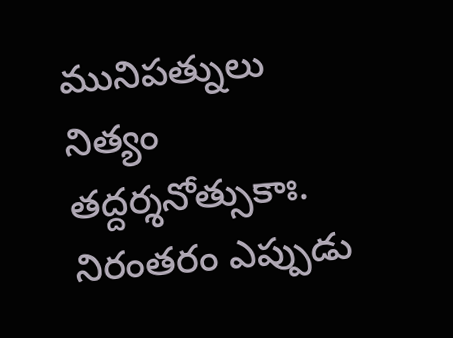మునిపత్నులు నిత్యం తద్దర్శనోత్సుకాః. నిరంతరం ఎప్పుడు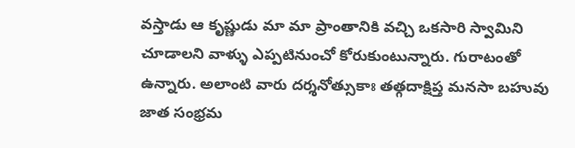వస్తాడు ఆ కృష్ణుడు మా మా ప్రాంతానికి వచ్చి ఒకసారి స్వామిని చూడాలని వాళ్ళు ఎప్పటినుంచో కోరుకుంటున్నారు. గురాటంతో ఉన్నారు. అలాంటి వారు దర్శనోత్సుకాః తత్గదాక్షిప్త మనసా బహువు జాత సంభ్రమ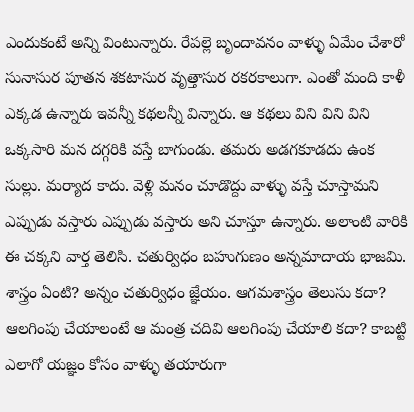ఎందుకంటే అన్ని వింటున్నారు. రేపల్లె బృందావనం వాళ్ళు ఏమేం చేశారో సునాసుర పూతన శకటాసుర వృత్తాసుర రకరకాలుగా. ఎంతో మంది కాళీ ఎక్కడ ఉన్నారు ఇవన్నీ కథలన్నీ విన్నారు. ఆ కథలు విని విని విని ఒక్కసారి మన దగ్గరికి వస్తే బాగుండు. తమరు అడగకూడదు ఉంక సుల్లు. మర్యాద కాదు. వెళ్లి మనం చూడొద్దు వాళ్ళు వస్తే చూస్తామని ఎప్పుడు వస్తారు ఎప్పుడు వస్తారు అని చూస్తూ ఉన్నారు. అలాంటి వారికి ఈ చక్కని వార్త తెలిసి. చతుర్విధం బహుగుణం అన్నమాదాయ భాజమి. శాస్త్రం ఏంటి? అన్నం చతుర్విధం జ్ఞేయం. ఆగమశాస్త్రం తెలుసు కదా? ఆలగింపు చేయాలంటే ఆ మంత్ర చదివి ఆలగింపు చేయాలి కదా? కాబట్టి ఎలాగో యజ్ఞం కోసం వాళ్ళు తయారుగా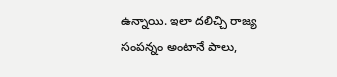ఉన్నాయి. ఇలా దలిచ్చి రాజ్య సంపన్నం అంటానే పాలు,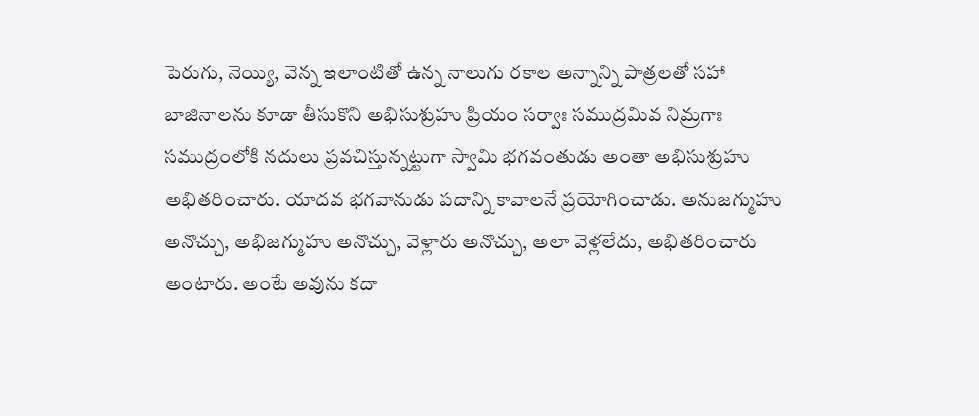పెరుగు, నెయ్యి, వెన్న ఇలాంటితో ఉన్న నాలుగు రకాల అన్నాన్ని పాత్రలతో సహా బాజినాలను కూడా తీసుకొని అభిసుశ్రుహు ప్రియం సర్వాః సముద్రమివ నిమ్రగాః సముద్రంలోకి నదులు ప్రవచిస్తున్నట్టుగా స్వామి భగవంతుడు అంతా అభిసుశ్రుహు అభితరించారు. యాదవ భగవానుడు పదాన్ని కావాలనే ప్రయోగించాడు. అనుజగ్ముహు అనొచ్చు, అభిజగ్ముహు అనొచ్చు, వెళ్లారు అనొచ్చు, అలా వెళ్లలేదు, అభితరించారు అంటారు. అంటే అవును కదా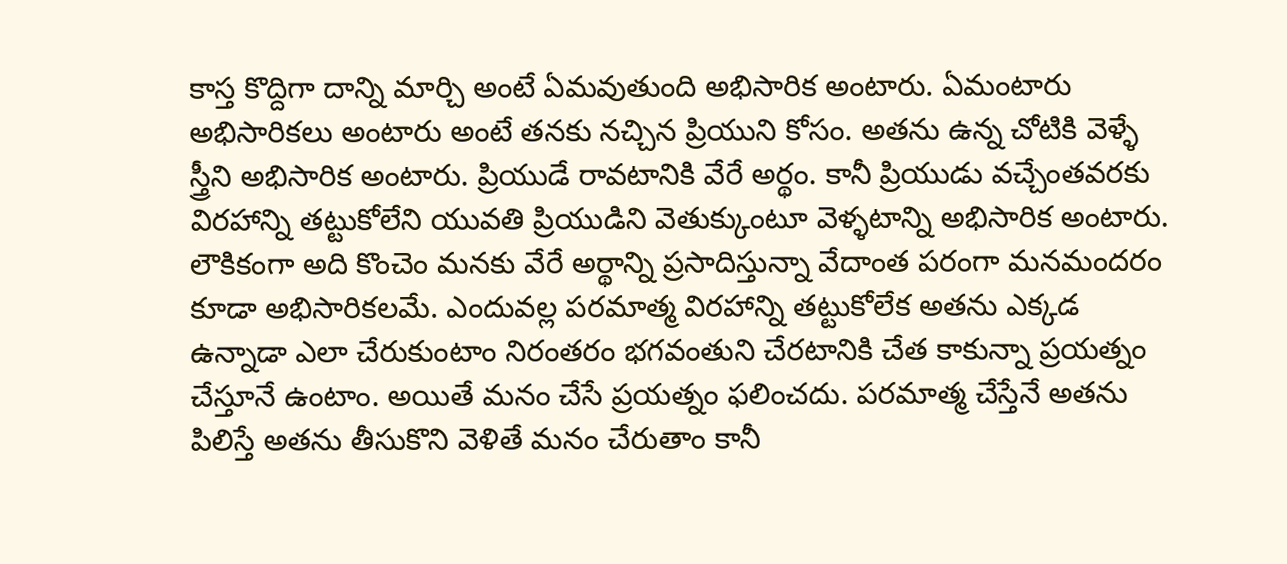కాస్త కొద్దిగా దాన్ని మార్చి అంటే ఏమవుతుంది అభిసారిక అంటారు. ఏమంటారు అభిసారికలు అంటారు అంటే తనకు నచ్చిన ప్రియుని కోసం. అతను ఉన్న చోటికి వెళ్ళే స్త్రీని అభిసారిక అంటారు. ప్రియుడే రావటానికి వేరే అర్థం. కానీ ప్రియుడు వచ్చేంతవరకు
విరహాన్ని తట్టుకోలేని యువతి ప్రియుడిని వెతుక్కుంటూ వెళ్ళటాన్ని అభిసారిక అంటారు. లౌకికంగా అది కొంచెం మనకు వేరే అర్థాన్ని ప్రసాదిస్తున్నా వేదాంత పరంగా మనమందరం కూడా అభిసారికలమే. ఎందువల్ల పరమాత్మ విరహాన్ని తట్టుకోలేక అతను ఎక్కడ ఉన్నాడా ఎలా చేరుకుంటాం నిరంతరం భగవంతుని చేరటానికి చేత కాకున్నా ప్రయత్నం చేస్తూనే ఉంటాం. అయితే మనం చేసే ప్రయత్నం ఫలించదు. పరమాత్మ చేస్తేనే అతను పిలిస్తే అతను తీసుకొని వెళితే మనం చేరుతాం కానీ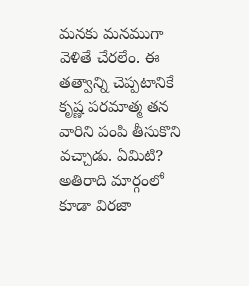మనకు మనముగా వెళితే చేరలేం. ఈ తత్వాన్ని చెప్పటానికే కృష్ణ పరమాత్మ తన వారిని పంపి తీసుకొని వచ్చాడు. ఏమిటి? అతిరాది మార్గంలో కూడా విరజా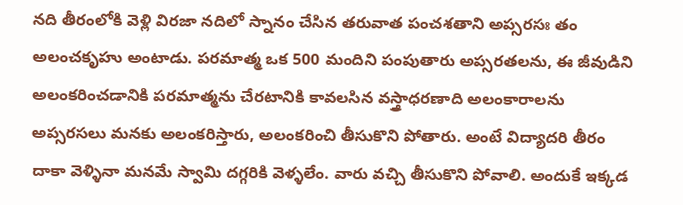నది తీరంలోకి వెళ్లి విరజా నదిలో స్నానం చేసిన తరువాత పంచశతాని అప్సరసః తం అలంచకృహు అంటాడు. పరమాత్మ ఒక 500 మందిని పంపుతారు అప్సరతలను, ఈ జీవుడిని అలంకరించడానికి పరమాత్మను చేరటానికి కావలసిన వస్త్రాధరణాది అలంకారాలను అప్సరసలు మనకు అలంకరిస్తారు, అలంకరించి తీసుకొని పోతారు. అంటే విద్యాదరి తీరం దాకా వెళ్ళినా మనమే స్వామి దగ్గరికి వెళ్ళలేం. వారు వచ్చి తీసుకొని పోవాలి. అందుకే ఇక్కడ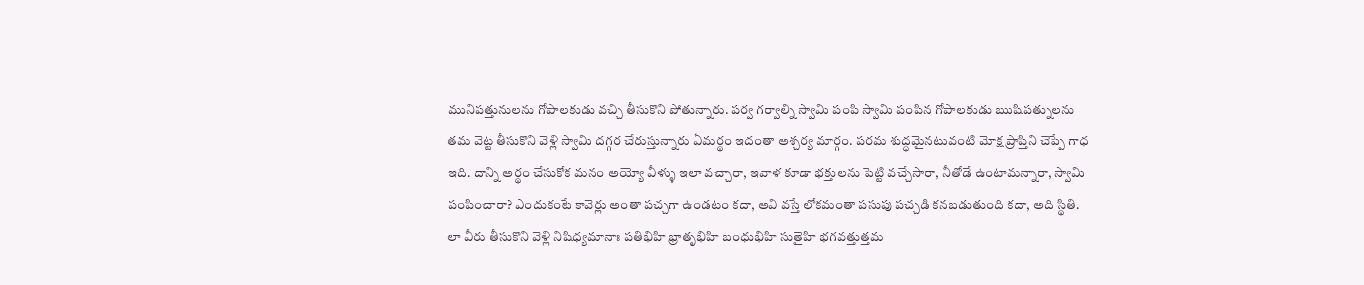మునిపత్తునులను గోపాలకుడు వచ్చి తీసుకొని పోతున్నారు. పర్వ గర్వాల్ని స్వామి పంపి స్వామి పంపిన గోపాలకుడు ఋషిపత్నులను తమ వెట్ట తీసుకొని వెళ్లి స్వామి దగ్గర చేరుస్తున్నారు ఏమర్థం ఇదంతా అశ్చర్య మార్గం. పరమ శుద్ధమైనటువంటి మోక్ష ప్రాప్తిని చెప్పే గాధ ఇది. దాన్ని అర్థం చేసుకోక మనం అయ్యో వీళ్ళు ఇలా వచ్చారా, ఇవాళ కూడా భక్తులను పెట్టి వచ్చేసారా, నీతోడే ఉంటామన్నారా, స్వామి పంపించారా? ఎందుకంటే కావెర్లు అంతా పచ్చగా ఉండటం కదా, అవి వస్తే లోకమంతా పసుపు పచ్చడి కనబడుతుంది కదా, అది స్థితి.
లా వీరు తీసుకొని వెళ్లి నిషిధ్యమానాః పతిభిహి భ్రాతృభిహి బంధుభిహి సుతైహి భగవత్తుత్తమ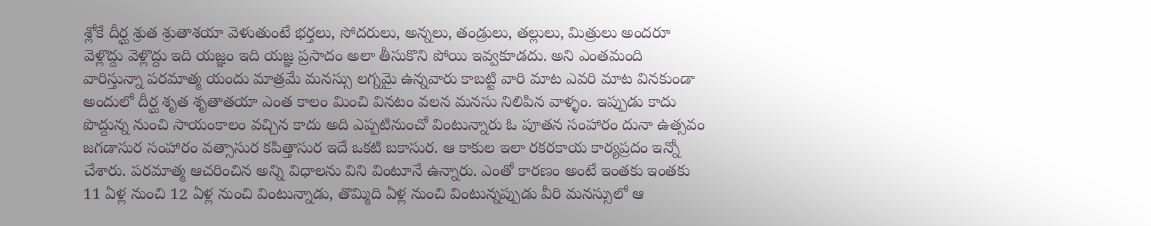శ్లోకే దీర్ఘ శ్రుత శ్రుతాశయా వెళుతుంటే భర్తలు, సోదరులు, అన్నలు, తండ్రులు, తల్లులు, మిత్రులు అందరూ వెళ్లొద్దు వెళ్లొద్దు ఇది యజ్ఞం ఇది యజ్ఞ ప్రసాదం అలా తీసుకొని పోయి ఇవ్వకూడదు. అని ఎంతమంది వారిస్తున్నా పరమాత్మ యందు మాత్రమే మనస్సు లగ్నమై ఉన్నవారు కాబట్టి వారి మాట ఎవరి మాట వినకుండా అందులో దీర్ఘ శృత శృతాతయా ఎంత కాలం మించి వినటం వలన మనసు నిలిపిన వాళ్ళం. ఇప్పుడు కాదు పొద్దున్న నుంచి సాయంకాలం వచ్చిన కాదు అది ఎప్పటినుంచో వింటున్నారు ఓ పూతన సంహారం దునా ఉత్సవం జగడాసుర సంహారం వత్సాసుర కపిత్తాసుర ఇదే ఒకటి బకాసుర. ఆ కాకుల ఇలా రకరకాయ కార్యప్రదం ఇన్నో చేశారు. పరమాత్మ ఆచరించిన అన్ని విధాలను విని వింటూనే ఉన్నారు. ఎంతో కారణం అంటే ఇంతకు ఇంతకు 11 ఏళ్ల నుంచి 12 ఏళ్ల నుంచి వింటున్నాడు, తొమ్మిది ఏళ్ల నుంచి వింటున్నప్పుడు వీరి మనస్సులో ఆ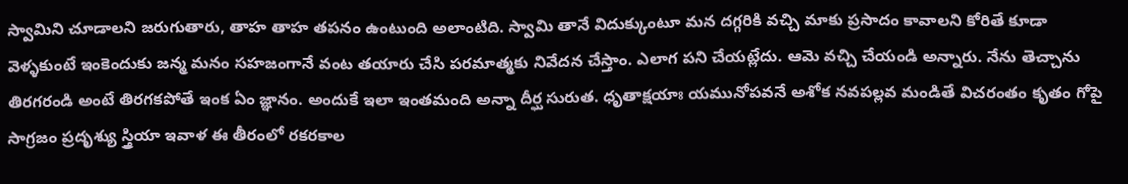స్వామిని చూడాలని జరుగుతారు, తాహ తాహ తపనం ఉంటుంది అలాంటిది. స్వామి తానే విదుక్కుంటూ మన దగ్గరికి వచ్చి మాకు ప్రసాదం కావాలని కోరితే కూడా వెళ్ళకుంటే ఇంకెందుకు జన్మ మనం సహజంగానే వంట తయారు చేసి పరమాత్మకు నివేదన చేస్తాం. ఎలాగ పని చేయట్లేదు. ఆమె వచ్చి చేయండి అన్నారు. నేను తెచ్చాను తిరగరండి అంటే తిరగకపోతే ఇంక ఏం జ్ఞానం. అందుకే ఇలా ఇంతమంది అన్నా దీర్ఘ సురుత. ధృతాక్షయాః యమునోపవనే అశోక నవపల్లవ మండితే విచరంతం కృతం గోపై సాగ్రజం ప్రదృశ్యు స్త్రియా ఇవాళ ఈ తీరంలో రకరకాల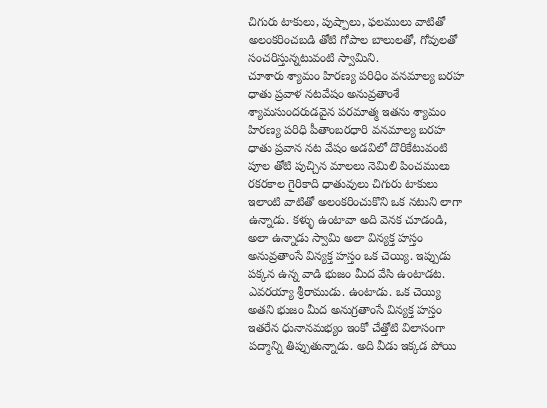చిగురు టాకులు, పుష్పాలు, ఫలములు వాటితో అలంకరించబడి తోటి గోపాల బాలులతో, గోవులతో సంచరిస్తున్నటువంటి స్వామిని.
చూశారు శ్యామం హిరణ్య పరిధిం వనమాల్య బరహ ధాతు ప్రవాళ నటవేషం అనువ్రతాంశే శ్యామసుందరుడవైన పరమాత్మ ఇతను శ్యామం హిరణ్య పరిధి పీతాంబరధారి వనమాల్య బరహ ధాతు ప్రవాన నట వేషం అడవిలో దొరికేటువంటి పూల తోటి పుచ్చిన మాలలు నెమిలి పించములు రకరకాల గైరికాది ధాతువులు చిగురు టాకులు ఇలాంటి వాటితో అలంకరించుకొని ఒక నటుని లాగా ఉన్నాడు. కళ్ళు ఉంటావా అది వెనక చూడండి, అలా ఉన్నాడు స్వామి అలా విన్యక్త హస్తం అనువ్రతాంసే విన్యక్త హస్తం ఒక చెయ్యి. ఇప్పుడు పక్కన ఉన్న వాడి భుజం మీద వేసి ఉంటాడట. ఎవరయ్యా శ్రీరాముడు. ఉంటాడు. ఒక చెయ్యి అతని భుజం మీద అనుగ్రతాంసే విన్యక్త హస్తం ఇతరేన ధునానమభ్యం ఇంకో చేత్తోటి విలాసంగా పద్మాన్ని తిప్పుతున్నాడు. అది వీడు ఇక్కడ పోయి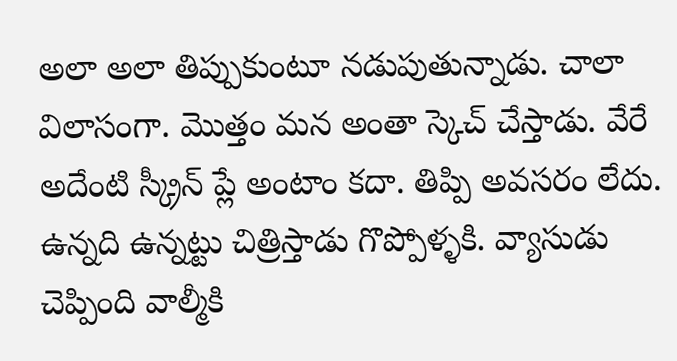అలా అలా తిప్పుకుంటూ నడుపుతున్నాడు. చాలా విలాసంగా. మొత్తం మన అంతా స్కెచ్ చేస్తాడు. వేరే అదేంటి స్క్రీన్ ప్లే అంటాం కదా. తిప్పి అవసరం లేదు. ఉన్నది ఉన్నట్టు చిత్రిస్తాడు గొప్పోళ్ళకి. వ్యాసుడు చెప్పింది వాల్మీకి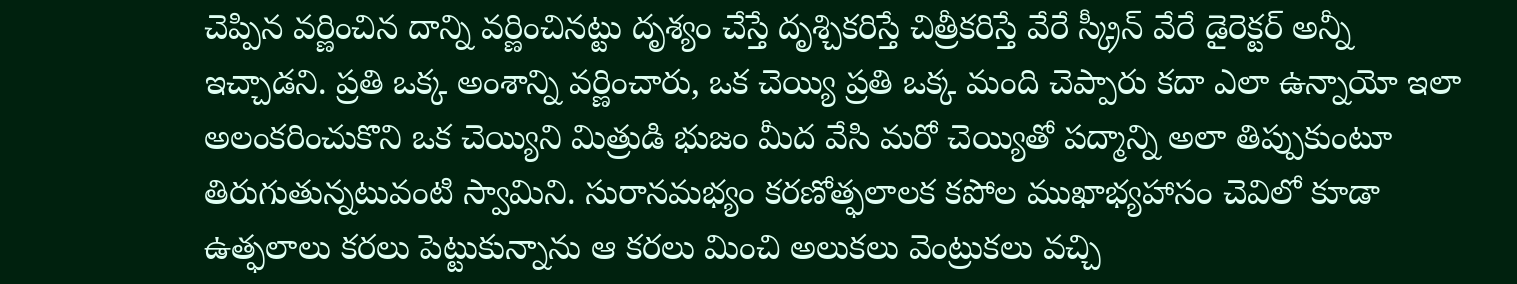చెప్పిన వర్ణించిన దాన్ని వర్ణించినట్టు దృశ్యం చేస్తే దృశ్చికరిస్తే చిత్రీకరిస్తే వేరే స్క్రీన్ వేరే డైరెక్టర్ అన్నీ ఇచ్చాడని. ప్రతి ఒక్క అంశాన్ని వర్ణించారు, ఒక చెయ్యి ప్రతి ఒక్క మంది చెప్పారు కదా ఎలా ఉన్నాయో ఇలా అలంకరించుకొని ఒక చెయ్యిని మిత్రుడి భుజం మీద వేసి మరో చెయ్యితో పద్మాన్ని అలా తిప్పుకుంటూ తిరుగుతున్నటువంటి స్వామిని. సురానమభ్యం కరణోత్ఫలాలక కపోల ముఖాభ్యహాసం చెవిలో కూడా ఉత్ఫలాలు కరలు పెట్టుకున్నాను ఆ కరలు మించి అలుకలు వెంట్రుకలు వచ్చి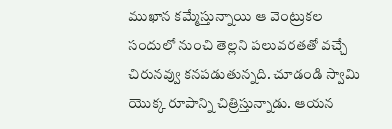ముఖాన కమ్మేస్తున్నాయి ఆ వెంట్రుకల సందులో నుంచి తెల్లని పలువరతతో వచ్చే చిరునవ్వు కనపడుతున్నది. చూడండి స్వామి యొక్క రూపాన్ని చిత్రిస్తున్నాడు. ఆయన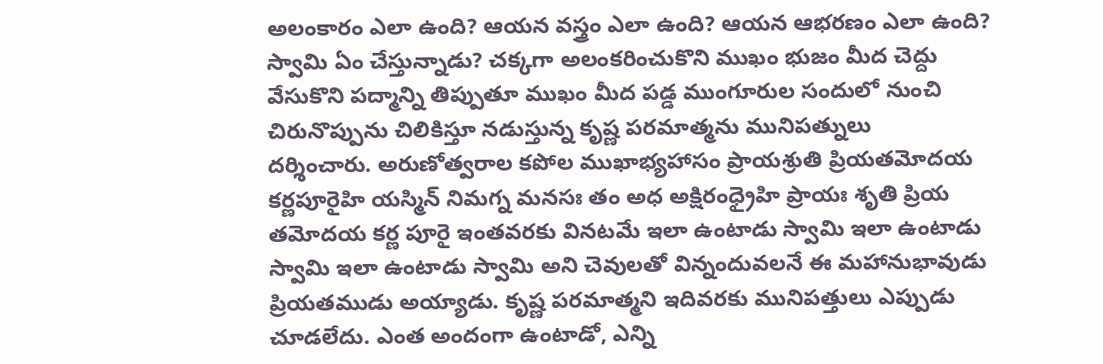అలంకారం ఎలా ఉంది? ఆయన వస్త్రం ఎలా ఉంది? ఆయన ఆభరణం ఎలా ఉంది? స్వామి ఏం చేస్తున్నాడు? చక్కగా అలంకరించుకొని ముఖం భుజం మీద చెద్దు వేసుకొని పద్మాన్ని తిప్పుతూ ముఖం మీద పడ్డ ముంగూరుల సందులో నుంచి చిరునొప్పును చిలికిస్తూ నడుస్తున్న కృష్ణ పరమాత్మను మునిపత్నులు
దర్శించారు. అరుణోత్వరాల కపోల ముఖాభ్యహాసం ప్రాయశ్రుతి ప్రియతమోదయ కర్ణపూరైహి యస్మిన్ నిమగ్న మనసః తం అధ అక్షిరంధ్రైహి ప్రాయః శృతి ప్రియ తమోదయ కర్ణ పూరై ఇంతవరకు వినటమే ఇలా ఉంటాడు స్వామి ఇలా ఉంటాడు స్వామి ఇలా ఉంటాడు స్వామి అని చెవులతో విన్నందువలనే ఈ మహానుభావుడు ప్రియతముడు అయ్యాడు. కృష్ణ పరమాత్మని ఇదివరకు మునిపత్తులు ఎప్పుడు చూడలేదు. ఎంత అందంగా ఉంటాడో, ఎన్ని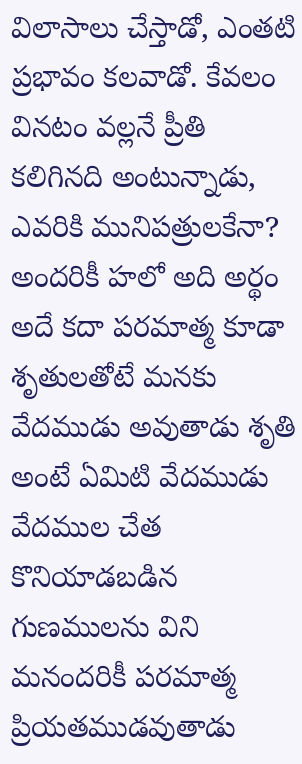విలాసాలు చేస్తాడో, ఎంతటి ప్రభావం కలవాడో. కేవలం వినటం వల్లనే ప్రీతి కలిగినది అంటున్నాడు, ఎవరికి మునిపత్రులకేనా? అందరికీ హలో అది అర్థం అదే కదా పరమాత్మ కూడా శృతులతోటే మనకు వేదముడు అవుతాడు శృతి అంటే ఏమిటి వేదముడు వేదముల చేత కొనియాడబడిన గుణములను విని మనందరికీ పరమాత్మ ప్రియతముడవుతాడు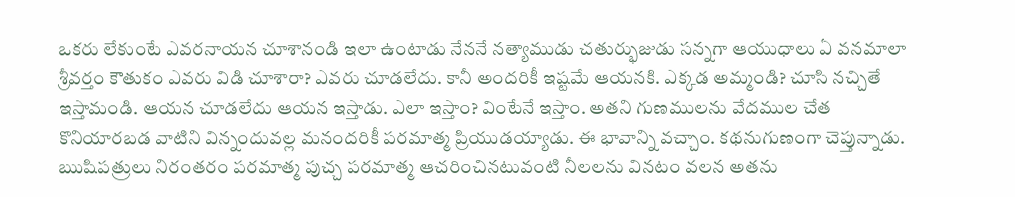ఒకరు లేకుంటే ఎవరనాయన చూశానండి ఇలా ఉంటాడు నేననే నత్యాముడు చతుర్భుజుడు సన్నగా ఆయుధాలు ఏ వనమాలా శ్రీవర్తం కౌతుకం ఎవరు విడి చూశారా? ఎవరు చూడలేదు. కానీ అందరికీ ఇష్టమే ఆయనకి. ఎక్కడ అమ్మండి? చూసి నచ్చితే ఇస్తామండి. ఆయన చూడలేదు ఆయన ఇస్తాడు. ఎలా ఇస్తాం? వింటేనే ఇస్తాం. అతని గుణములను వేదముల చేత కొనియారబడ వాటిని విన్నందువల్ల మనందరికీ పరమాత్మ ప్రియుడయ్యాడు. ఈ భావాన్ని వచ్చాం. కథనుగుణంగా చెప్తున్నాడు. ఋషిపత్రులు నిరంతరం పరమాత్మ పుచ్చ పరమాత్మ ఆచరించినటువంటి నీలలను వినటం వలన అతను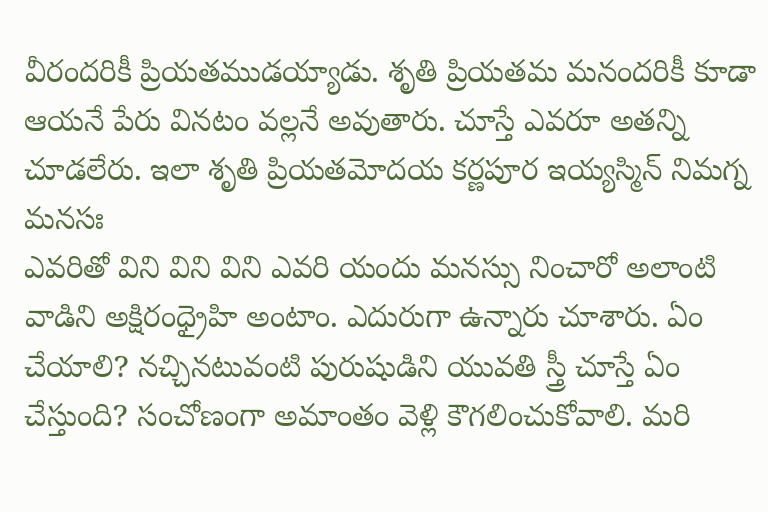వీరందరికీ ప్రియతముడయ్యాడు. శృతి ప్రియతమ మనందరికీ కూడా ఆయనే పేరు వినటం వల్లనే అవుతారు. చూస్తే ఎవరూ అతన్ని చూడలేరు. ఇలా శృతి ప్రియతమోదయ కర్ణపూర ఇయ్యస్మిన్ నిమగ్న మనసః
ఎవరితో విని విని విని ఎవరి యందు మనస్సు నించారో అలాంటి వాడిని అక్షిరంధ్రైహి అంటాం. ఎదురుగా ఉన్నారు చూశారు. ఏం చేయాలి? నచ్చినటువంటి పురుషుడిని యువతి స్త్రీ చూస్తే ఏం చేస్తుంది? సంచోణంగా అమాంతం వెళ్లి కౌగలించుకోవాలి. మరి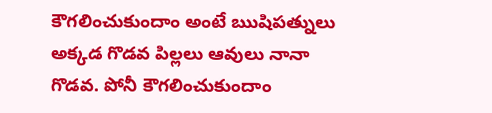కౌగలించుకుందాం అంటే ఋషిపత్నులు అక్కడ గొడవ పిల్లలు ఆవులు నానా గొడవ. పోనీ కౌగలించుకుందాం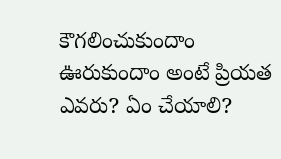కౌగలించుకుందాం ఊరుకుందాం అంటే ప్రియత ఎవరు? ఏం చేయాలి?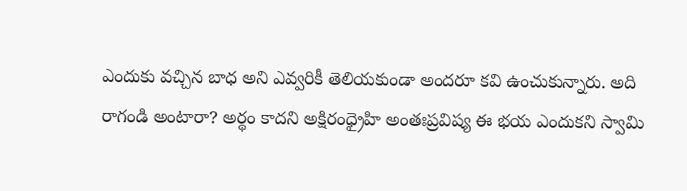ఎందుకు వచ్చిన బాధ అని ఎవ్వరికీ తెలియకుండా అందరూ కవి ఉంచుకున్నారు. అది రాగండి అంటారా? అర్థం కాదని అక్షిరంధ్రైహి అంతఃప్రవిష్య ఈ భయ ఎందుకని స్వామి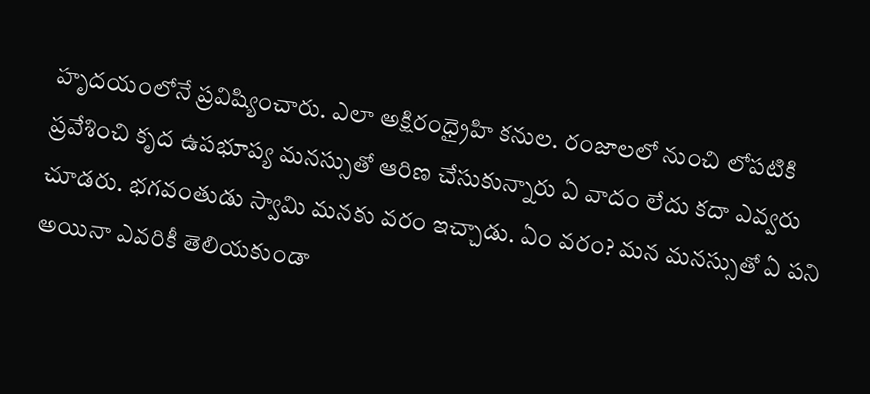హృదయంలోనే ప్రవిష్యించారు. ఎలా అక్షిరంధ్రైహి కనుల. రంజాలలో నుంచి లోపటికి ప్రవేశించి కృద ఉపభూప్య మనస్సుతో ఆరిణ చేసుకున్నారు ఏ వాదం లేదు కదా ఎవ్వరు చూడరు. భగవంతుడు స్వామి మనకు వరం ఇచ్చాడు. ఏం వరం? మన మనస్సుతో ఏ పని అయినా ఎవరికీ తెలియకుండా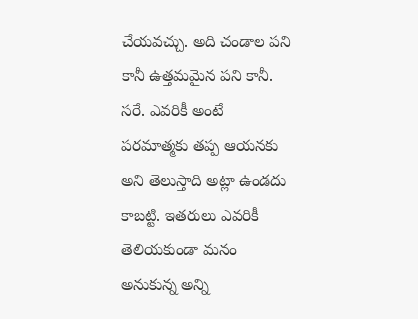చేయవచ్చు. అది చండాల పని కానీ ఉత్తమమైన పని కానీ. సరే. ఎవరికీ అంటే పరమాత్మకు తప్ప ఆయనకు అని తెలుస్తాది అట్లా ఉండదు కాబట్టి. ఇతరులు ఎవరికీ తెలియకుండా మనం అనుకున్న అన్ని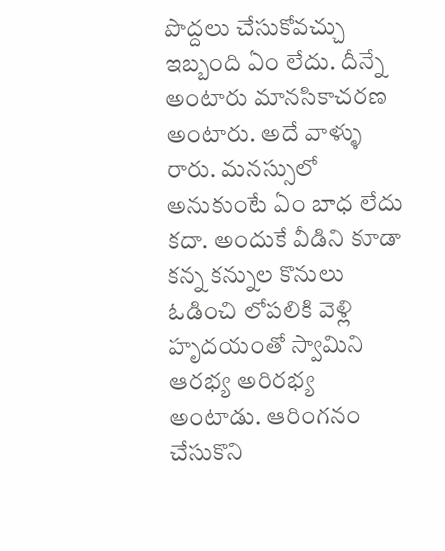పొద్దలు చేసుకోవచ్చు ఇబ్బంది ఏం లేదు. దీన్నే అంటారు మానసికాచరణ అంటారు. అదే వాళ్ళు రారు. మనస్సులో అనుకుంటే ఏం బాధ లేదు కదా. అందుకే వీడిని కూడా కన్న కన్నుల కొనులు ఓడించి లోపలికి వెళ్లి హృదయంతో స్వామిని ఆరభ్య అరిరభ్య అంటాడు. ఆరింగనం చేసుకొని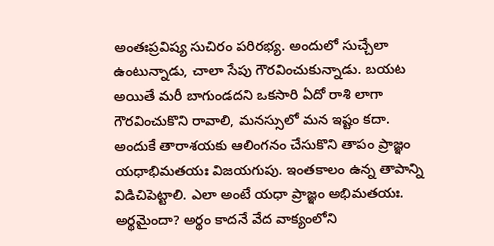అంతఃప్రవిష్య సుచిరం పరిరభ్య. అందులో సుచ్చేలా ఉంటున్నాడు, చాలా సేపు గౌరవించుకున్నాడు. బయట అయితే మరీ బాగుండదని ఒకసారి ఏదో రాశి లాగా గౌరవించుకొని రావాలి, మనస్సులో మన ఇష్టం కదా. అందుకే తారాశయకు ఆలింగనం చేసుకొని తాపం ప్రాజ్ఞం యధాభిమతయః విజయగుపు. ఇంతకాలం ఉన్న తాపాన్ని విడిచిపెట్టాలి. ఎలా అంటే యధా ప్రాజ్ఞం అభిమతయః.
అర్థమైందా? అర్థం కాదనే వేద వాక్యంలోని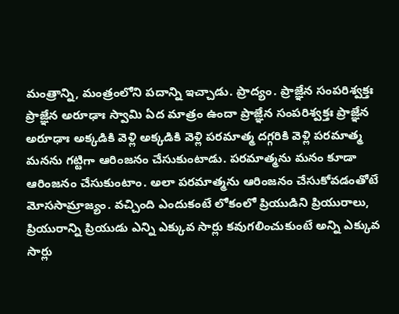మంత్రాన్ని, మంత్రంలోని పదాన్ని ఇచ్చాడు. ప్రాద్యం. ప్రాజ్ఞేన సంపరిశ్వక్తః ప్రాజ్ఞేన అరూఢాః స్వామి ఏద మాత్రం ఉందా ప్రాజ్ఞేన సంపరిశ్వక్తః ప్రాజ్ఞేన అరూఢాః అక్కడికి వెళ్లి అక్కడికి వెళ్లి పరమాత్మ దగ్గరికి వెళ్లి పరమాత్మ మనను గట్టిగా ఆరింజనం చేసుకుంటాడు. పరమాత్మను మనం కూడా ఆరింజనం చేసుకుంటాం. అలా పరమాత్మను ఆరింజనం చేసుకోవడంతోటే మోససామ్రాజ్యం. వచ్చింది ఎందుకంటే లోకంలో ప్రియుడిని ప్రియురాలు, ప్రియురాన్ని ప్రియుడు ఎన్ని ఎక్కువ సార్లు కవుగలించుకుంటే అన్ని ఎక్కువ సార్లు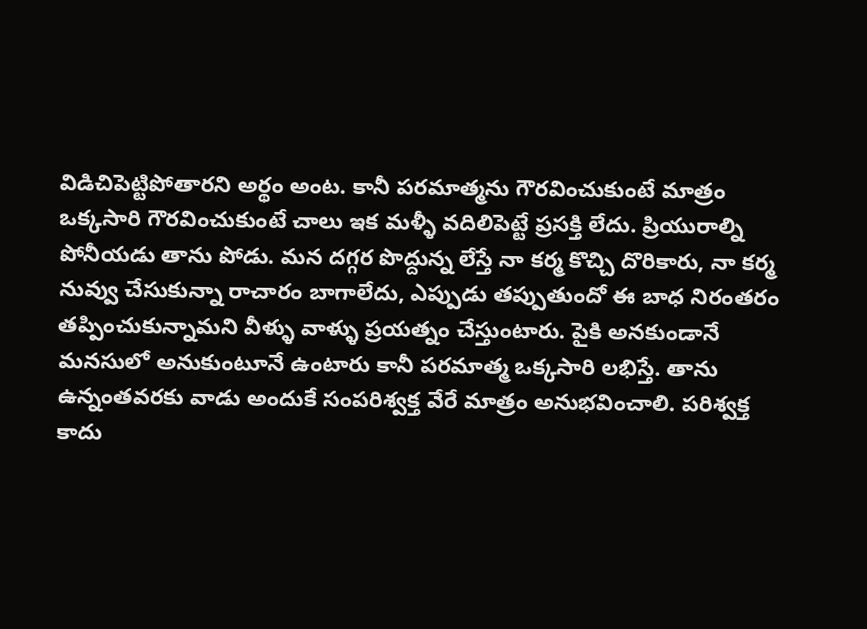విడిచిపెట్టిపోతారని అర్థం అంట. కానీ పరమాత్మను గౌరవించుకుంటే మాత్రం ఒక్కసారి గౌరవించుకుంటే చాలు ఇక మళ్ళీ వదిలిపెట్టే ప్రసక్తి లేదు. ప్రియురాల్ని పోనీయడు తాను పోడు. మన దగ్గర పొద్దున్న లేస్తే నా కర్మ కొచ్చి దొరికారు, నా కర్మ నువ్వు చేసుకున్నా రాచారం బాగాలేదు, ఎప్పుడు తప్పుతుందో ఈ బాధ నిరంతరం తప్పించుకున్నామని వీళ్ళు వాళ్ళు ప్రయత్నం చేస్తుంటారు. పైకి అనకుండానే మనసులో అనుకుంటూనే ఉంటారు కానీ పరమాత్మ ఒక్కసారి లభిస్తే. తాను ఉన్నంతవరకు వాడు అందుకే సంపరిశ్వక్త వేరే మాత్రం అనుభవించాలి. పరిశ్వక్త కాదు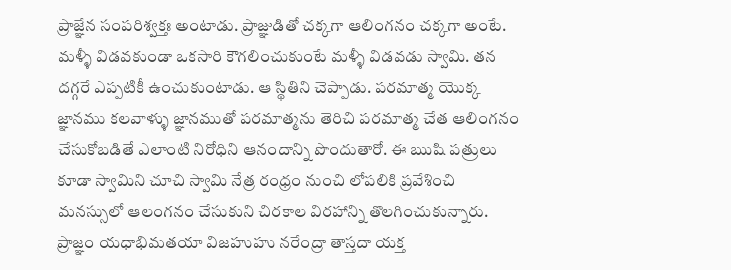ప్రాజ్ఞేన సంపరిశ్వక్తః అంటాడు. ప్రాజ్ఞుడితో చక్కగా ఆలింగనం చక్కగా అంటే. మళ్ళీ విడవకుండా ఒకసారి కౌగలించుకుంటే మళ్ళీ విడవడు స్వామి. తన దగ్గరే ఎప్పటికీ ఉంచుకుంటాడు. ఆ స్థితిని చెప్పాడు. పరమాత్మ యొక్క జ్ఞానము కలవాళ్ళు జ్ఞానముతో పరమాత్మను తెరిచి పరమాత్మ చేత ఆలింగనం చేసుకోబడితే ఎలాంటి నిరోధిని ఆనందాన్ని పొందుతారో. ఈ ఋషి పత్రులు కూడా స్వామిని చూచి స్వామి నేత్ర రంధ్రం నుంచి లోపలికి ప్రవేశించి మనస్సులో ఆలంగనం చేసుకుని చిరకాల విరహాన్ని తొలగించుకున్నారు.
ప్రాజ్ఞం యధాభిమతయా విజహుహు నరేంద్రా తాస్తదా యక్త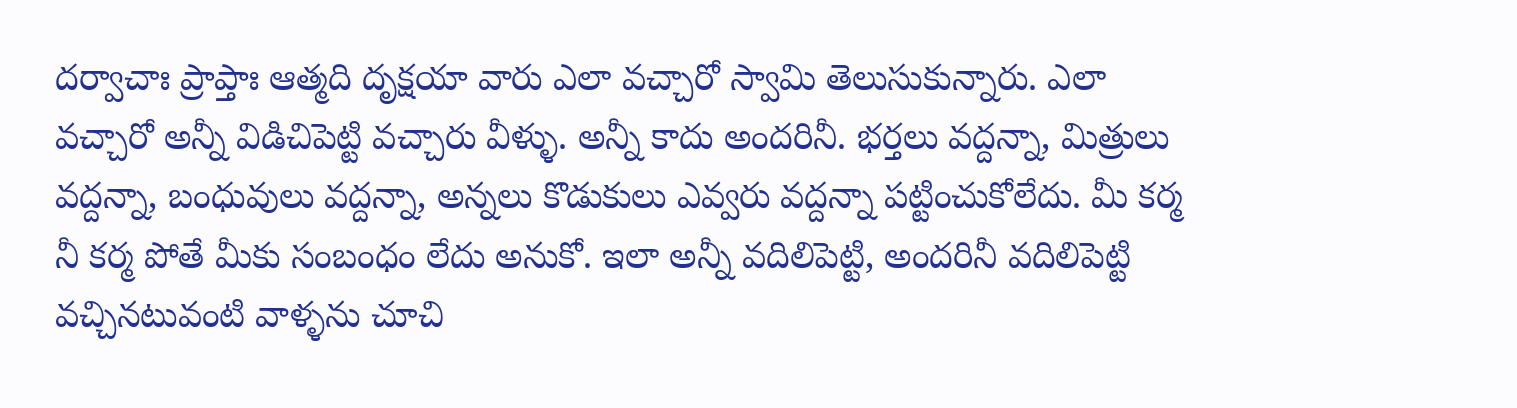దర్వాచాః ప్రాప్తాః ఆత్మది దృక్షయా వారు ఎలా వచ్చారో స్వామి తెలుసుకున్నారు. ఎలా వచ్చారో అన్నీ విడిచిపెట్టి వచ్చారు వీళ్ళు. అన్నీ కాదు అందరినీ. భర్తలు వద్దన్నా, మిత్రులు వద్దన్నా, బంధువులు వద్దన్నా, అన్నలు కొడుకులు ఎవ్వరు వద్దన్నా పట్టించుకోలేదు. మీ కర్మ నీ కర్మ పోతే మీకు సంబంధం లేదు అనుకో. ఇలా అన్నీ వదిలిపెట్టి, అందరినీ వదిలిపెట్టి వచ్చినటువంటి వాళ్ళను చూచి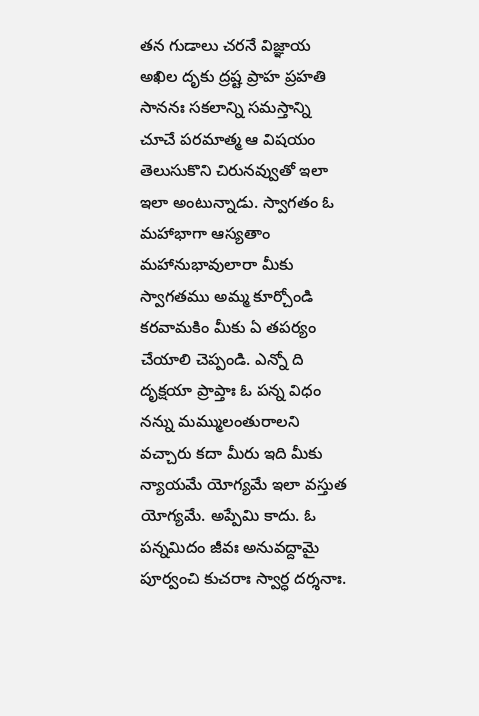తన గుడాలు చరనే విజ్ఞాయ అఖిల దృకు ద్రష్ట ప్రాహ ప్రహతి సాననః సకలాన్ని సమస్తాన్ని చూచే పరమాత్మ ఆ విషయం తెలుసుకొని చిరునవ్వుతో ఇలా ఇలా అంటున్నాడు. స్వాగతం ఓ మహాభాగా ఆస్యతాం మహానుభావులారా మీకు స్వాగతము అమ్మ కూర్చోండి కరవామకిం మీకు ఏ తపర్యం చేయాలి చెప్పండి. ఎన్నో ది దృక్షయా ప్రాప్తాః ఓ పన్న విధం నన్ను మమ్ములంతురాలని వచ్చారు కదా మీరు ఇది మీకు న్యాయమే యోగ్యమే ఇలా వస్తుత యోగ్యమే. అప్పేమి కాదు. ఓ పన్నమిదం జీవః అనువద్దామై పూర్వంచి కుచరాః స్వార్ధ దర్శనాః.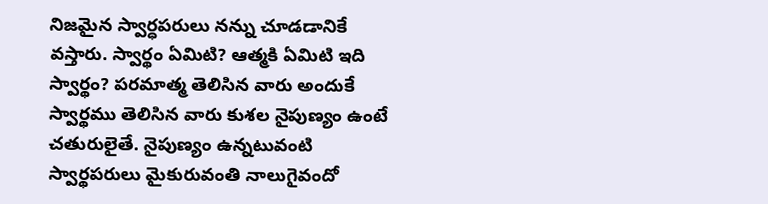నిజమైన స్వార్ధపరులు నన్ను చూడడానికే వస్తారు. స్వార్థం ఏమిటి? ఆత్మకి ఏమిటి ఇది స్వార్థం? పరమాత్మ తెలిసిన వారు అందుకే స్వార్థము తెలిసిన వారు కుశల నైపుణ్యం ఉంటే చతురులైతే. నైపుణ్యం ఉన్నటువంటి స్వార్థపరులు మైకురువంతి నాలుగైవందో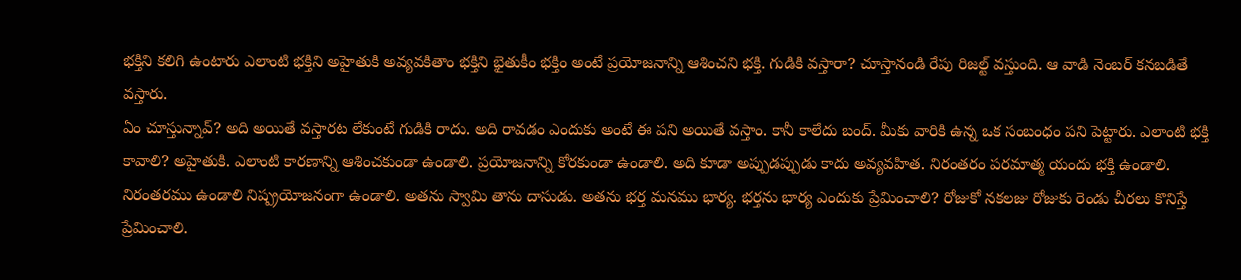భక్తిని కలిగి ఉంటారు ఎలాంటి భక్తిని అహైతుకి అవ్యవకితాం భక్తిని భైతుకీం భక్తిం అంటే ప్రయోజనాన్ని ఆశించని భక్తి. గుడికి వస్తారా? చూస్తానండి రేపు రిజల్ట్ వస్తుంది. ఆ వాడి నెంబర్ కనబడితే వస్తారు.
ఏం చూస్తున్నావ్? అది అయితే వస్తారట లేకుంటే గుడికి రాదు. అది రావడం ఎందుకు అంటే ఈ పని అయితే వస్తాం. కానీ కాలేదు బంద్. మీకు వారికి ఉన్న ఒక సంబంధం పని పెట్టారు. ఎలాంటి భక్తి కావాలి? అహైతుకి. ఎలాంటి కారణాన్ని ఆశించకుండా ఉండాలి. ప్రయోజనాన్ని కోరకుండా ఉండాలి. అది కూడా అప్పుడప్పుడు కాదు అవ్యవహిత. నిరంతరం పరమాత్మ యందు భక్తి ఉండాలి. నిరంతరము ఉండాలి నిష్ప్రయోజనంగా ఉండాలి. అతను స్వామి తాను దాసుడు. అతను భర్త మనము భార్య. భర్తను భార్య ఎందుకు ప్రేమించాలి? రోజుకో నకలజు రోజుకు రెండు చీరలు కొనిస్తే ప్రేమించాలి.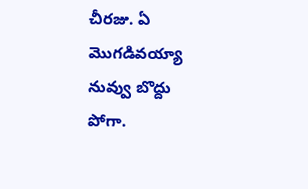చీరజు. ఏ మొగడివయ్యా నువ్వు బొద్దు పోగా.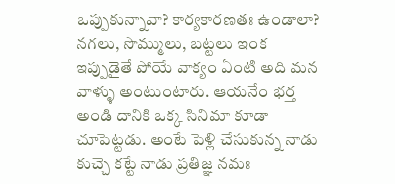ఒప్పుకున్నావా? కార్యకారణతః ఉండాలా? నగలు, సొమ్ములు, బట్టలు ఇంక ఇప్పుడైతే పోయే వాక్యం ఏంటి అది మన వాళ్ళు అంటుంటారు. ఆయనేం భర్త అండి దానికి ఒక్క సినిమా కూడా చూపెట్టడు. అంటే పెళ్లి చేసుకున్న నాడు కుచ్చె కట్టే నాడు ప్రతిజ్ఞ నమః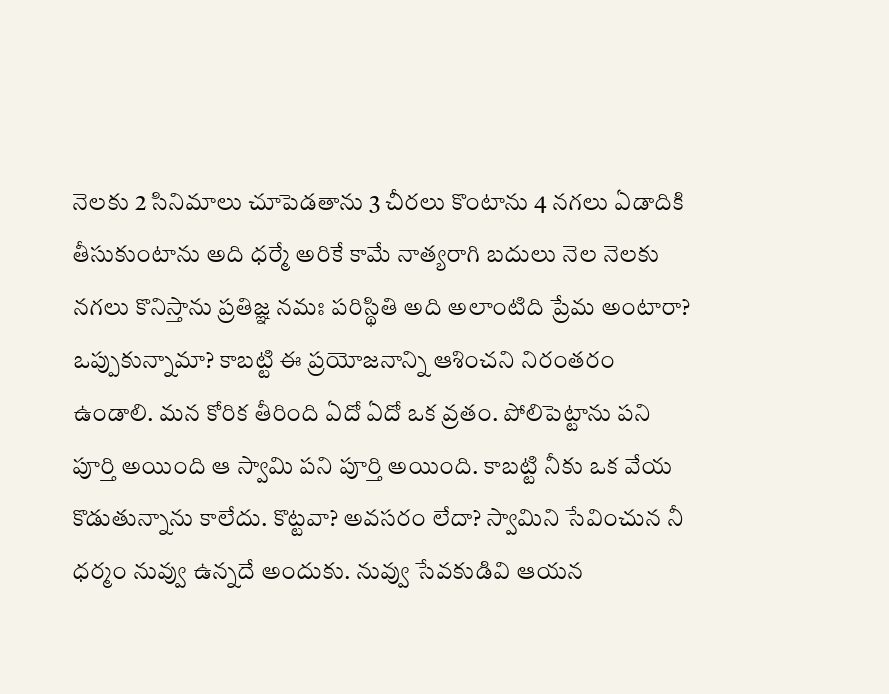నెలకు 2 సినిమాలు చూపెడతాను 3 చీరలు కొంటాను 4 నగలు ఏడాదికి తీసుకుంటాను అది ధర్మే అరికే కామే నాత్యరాగి బదులు నెల నెలకు నగలు కొనిస్తాను ప్రతిజ్ఞ నమః పరిస్థితి అది అలాంటిది ప్రేమ అంటారా? ఒప్పుకున్నామా? కాబట్టి ఈ ప్రయోజనాన్ని ఆశించని నిరంతరం ఉండాలి. మన కోరిక తీరింది ఏదో ఏదో ఒక వ్రతం. పోలిపెట్టాను పని పూర్తి అయింది ఆ స్వామి పని పూర్తి అయింది. కాబట్టి నీకు ఒక వేయ కొడుతున్నాను కాలేదు. కొట్టవా? అవసరం లేదా? స్వామిని సేవించున నీ ధర్మం నువ్వు ఉన్నదే అందుకు. నువ్వు సేవకుడివి ఆయన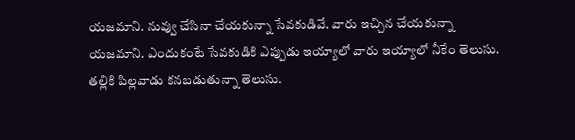యజమాని. నువ్వు చేసినా చేయకున్నా సేవకుడివే. వారు ఇచ్చిన చేయకున్నా యజమాని. ఎందుకంటే సేవకుడికి ఎప్పుడు ఇయ్యాలో వారు ఇయ్యాలో నీకేం తెలుసు. తల్లికి పిల్లవాడు కనబడుతున్నా తెలుసు.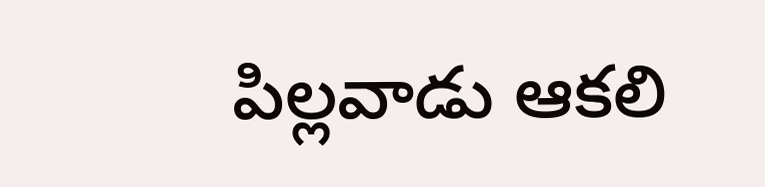పిల్లవాడు ఆకలి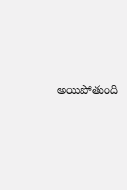అయిపోతుంది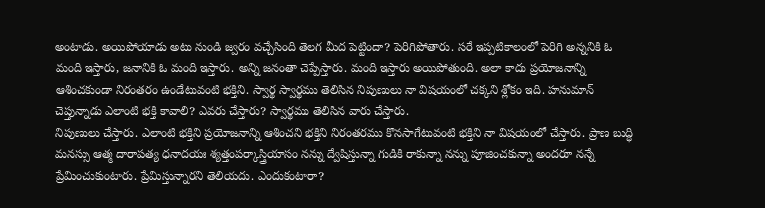అంటాడు. అయిపోయాడు అటు నుండి జ్వరం వచ్చేసింది తెలగ మీద పెట్టిందా? పెరిగిపోతారు. సరే ఇప్పటికాలంలో పెరిగి అన్ననికి ఓ మంది ఇస్తారు, జనానికి ఓ మంది ఇస్తారు. అన్ని జనంతా చెప్పేస్తారు. మంది ఇస్తారు అయిపోతుంది. అలా కాదు ప్రయోజనాన్ని ఆశించకుండా నిరంతరం ఉండేటువంటి భక్తిని. స్వార్థ స్వార్థము తెలిసిన నిపుణులు నా విషయంలో చక్కని శ్లోకం ఇది. హనుమాన్ చెప్తున్నాడు ఎలాంటి భక్తి కావాలి? ఎవరు చేస్తారు? స్వార్థము తెలిసిన వారు చేస్తారు.
నిపుణులు చేస్తారు. ఎలాంటి భక్తిని ప్రయోజనాన్ని ఆశించని భక్తిని నిరంతరము కొనసాగేటువంటి భక్తిని నా విషయంలో చేస్తారు. ప్రాణ బుద్ధి మనస్సు ఆత్మ దారాపత్య ధనాదయః శ్యత్తంపర్కాస్త్రియాసం నన్ను ద్వేషిస్తున్నా గుడికి రాకున్నా నన్ను పూజించకున్నా అందరూ నన్నే ప్రేమించుకుంటారు. ప్రేమిస్తున్నారని తెలియదు. ఎందుకంటారా?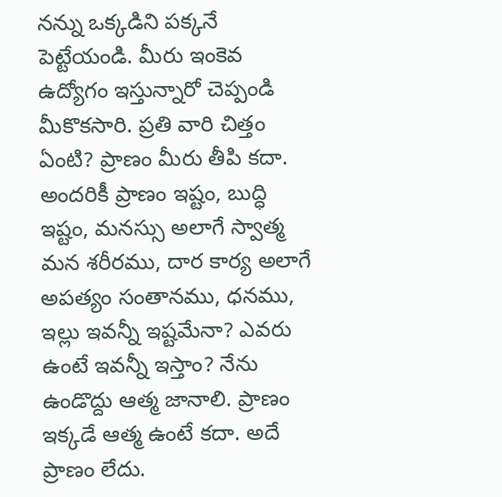నన్ను ఒక్కడిని పక్కనే పెట్టేయండి. మీరు ఇంకెవ ఉద్యోగం ఇస్తున్నారో చెప్పండి మీకొకసారి. ప్రతి వారి చిత్తం ఏంటి? ప్రాణం మీరు తీపి కదా. అందరికీ ప్రాణం ఇష్టం, బుద్ధి ఇష్టం, మనస్సు అలాగే స్వాత్మ మన శరీరము, దార కార్య అలాగే అపత్యం సంతానము, ధనము, ఇల్లు ఇవన్నీ ఇష్టమేనా? ఎవరు ఉంటే ఇవన్నీ ఇస్తాం? నేను ఉండొద్దు ఆత్మ జానాలి. ప్రాణం ఇక్కడే ఆత్మ ఉంటే కదా. అదే ప్రాణం లేదు.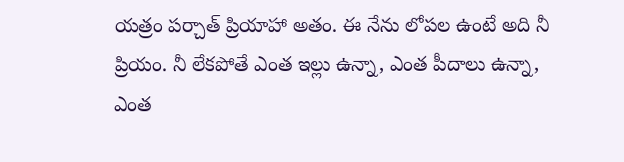యత్రం పర్చాత్ ప్రియాహా అతం. ఈ నేను లోపల ఉంటే అది నీ ప్రియం. నీ లేకపోతే ఎంత ఇల్లు ఉన్నా, ఎంత పీదాలు ఉన్నా, ఎంత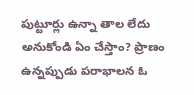పుట్టూర్లు ఉన్నా తాల లేదు అనుకోండి ఏం చేస్తాం? ప్రాణం ఉన్నప్పుడు పరాభాలన ఓ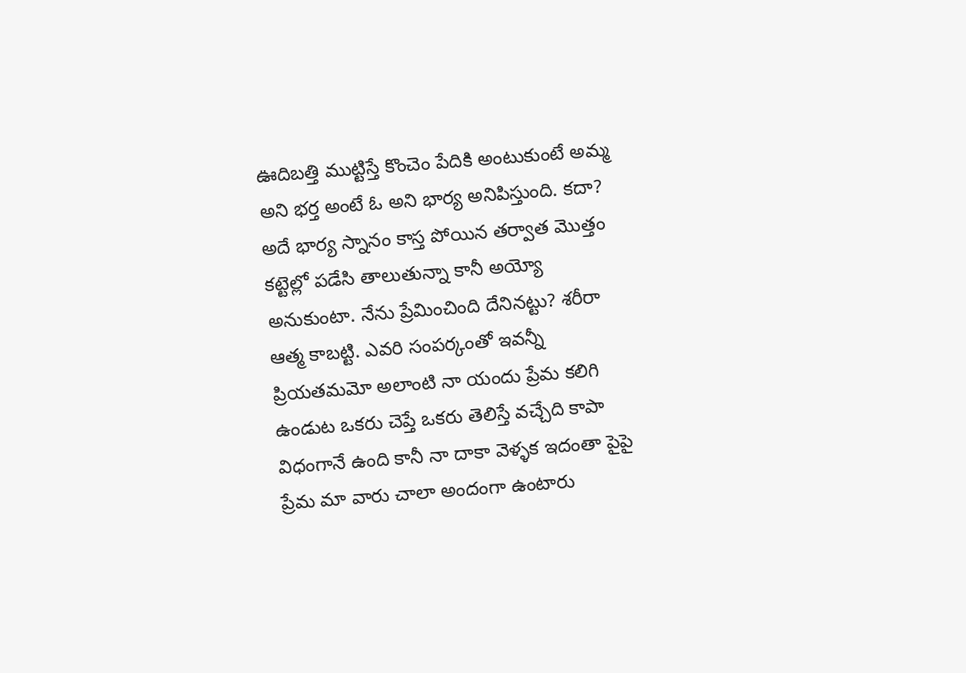ఊదిబత్తి ముట్టిస్తే కొంచెం పేదికి అంటుకుంటే అమ్మ అని భర్త అంటే ఓ అని భార్య అనిపిస్తుంది. కదా? అదే భార్య స్నానం కాస్త పోయిన తర్వాత మొత్తం కట్టెల్లో పడేసి తాలుతున్నా కానీ అయ్యో అనుకుంటా. నేను ప్రేమించింది దేనినట్టు? శరీరా ఆత్మ కాబట్టి. ఎవరి సంపర్కంతో ఇవన్నీ ప్రియతమమో అలాంటి నా యందు ప్రేమ కలిగి ఉండుట ఒకరు చెప్తే ఒకరు తెలిస్తే వచ్చేది కాపా విధంగానే ఉంది కానీ నా దాకా వెళ్ళక ఇదంతా పైపై ప్రేమ మా వారు చాలా అందంగా ఉంటారు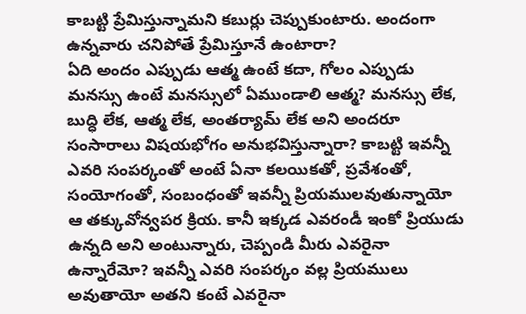కాబట్టి ప్రేమిస్తున్నామని కబుర్లు చెప్పుకుంటారు. అందంగా ఉన్నవారు చనిపోతే ప్రేమిస్తూనే ఉంటారా?
ఏది అందం ఎప్పుడు ఆత్మ ఉంటే కదా, గోలం ఎప్పుడు మనస్సు ఉంటే మనస్సులో ఏముండాలి ఆత్మ? మనస్సు లేక, బుద్ధి లేక, ఆత్మ లేక, అంతర్యామ్ లేక అని అందరూ సంసారాలు విషయభోగం అనుభవిస్తున్నారా? కాబట్టి ఇవన్నీ ఎవరి సంపర్కంతో అంటే ఏనా కలయికతో, ప్రవేశంతో, సంయోగంతో, సంబంధంతో ఇవన్నీ ప్రియములవుతున్నాయో ఆ తక్కువోన్వపర క్రియ. కానీ ఇక్కడ ఎవరండీ ఇంకో ప్రియుడు ఉన్నది అని అంటున్నారు, చెప్పండి మీరు ఎవరైనా ఉన్నారేమో? ఇవన్నీ ఎవరి సంపర్కం వల్ల ప్రియములు అవుతాయో అతని కంటే ఎవరైనా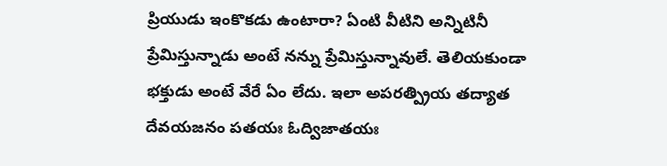ప్రియుడు ఇంకొకడు ఉంటారా? ఏంటి వీటిని అన్నిటినీ ప్రేమిస్తున్నాడు అంటే నన్ను ప్రేమిస్తున్నావులే. తెలియకుండా భక్తుడు అంటే వేరే ఏం లేదు. ఇలా అపరత్ప్రియ తద్యాత దేవయజనం పతయః ఓద్విజాతయః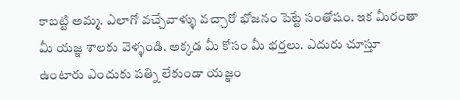కాబట్టి అమ్మ. ఎలాగో వచ్చేవాళ్ళు వచ్చారో భోజనం పెట్టే సంతోషం. ఇక మీరంతా మీ యజ్ఞ శాలకు వెళ్ళండి. అక్కడ మీ కోసం మీ భర్తలు. ఎదురు చూస్తూ ఉంటారు ఎందుకు పత్ని లేకుండా యజ్ఞం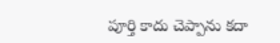పూర్తి కాదు చెప్పాను కదా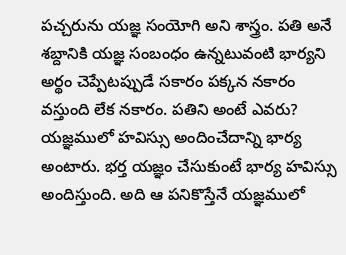పచ్చరును యజ్ఞ సంయోగి అని శాస్త్రం. పతి అనే శబ్దానికి యజ్ఞ సంబంధం ఉన్నటువంటి భార్యని అర్థం చెప్పేటప్పుడే సకారం పక్కన నకారం వస్తుంది లేక నకారం. పతిని అంటే ఎవరు? యజ్ఞములో హవిస్సు అందించేదాన్ని భార్య అంటారు. భర్త యజ్ఞం చేసుకుంటే భార్య హవిస్సు అందిస్తుంది. అది ఆ పనికొస్తేనే యజ్ఞములో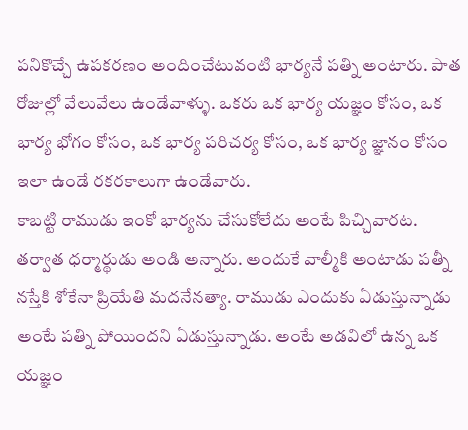పనికొచ్చే ఉపకరణం అందించేటువంటి భార్యనే పత్ని అంటారు. పాత రోజుల్లో వేలువేలు ఉండేవాళ్ళు. ఒకరు ఒక భార్య యజ్ఞం కోసం, ఒక భార్య భోగం కోసం, ఒక భార్య పరిచర్య కోసం, ఒక భార్య జ్ఞానం కోసం ఇలా ఉండే రకరకాలుగా ఉండేవారు.
కాబట్టి రాముడు ఇంకో భార్యను చేసుకోలేదు అంటే పిచ్చివారట. తర్వాత ధర్మార్థుడు అండి అన్నారు. అందుకే వాల్మీకి అంటాడు పత్నీ నస్తేకి శోకేనా ప్రియేతి మదనేనత్యా. రాముడు ఎందుకు ఏడుస్తున్నాడు అంటే పత్ని పోయిందని ఏడుస్తున్నాడు. అంటే అడవిలో ఉన్న ఒక యజ్ఞం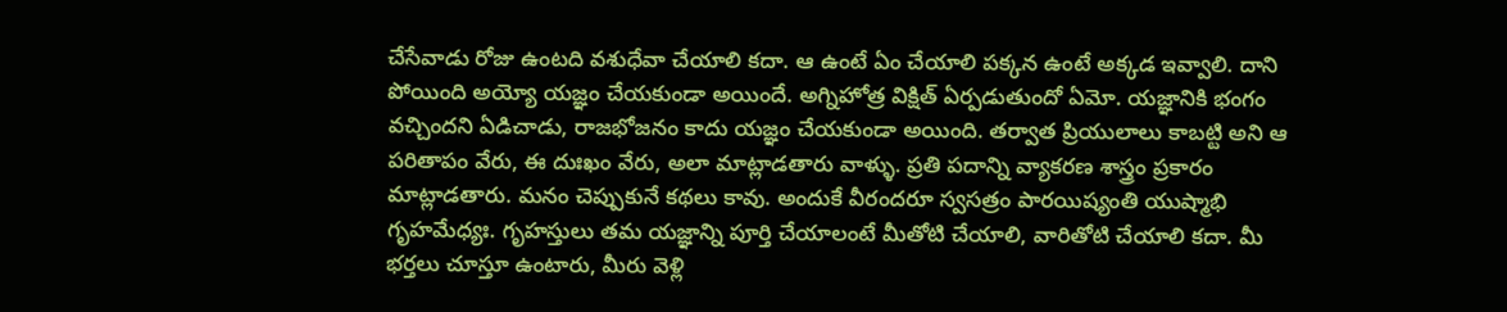చేసేవాడు రోజు ఉంటది వశుధేవా చేయాలి కదా. ఆ ఉంటే ఏం చేయాలి పక్కన ఉంటే అక్కడ ఇవ్వాలి. దాని పోయింది అయ్యో యజ్ఞం చేయకుండా అయిందే. అగ్నిహోత్ర విక్షిత్ ఏర్పడుతుందో ఏమో. యజ్ఞానికి భంగం వచ్చిందని ఏడిచాడు, రాజభోజనం కాదు యజ్ఞం చేయకుండా అయింది. తర్వాత ప్రియులాలు కాబట్టి అని ఆ పరితాపం వేరు, ఈ దుఃఖం వేరు, అలా మాట్లాడతారు వాళ్ళు. ప్రతి పదాన్ని వ్యాకరణ శాస్త్రం ప్రకారం మాట్లాడతారు. మనం చెప్పుకునే కథలు కావు. అందుకే వీరందరూ స్వసత్రం పారయిష్యంతి యుష్మాభి గృహమేధ్యః. గృహస్తులు తమ యజ్ఞాన్ని పూర్తి చేయాలంటే మీతోటి చేయాలి, వారితోటి చేయాలి కదా. మీ భర్తలు చూస్తూ ఉంటారు, మీరు వెళ్లి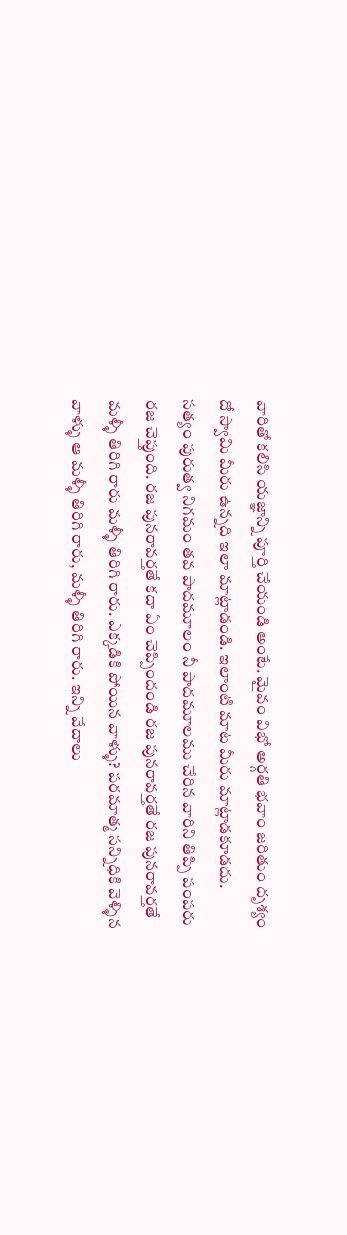వారితో కలిసి యజ్ఞాన్ని పూర్తి చేయండి అంటే. మైవం విభో అర్గతి భవాం జరితుం దృశ్యం దో స్వామి మీరు ఉన్నది ఇలా మాట్లాడండి. ఇలాంటి మాట మీరు మాట్లాడకూడదు. సత్యం పురుత్వ నిగమం తవ పాదమూలం నీ పాదమూలము చేరిన వారిని తిప్పి పంపరు రజ చెప్తుంది. రజ పునరావర్తతే కదా ఏం చెప్పిందండి రజ పునరావర్తతే రజ పునరావర్తతే మళ్ళీ తిరిగి రారు మళ్ళీ తిరిగి రారు. ఎక్కడికి పోయిన వాళ్ళు? పరమాత్మ సన్నిధికి వెళ్ళిన వాళ్ళు ఆ మళ్ళీ తిరిగి రారు, మళ్ళీ తిరిగి రారు. ఇన్ని వేదాలు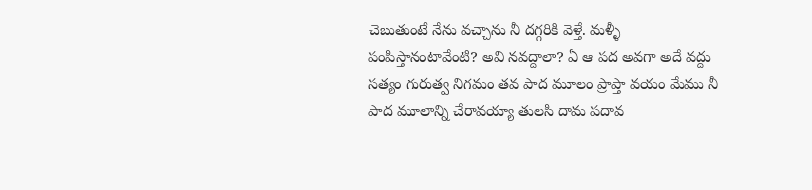చెబుతుంటే నేను వచ్చాను నీ దగ్గరికి వెళ్తే. మళ్ళీ పంపిస్తానంటావేంటి? అవి నవద్దాలా? ఏ ఆ పద అవగా అదే వద్దు సత్యం గురుత్వ నిగమం తవ పాద మూలం ప్రాప్తా వయం మేము నీ పాద మూలాన్ని చేరావయ్యా తులసి దామ పదావ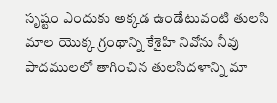సృష్టం ఎందుకు అక్కడ ఉండేటువంటి తులసి మాల యొక్క గ్రంథాన్ని కేశైహి నివోను నీవు పాదములలో తాగించిన తులసిదళాన్ని మా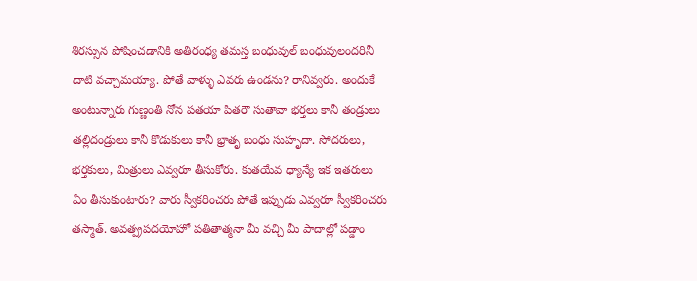శిరస్సున పోషించడానికి అతిరంధ్య తమస్త బంధువుల్ బంధువులందరినీ దాటి వచ్చామయ్యా. పోతే వాళ్ళు ఎవరు ఉండను? రానివ్వరు. అందుకే అంటున్నారు గుణ్ణంతి నోన పతయా పితరౌ సుతావా భర్తలు కానీ తండ్రులు తల్లిదండ్రులు కానీ కొడుకులు కానీ భ్రాతృ బంధు సుహృదా. సోదరులు, భర్తకులు, మిత్రులు ఎవ్వరూ తీసుకోరు. కుతయేవ ధ్యాన్యే ఇక ఇతరులు ఏం తీసుకుంటారు? వారు స్వీకరించరు పోతే ఇప్పుడు ఎవ్వరూ స్వీకరించరు తస్మాత్. అవత్ప్రపదయోహో పతితాత్మనా మీ వచ్చి మీ పాదాల్లో పడ్డాం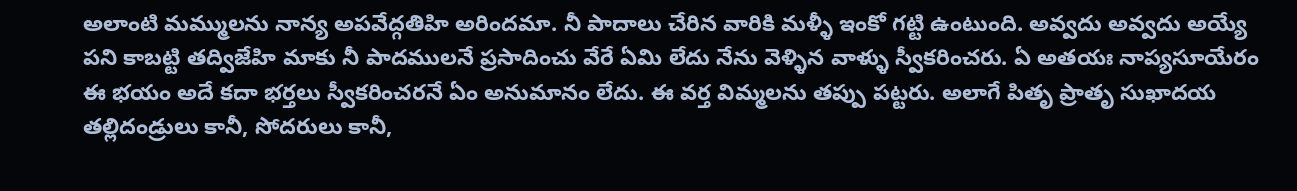అలాంటి మమ్ములను నాన్య అపవేద్గతిహి అరిందమా. నీ పాదాలు చేరిన వారికి మళ్ళీ ఇంకో గట్టి ఉంటుంది. అవ్వదు అవ్వదు అయ్యే పని కాబట్టి తద్విజేహి మాకు నీ పాదములనే ప్రసాదించు వేరే ఏమి లేదు నేను వెళ్ళిన వాళ్ళు స్వీకరించరు. ఏ అతయః నాప్యసూయేరం ఈ భయం అదే కదా భర్తలు స్వీకరించరనే ఏం అనుమానం లేదు. ఈ వర్త విమ్మలను తప్పు పట్టరు. అలాగే పితృ ప్రాతృ సుఖాదయ తల్లిదండ్రులు కానీ, సోదరులు కానీ,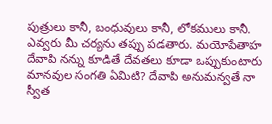పుత్రులు కానీ, బంధువులు కానీ, లోకములు కానీ. ఎవ్వరు మీ చర్యను తప్పు పడతారు. మయోపేతాహ దేవాపి నన్ను కూడితే దేవతలు కూడా ఒప్పుకుంటారు మానవుల సంగతి ఏమిటి? దేవాపి అనుమన్వతే నా స్వీత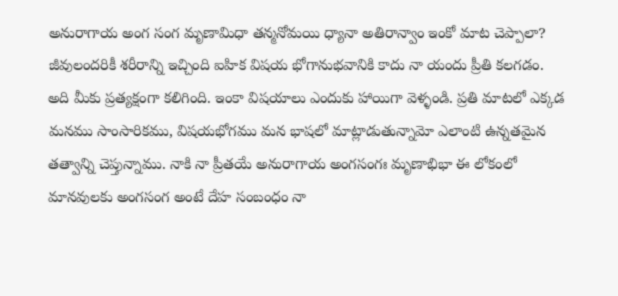అనురాగాయ అంగ సంగ మృణామిధా తన్మనోమయి ధ్యానా అతిరాన్వాం ఇంకో మాట చెప్పాలా? జీవులందరికీ శరీరాన్ని ఇచ్చింది ఐహిక విషయ భోగానుభవానికి కాదు నా యందు ప్రీతి కలగడం.
అది మీకు ప్రత్యక్షంగా కలిగింది. ఇంకా విషయాలు ఎందుకు హాయిగా వెళ్ళండి. ప్రతి మాటలో ఎక్కడ మనము సాంసారికము, విషయభోగము మన భాషలో మాట్లాడుతున్నామో ఎలాంటి ఉన్నతమైన తత్వాన్ని చెప్తున్నాము. నాకి నా ప్రీతయే అనురాగాయ అంగసంగః మృణాభిభా ఈ లోకంలో మానవులకు అంగసంగ అంటే దేహ సంబంధం నా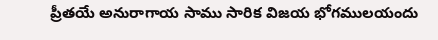ప్రీతయే అనురాగాయ సాము సారిక విజయ భోగములయందు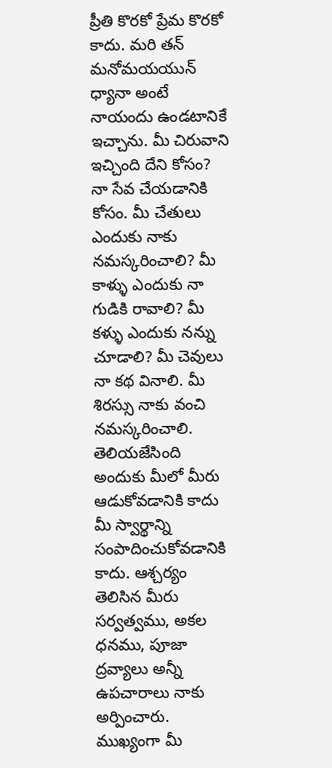ప్రీతి కొరకో ప్రేమ కొరకో కాదు. మరి తన్ మనోమయయున్ ధ్యానా అంటే నాయందు ఉండటానికే ఇచ్చాను. మీ చిరువాని ఇచ్చింది దేని కోసం? నా సేవ చేయడానికి కోసం. మీ చేతులు ఎందుకు నాకు నమస్కరించాలి? మీ కాళ్ళు ఎందుకు నా గుడికి రావాలి? మీ కళ్ళు ఎందుకు నన్ను చూడాలి? మీ చెవులు నా కథ వినాలి. మీ శిరస్సు నాకు వంచి నమస్కరించాలి. తెలియజేసింది అందుకు మీలో మీరు ఆడుకోవడానికి కాదు మీ స్వార్థాన్ని సంపాదించుకోవడానికి కాదు. ఆశ్చర్యం తెలిసిన మీరు సర్వత్వము, అకల ధనము, పూజా ద్రవ్యాలు అన్నీ ఉపచారాలు నాకు అర్పించారు. ముఖ్యంగా మీ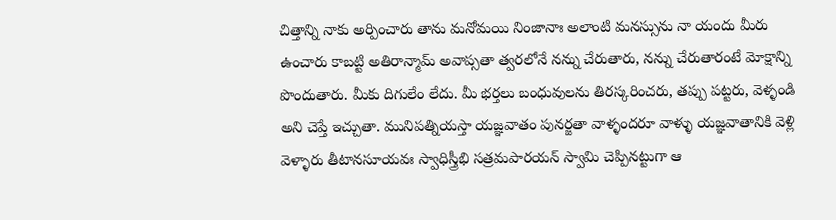చిత్తాన్ని నాకు అర్పించారు తాను మనోమయి నింజానాః అలాంటి మనస్సును నా యందు మీరు ఉంచారు కాబట్టి అతిరాన్మామ్ అవాప్సతా త్వరలోనే నన్ను చేరుతారు, నన్ను చేరుతారంటే మోక్షాన్ని పొందుతారు. మీకు దిగులేం లేదు. మీ భర్తలు బంధువులను తిరస్కరించరు, తప్పు పట్టరు, వెళ్ళండి అని చెప్తే ఇచ్చుతా. మునిపత్నియస్తా యజ్ఞవాతం పునర్జతా వాళ్ళందరూ వాళ్ళు యజ్ఞవాతానికి వెళ్లి వెళ్ళారు తీటానసూయవః స్వాధిస్త్రీభి సత్రమపారయన్ స్వామి చెప్పినట్టుగా ఆ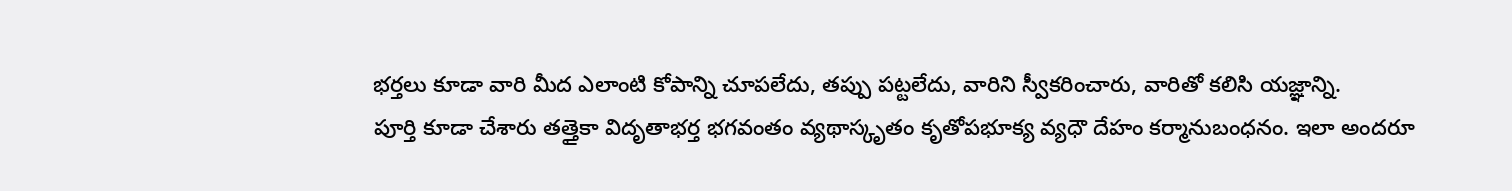భర్తలు కూడా వారి మీద ఎలాంటి కోపాన్ని చూపలేదు, తప్పు పట్టలేదు, వారిని స్వీకరించారు, వారితో కలిసి యజ్ఞాన్ని.
పూర్తి కూడా చేశారు తత్తైకా విదృతాభర్త భగవంతం వ్యథాస్కృతం కృతోపభూక్య వ్యధౌ దేహం కర్మానుబంధనం. ఇలా అందరూ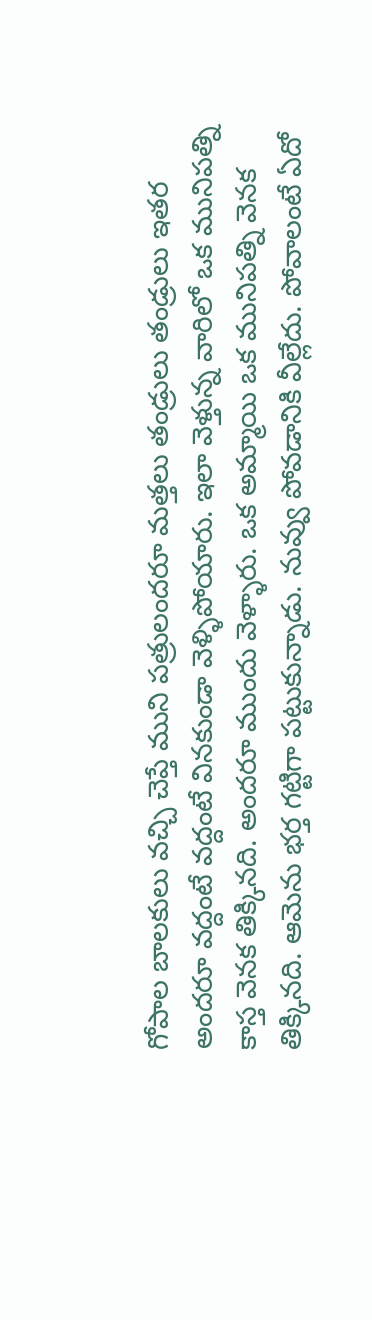గోపాల బాలకులు వచ్చి చెప్తే ముని పత్రులందరూ మత్తలు తండ్రులు తండ్రులు ఇతర అందరూ వద్దంటే వద్దంటే వినకుండా వెళ్ళిపోయారు. ఇలా వెళ్తున్న వారిలో ఒక మునిపత్ని కాస్త వెనక తిక్కినది. అందరూ ముందు వెళ్ళారు. ఒక అమ్మాయి ఒక మునిపత్ని వెనక తిక్కినది. ఆమెను భర్త గట్టిగా పట్టుకున్నాడు. నువ్వు పోవడానికి వీల్లేదు. పోవాలంటే ఏదో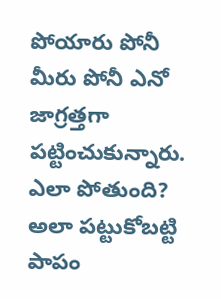పోయారు పోనీ మీరు పోనీ ఎనో జాగ్రత్తగా పట్టించుకున్నారు. ఎలా పోతుంది? అలా పట్టుకోబట్టి పాపం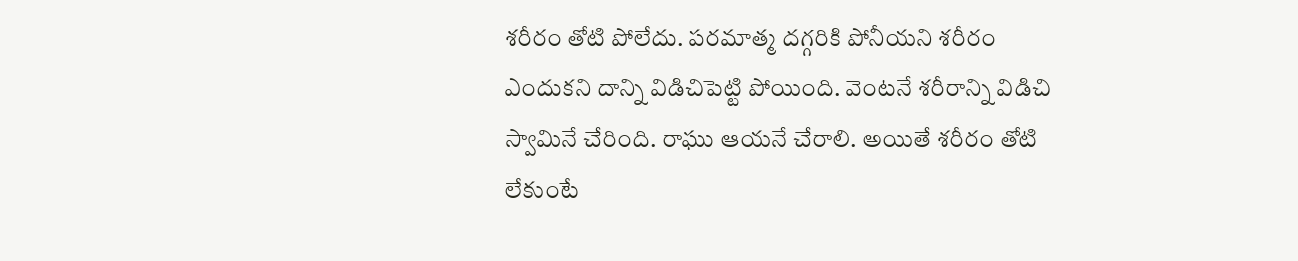శరీరం తోటి పోలేదు. పరమాత్మ దగ్గరికి పోనీయని శరీరం ఎందుకని దాన్ని విడిచిపెట్టి పోయింది. వెంటనే శరీరాన్ని విడిచి స్వామినే చేరింది. రాఘు ఆయనే చేరాలి. అయితే శరీరం తోటి లేకుంటే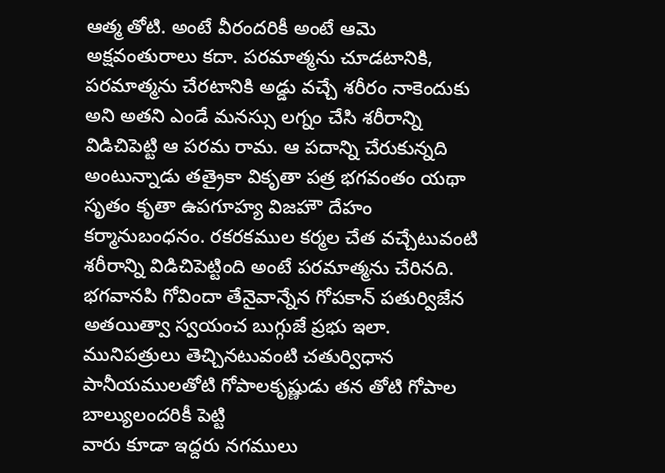ఆత్మ తోటి. అంటే వీరందరికీ అంటే ఆమె అక్షవంతురాలు కదా. పరమాత్మను చూడటానికి, పరమాత్మను చేరటానికి అడ్డు వచ్చే శరీరం నాకెందుకు అని అతని ఎండే మనస్సు లగ్నం చేసి శరీరాన్ని విడిచిపెట్టి ఆ పరమ రామ. ఆ పదాన్ని చేరుకున్నది అంటున్నాడు తత్రైకా వికృతా పత్ర భగవంతం యథా సృతం కృతా ఉపగూహ్య విజహౌ దేహం కర్మానుబంధనం. రకరకముల కర్మల చేత వచ్చేటువంటి శరీరాన్ని విడిచిపెట్టింది అంటే పరమాత్మను చేరినది. భగవానపి గోవిందా తేనైవాన్నేన గోపకాన్ పతుర్విజేన అతయిత్వా స్వయంచ బుగ్గుజే ప్రభు ఇలా. మునిపత్రులు తెచ్చినటువంటి చతుర్విధాన పానీయములతోటి గోపాలకృష్ణుడు తన తోటి గోపాల బాల్యులందరికీ పెట్టి
వారు కూడా ఇద్దరు నగములు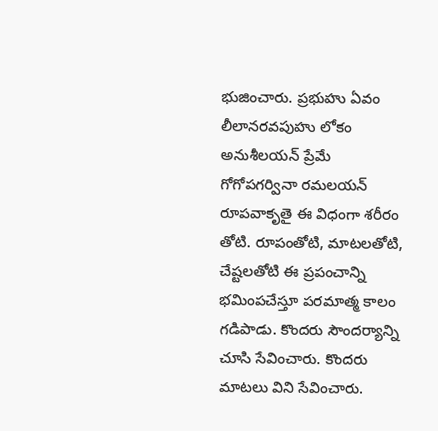భుజించారు. ప్రభుహు ఏవం లీలానరవపుహు లోకం అనుశీలయన్ ప్రేమే గోగోపగర్వినా రమలయన్ రూపవాకృతై ఈ విధంగా శరీరం తోటి. రూపంతోటి, మాటలతోటి, చేష్టలతోటి ఈ ప్రపంచాన్ని భమింపచేస్తూ పరమాత్మ కాలం గడిపాడు. కొందరు సౌందర్యాన్ని చూసి సేవించారు. కొందరు మాటలు విని సేవించారు.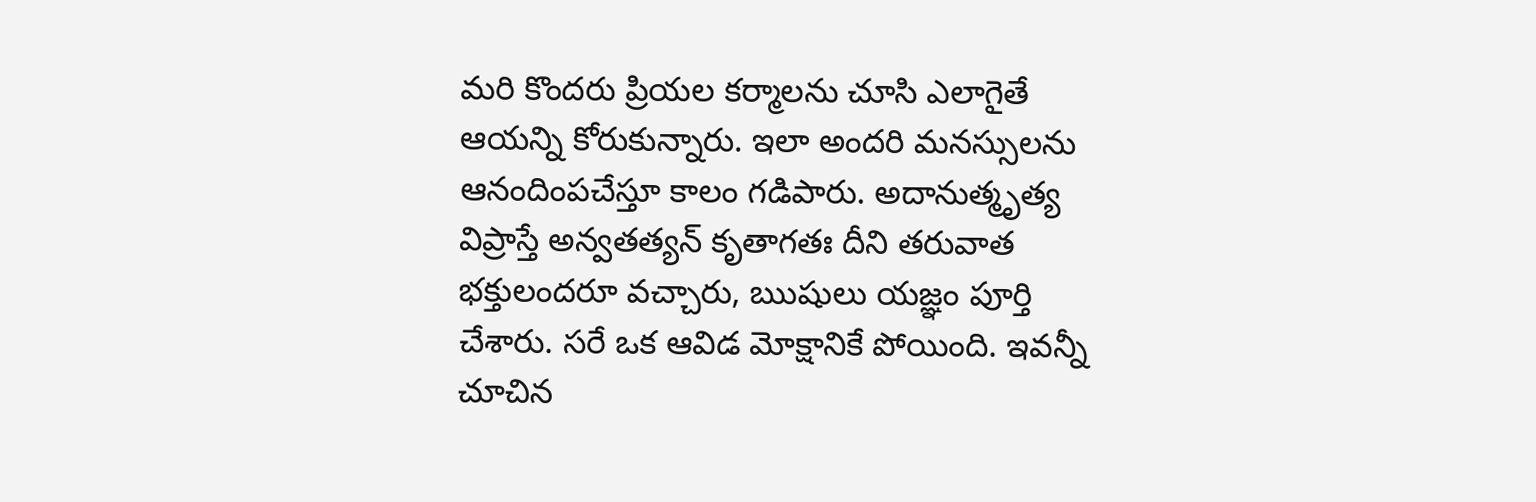మరి కొందరు ప్రియల కర్మాలను చూసి ఎలాగైతే ఆయన్ని కోరుకున్నారు. ఇలా అందరి మనస్సులను ఆనందింపచేస్తూ కాలం గడిపారు. అదానుత్మృత్య విప్రాస్తే అన్వతత్యన్ కృతాగతః దీని తరువాత భక్తులందరూ వచ్చారు, ఋషులు యజ్ఞం పూర్తి చేశారు. సరే ఒక ఆవిడ మోక్షానికే పోయింది. ఇవన్నీ చూచిన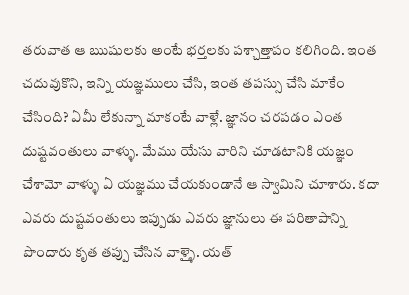తరువాత ఆ ఋషులకు అంటే భర్తలకు పశ్చాత్తాపం కలిగింది. ఇంత చదువుకొని, ఇన్ని యజ్ఞములు చేసి, ఇంత తపస్సు చేసి మాకేం చేసింది? ఏమీ లేకున్నా మాకంటే వాళ్లే. జ్ఞానం చరపడం ఎంత దుష్టవంతులు వాళ్ళు. మేము యేసు వారిని చూడటానికి యజ్ఞం చేశామో వాళ్ళు ఏ యజ్ఞము చేయకుండానే ఆ స్వామిని చూశారు. కదా ఎవరు దుష్టవంతులు ఇప్పుడు ఎవరు జ్ఞానులు ఈ పరితాపాన్ని పొందారు కృత తప్పు చేసిన వాళ్ళై. యత్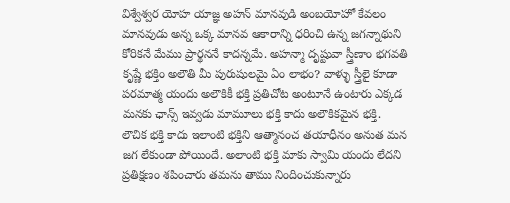విశ్వేశ్వర యోహ యాజ్ఞ అహన్ మానవుడి అంబయోహో కేవలం మానవుడు అన్న ఒక్క మానవ ఆకారాన్ని ధరించి ఉన్న జగన్నాథుని కోరికనే మేము ప్రార్థననే కాదన్నమే. అహన్మా దృష్టువా స్త్రీణాం భగవతి కృష్ణే భక్తిం అలౌతి మీ పురుషులమై ఏం లాభం? వాళ్ళు స్త్రీలై కూడా పరమాత్మ యందు అలౌకికీ భక్తి ప్రతిచోట అంటూనే ఉంటారు ఎక్కడ మనకు ఛాన్స్ ఇవ్వడు మామూలు భక్తి కాదు అలౌకికమైన భక్తి.
లౌచిక భక్తి కాదు ఇలాంటి భక్తిని ఆత్మానంచ తయాధీనం అనుత మన జగ లేకుండా పోయిందే. అలాంటి భక్తి మాకు స్వామి యందు లేదని ప్రతిక్షణం శపించారు తమను తాము నిందించుకున్నారు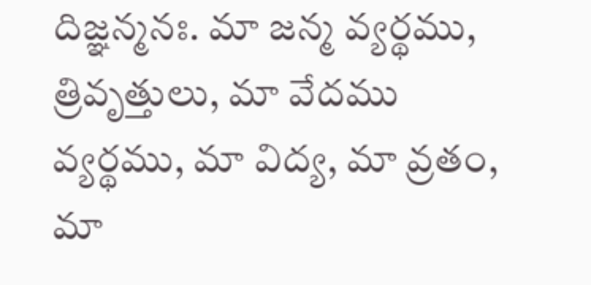దిజ్ఞన్మనః. మా జన్మ వ్యర్థము, త్రివృత్తులు, మా వేదము వ్యర్థము, మా విద్య, మా వ్రతం, మా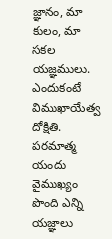జ్ఞానం, మా కులం, మా సకల యజ్ఞములు. ఎందుకంటే విముఖాయేత్వ దోక్షితి. పరమాత్మ యందు వైముఖ్యం పొంది ఎన్ని యజ్ఞాలు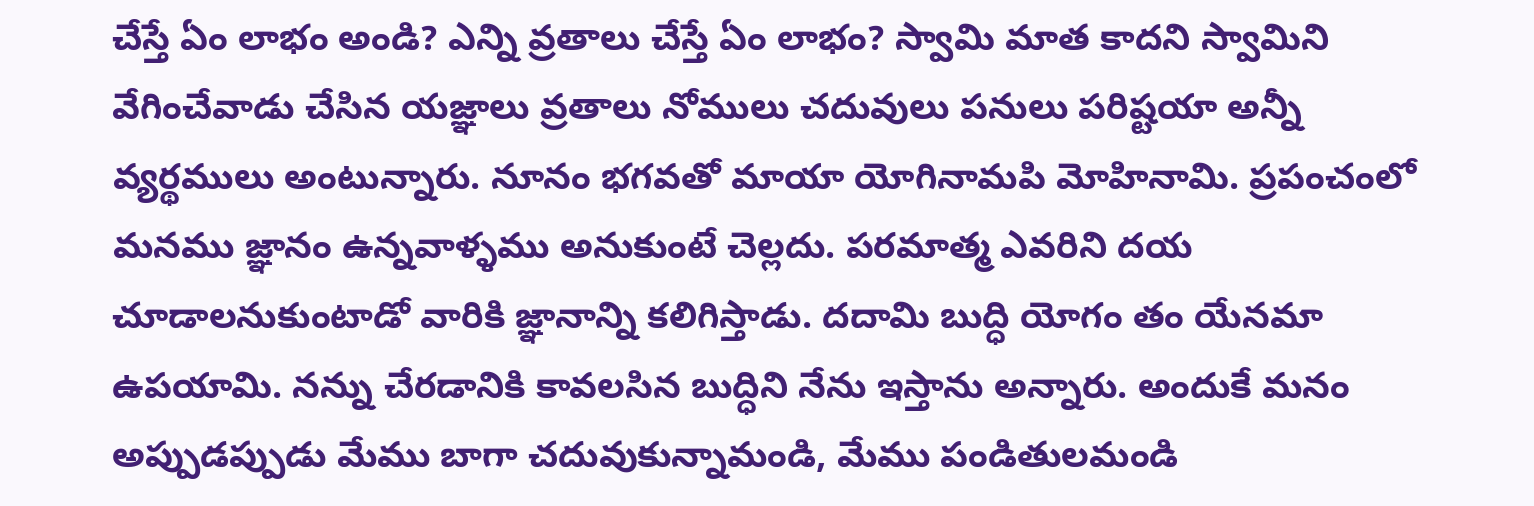చేస్తే ఏం లాభం అండి? ఎన్ని వ్రతాలు చేస్తే ఏం లాభం? స్వామి మాత కాదని స్వామిని వేగించేవాడు చేసిన యజ్ఞాలు వ్రతాలు నోములు చదువులు పనులు పరిష్టయా అన్నీ వ్యర్థములు అంటున్నారు. నూనం భగవతో మాయా యోగినామపి మోహినామి. ప్రపంచంలో మనము జ్ఞానం ఉన్నవాళ్ళము అనుకుంటే చెల్లదు. పరమాత్మ ఎవరిని దయ చూడాలనుకుంటాడో వారికి జ్ఞానాన్ని కలిగిస్తాడు. దదామి బుద్ధి యోగం తం యేనమా ఉపయామి. నన్ను చేరడానికి కావలసిన బుద్ధిని నేను ఇస్తాను అన్నారు. అందుకే మనం అప్పుడప్పుడు మేము బాగా చదువుకున్నామండి, మేము పండితులమండి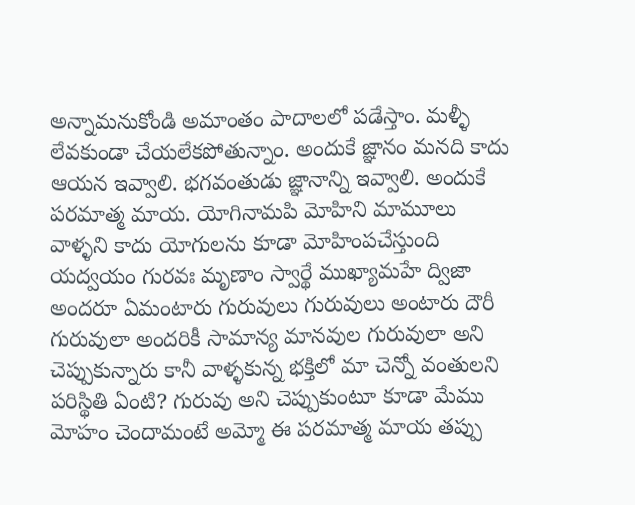అన్నామనుకోండి అమాంతం పాదాలలో పడేస్తాం. మళ్ళీ లేవకుండా చేయలేకపోతున్నాం. అందుకే జ్ఞానం మనది కాదు ఆయన ఇవ్వాలి. భగవంతుడు జ్ఞానాన్ని ఇవ్వాలి. అందుకే పరమాత్మ మాయ. యోగినామపి మోహిని మామూలు వాళ్ళని కాదు యోగులను కూడా మోహింపచేస్తుంది యద్వయం గురవః మృణాం స్వార్థే ముఖ్యామహే ద్విజా అందరూ ఏమంటారు గురువులు గురువులు అంటారు దౌరీ గురువులా అందరికీ సామాన్య మానవుల గురువులా అని చెప్పుకున్నారు కానీ వాళ్ళకున్న భక్తిలో మా చెన్నో వంతులని పరిస్థితి ఏంటి? గురువు అని చెప్పుకుంటూ కూడా మేము మోహం చెందామంటే అమ్మో ఈ పరమాత్మ మాయ తప్పు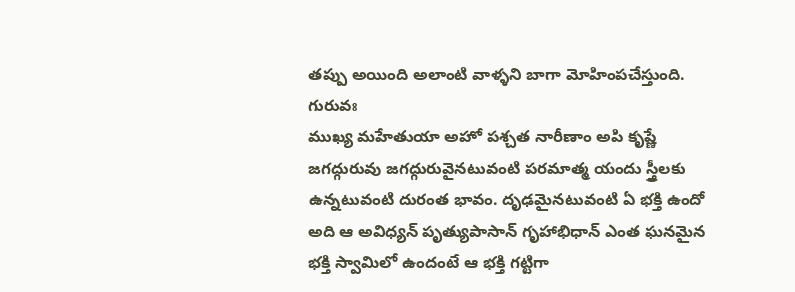తప్పు అయింది అలాంటి వాళ్ళని బాగా మోహింపచేస్తుంది. గురువః
ముఖ్య మహేతుయా అహో పశ్చత నారీణాం అపి కృష్ణే జగద్గురువు జగద్గురువైనటువంటి పరమాత్మ యందు స్త్రీలకు ఉన్నటువంటి దురంత భావం. దృఢమైనటువంటి ఏ భక్తి ఉందో అది ఆ అవిధ్యన్ పృత్యుపాసాన్ గృహాభిధాన్ ఎంత ఘనమైన భక్తి స్వామిలో ఉందంటే ఆ భక్తి గట్టిగా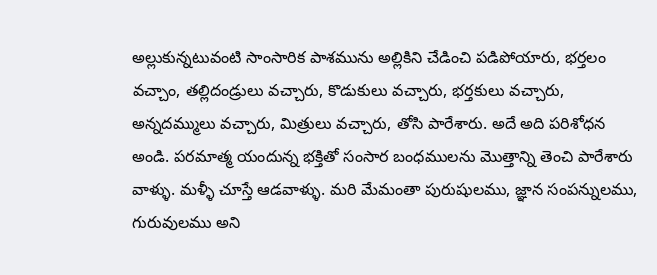అల్లుకున్నటువంటి సాంసారిక పాశమును అల్లికిని చేడించి పడిపోయారు, భర్తలం వచ్చాం, తల్లిదండ్రులు వచ్చారు, కొడుకులు వచ్చారు, భర్తకులు వచ్చారు, అన్నదమ్ములు వచ్చారు, మిత్రులు వచ్చారు, తోసి పారేశారు. అదే అది పరిశోధన అండి. పరమాత్మ యందున్న భక్తితో సంసార బంధములను మొత్తాన్ని తెంచి పారేశారు వాళ్ళు. మళ్ళీ చూస్తే ఆడవాళ్ళు. మరి మేమంతా పురుషులము, జ్ఞాన సంపన్నులము, గురువులము అని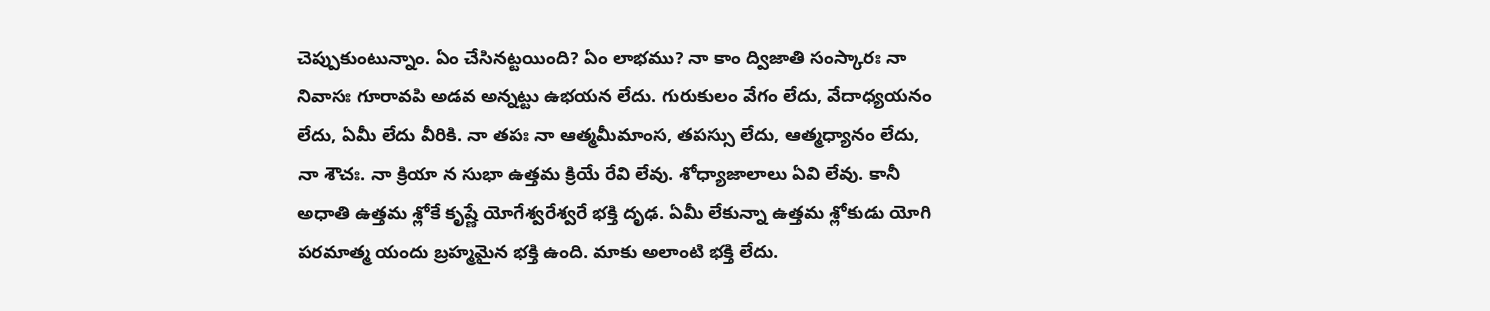చెప్పుకుంటున్నాం. ఏం చేసినట్టయింది? ఏం లాభము? నా కాం ద్విజాతి సంస్కారః నా నివాసః గూరావపి అడవ అన్నట్టు ఉభయన లేదు. గురుకులం వేగం లేదు, వేదాధ్యయనం లేదు, ఏమీ లేదు వీరికి. నా తపః నా ఆత్మమీమాంస, తపస్సు లేదు, ఆత్మధ్యానం లేదు, నా శౌచః. నా క్రియా న సుభా ఉత్తమ క్రియే రేవి లేవు. శోధ్యాజాలాలు ఏవి లేవు. కానీ అధాతి ఉత్తమ శ్లోకే కృష్ణే యోగేశ్వరేశ్వరే భక్తి దృఢ. ఏమీ లేకున్నా ఉత్తమ శ్లోకుడు యోగి పరమాత్మ యందు బ్రహ్మమైన భక్తి ఉంది. మాకు అలాంటి భక్తి లేదు.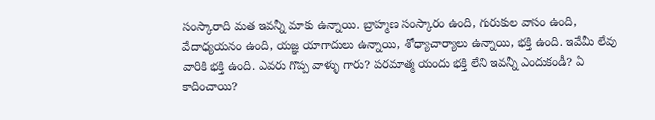సంస్కారాది మత ఇవన్నీ మాకు ఉన్నాయి. బ్రాహ్మణ సంస్కారం ఉంది, గురుకుల వాసం ఉంది, వేదాధ్యయనం ఉంది, యజ్ఞ యాగాదులు ఉన్నాయి, శోధ్యాచార్యాలు ఉన్నాయి, భక్తి ఉంది. ఇవేమీ లేవు వారికి భక్తి ఉంది. ఎవరు గొప్ప వాళ్ళు గారు? పరమాత్మ యందు భక్తి లేని ఇవన్నీ ఎందుకండీ? ఏ కాదించాయి?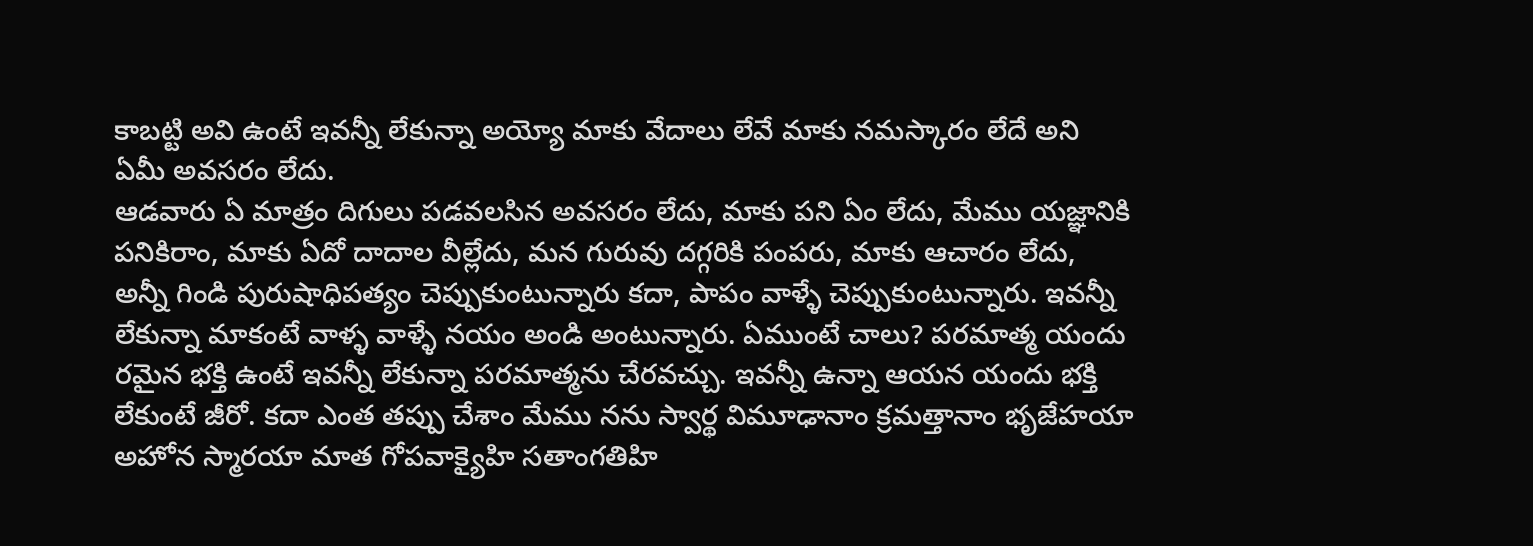కాబట్టి అవి ఉంటే ఇవన్నీ లేకున్నా అయ్యో మాకు వేదాలు లేవే మాకు నమస్కారం లేదే అని ఏమీ అవసరం లేదు.
ఆడవారు ఏ మాత్రం దిగులు పడవలసిన అవసరం లేదు, మాకు పని ఏం లేదు, మేము యజ్ఞానికి పనికిరాం, మాకు ఏదో దాదాల వీల్లేదు, మన గురువు దగ్గరికి పంపరు, మాకు ఆచారం లేదు, అన్నీ గిండి పురుషాధిపత్యం చెప్పుకుంటున్నారు కదా, పాపం వాళ్ళే చెప్పుకుంటున్నారు. ఇవన్నీ లేకున్నా మాకంటే వాళ్ళ వాళ్ళే నయం అండి అంటున్నారు. ఏముంటే చాలు? పరమాత్మ యందు రమైన భక్తి ఉంటే ఇవన్నీ లేకున్నా పరమాత్మను చేరవచ్చు. ఇవన్నీ ఉన్నా ఆయన యందు భక్తి లేకుంటే జీరో. కదా ఎంత తప్పు చేశాం మేము నను స్వార్థ విమూఢానాం క్రమత్తానాం భృజేహయా అహోన స్మారయా మాత గోపవాక్యైహి సతాంగతిహి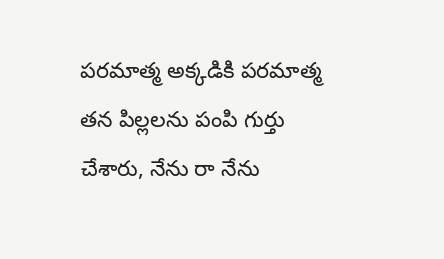పరమాత్మ అక్కడికి పరమాత్మ తన పిల్లలను పంపి గుర్తు చేశారు, నేను రా నేను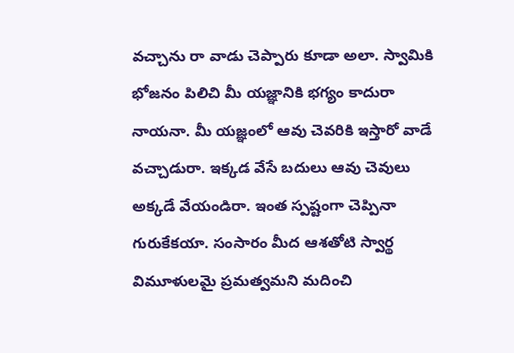వచ్చాను రా వాడు చెప్పారు కూడా అలా. స్వామికి భోజనం పిలిచి మీ యజ్ఞానికి భగ్యం కాదురా నాయనా. మీ యజ్ఞంలో ఆవు చెవరికి ఇస్తారో వాడే వచ్చాడురా. ఇక్కడ వేసే బదులు ఆవు చెవులు అక్కడే వేయండిరా. ఇంత స్పష్టంగా చెప్పినా గురుకేకయా. సంసారం మీద ఆశతోటి స్వార్థ విమూళులమై ప్రమత్వమని మదించి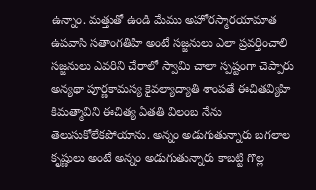ఉన్నాం. మత్తుతో ఉండి మేము అహోరస్మారయామాత ఉపవాసి సతాంగతిహి అంటే సజ్జనులు ఎలా ప్రవర్తించాలి సజ్జనులు ఎవరిని చేరాలో స్వామి చాలా స్పష్టంగా చెప్పారు అన్యథా పూర్ణకామస్య కైవల్యాద్యాతి శాంపతే ఈచితవ్యిహి కిమత్మావిని ఈచిత్య ఏతతి విలంబ నేను తెలుసుకోలేకపోయాను. అన్నం అడుగుతున్నారు బగలాల కృష్ణులు అంటే అన్నం అడుగుతున్నారు కాబట్టి గొల్ల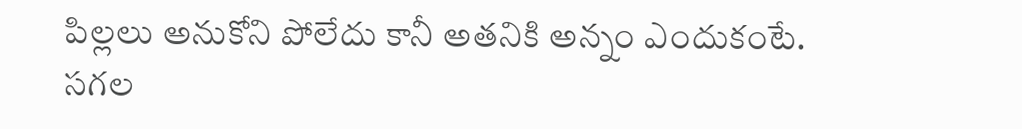పిల్లలు అనుకోని పోలేదు కానీ అతనికి అన్నం ఎందుకంటే. సగల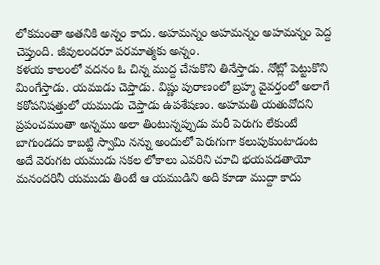లోకమంతా అతనికి అన్నం కాదు. అహమన్నం అహమన్నం అహమన్నం పెద్ద చెప్తుంది. జీవులందరూ పరమాత్మకు అన్నం.
కళయ కాలంలో వదనం ఓ చిన్న ముద్ద చేసుకొని తినేస్తాడు. నోట్లో పెట్టుకొని మింగేస్తాడు. యముడు చెప్తాడు. విష్ణు పురాణంలో బ్రహ్మ వైవర్తంలో అలాగే కఠోపనిషత్తులో యముడు చెప్తాడు ఉపశేషణం. అహమతి యతువోదని ప్రపంచమంతా అన్నము అలా తింటున్నప్పుడు మరీ పెరుగు లేకుంటే బాగుండదు కాబట్టి స్వామి నన్ను అందులో పెరుగుగా కలుపుకుంటాడంట అదే వెరుగట యముడు సకల లోకాలు ఎవరిని చూచి భయపడతాయో మనందరినీ యముడు తింటే ఆ యముడిని అది కూడా ముద్దా కాదు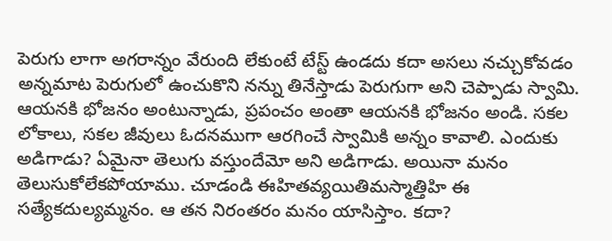పెరుగు లాగా అగరాన్నం వేరుంది లేకుంటే టేస్ట్ ఉండదు కదా అసలు నచ్చుకోవడం అన్నమాట పెరుగులో ఉంచుకొని నన్ను తినేస్తాడు పెరుగుగా అని చెప్పాడు స్వామి. ఆయనకి భోజనం అంటున్నాడు, ప్రపంచం అంతా ఆయనకి భోజనం అండి. సకల లోకాలు, సకల జీవులు ఓదనముగా ఆరగించే స్వామికి అన్నం కావాలి. ఎందుకు అడిగాడు? ఏమైనా తెలుగు వస్తుందేమో అని అడిగాడు. అయినా మనం తెలుసుకోలేకపోయాము. చూడండి ఈహితవ్యయితిమస్మాత్తిహి ఈ సత్యేకదుల్యమ్మనం. ఆ తన నిరంతరం మనం యాసిస్తాం. కదా?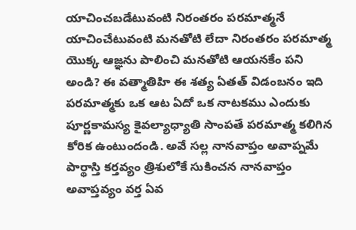యాచించబడేటువంటి నిరంతరం పరమాత్మనే యాచించేటువంటి మనతోటి లేదా నిరంతరం పరమాత్మ యొక్క ఆజ్ఞను పాలించి మనతోటి ఆయనకేం పని అండి? ఈ వత్మాతిహి ఈ శత్య ఏతత్ విడంబనం ఇది పరమాత్మకు ఒక ఆట ఏదో ఒక నాటకము ఎందుకు పూర్ణకామస్య కైవల్యాధ్యాతి సాంపతే పరమాత్మ కలిగిన కోరిక ఉంటుందండి. అవే సల్ల నానవాప్తం అవాప్నమే పార్థాస్తి కర్తవ్యం త్రిశులోకే సుకించన నానవాప్తం అవాప్తవ్యం వర్త ఏవ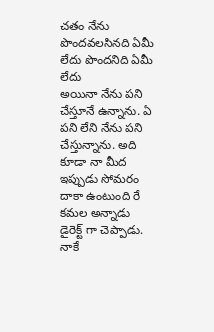చతం నేను పొందవలసినది ఏమీ లేదు పొందనిది ఏమీ లేదు
అయినా నేను పని చేస్తూనే ఉన్నాను. ఏ పని లేని నేను పని చేస్తున్నాను. అది కూడా నా మీద ఇప్పుడు సోమరం దాకా ఉంటుంది రే కమల అన్నాడు డైరెక్ట్ గా చెప్పాడు. నాకే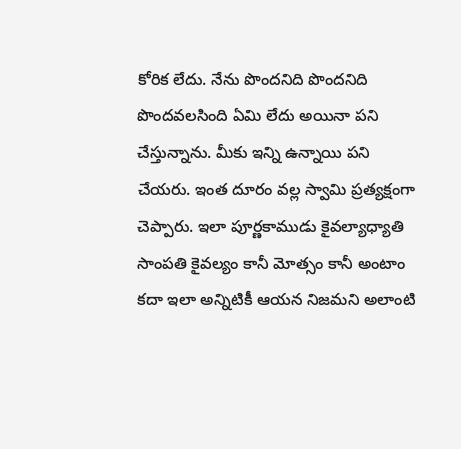కోరిక లేదు. నేను పొందనిది పొందనిది పొందవలసింది ఏమి లేదు అయినా పని చేస్తున్నాను. మీకు ఇన్ని ఉన్నాయి పని చేయరు. ఇంత దూరం వల్ల స్వామి ప్రత్యక్షంగా చెప్పారు. ఇలా పూర్ణకాముడు కైవల్యాధ్యాతి సాంపతి కైవల్యం కానీ మోత్సం కానీ అంటాం కదా ఇలా అన్నిటికీ ఆయన నిజమని అలాంటి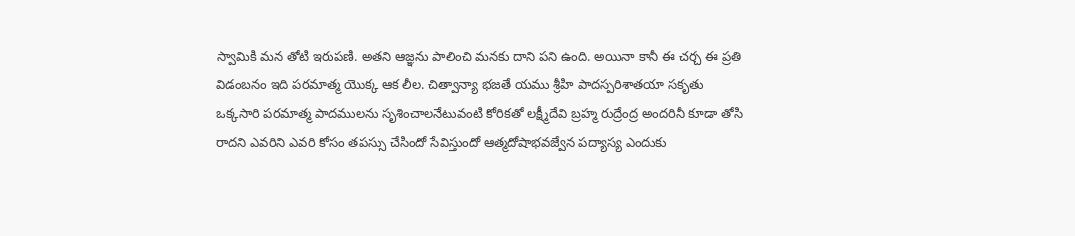స్వామికి మన తోటి ఇరుపణి. అతని ఆజ్ఞను పాలించి మనకు దాని పని ఉంది. అయినా కానీ ఈ చర్చ ఈ ప్రతి విడంబనం ఇది పరమాత్మ యొక్క ఆక లీల. చిత్వాన్యా భజతే యము శ్రీహి పాదస్పరిశాతయా సకృతు ఒక్కసారి పరమాత్మ పాదములను సృశించాలనేటువంటి కోరికతో లక్ష్మీదేవి బ్రహ్మ రుద్రేంద్ర అందరినీ కూడా తోసి రాదని ఎవరిని ఎవరి కోసం తపస్సు చేసిందో సేవిస్తుందో ఆత్మదోషాభవజ్వేన పద్యాస్య ఎందుకు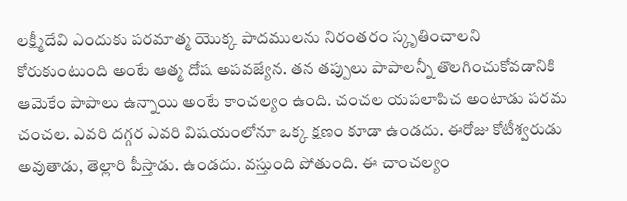లక్ష్మీదేవి ఎందుకు పరమాత్మ యొక్క పాదములను నిరంతరం స్కృతించాలని కోరుకుంటుంది అంటే ఆత్మ దోష అపవజ్యేన. తన తప్పులు పాపాలన్నీ తొలగించుకోవడానికి ఆమెకేం పాపాలు ఉన్నాయి అంటే కాంచల్యం ఉంది. చంచల యపలాపిచ అంటాడు పరమ చంచల. ఎవరి దగ్గర ఎవరి విషయంలోనూ ఒక్క క్షణం కూడా ఉండదు. ఈరోజు కోటీశ్వరుడు అవుతాడు, తెల్లారి పీస్తాడు. ఉండదు. వస్తుంది పోతుంది. ఈ చాంచల్యం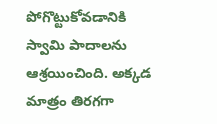పోగొట్టుకోవడానికి స్వామి పాదాలను ఆశ్రయించింది. అక్కడ మాత్రం తిరగగా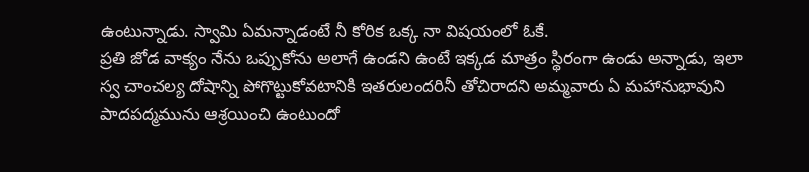ఉంటున్నాడు. స్వామి ఏమన్నాడంటే నీ కోరిక ఒక్క నా విషయంలో ఓకే.
ప్రతి జోడ వాక్యం నేను ఒప్పుకోను అలాగే ఉండని ఉంటే ఇక్కడ మాత్రం స్థిరంగా ఉండు అన్నాడు, ఇలా స్వ చాంచల్య దోషాన్ని పోగొట్టుకోవటానికి ఇతరులందరినీ తోచిరాదని అమ్మవారు ఏ మహానుభావుని పాదపద్మమును ఆశ్రయించి ఉంటుందో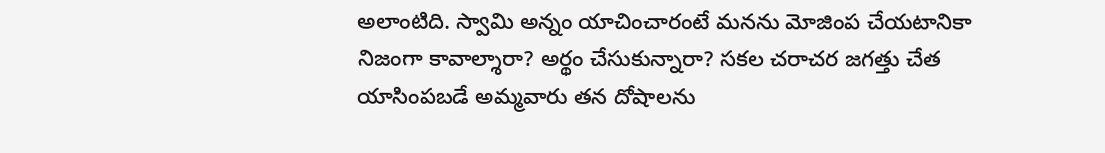అలాంటిది. స్వామి అన్నం యాచించారంటే మనను మోజింప చేయటానికా నిజంగా కావాల్శారా? అర్థం చేసుకున్నారా? సకల చరాచర జగత్తు చేత యాసింపబడే అమ్మవారు తన దోషాలను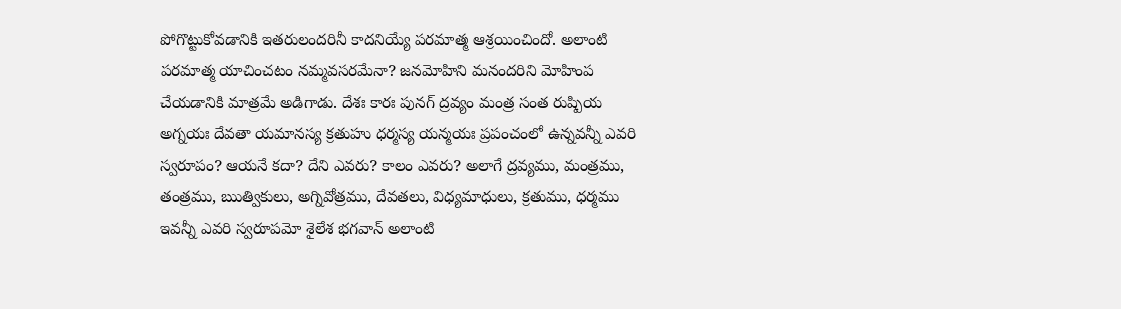పోగొట్టుకోవడానికి ఇతరులందరినీ కాదనియ్యే పరమాత్మ ఆశ్రయించిందో. అలాంటి పరమాత్మ యాచించటం నమ్మవసరమేనా? జనమోహిని మనందరిని మోహింప చేయడానికి మాత్రమే అడిగాడు. దేశః కారః పునగ్ ద్రవ్యం మంత్ర సంత రుష్పియ అగ్నయః దేవతా యమానస్య క్రతుహు ధర్మస్య యన్మయః ప్రపంచంలో ఉన్నవన్నీ ఎవరి స్వరూపం? ఆయనే కదా? దేని ఎవరు? కాలం ఎవరు? అలాగే ద్రవ్యము, మంత్రము, తంత్రము, ఋత్వికులు, అగ్నివోత్రము, దేవతలు, విధ్యమాధులు, క్రతుము, ధర్మము ఇవన్నీ ఎవరి స్వరూపమో శైలేశ భగవాన్ అలాంటి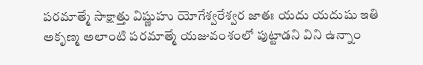పరమాత్మే సాక్షాత్తు విష్ణుహు యోగేశ్వరేశ్వర జాతః యదు యదుషు ఇతి అకృణ్మ అలాంటి పరమాత్మే యజువంశంలో పుట్టాడని విని ఉన్నాం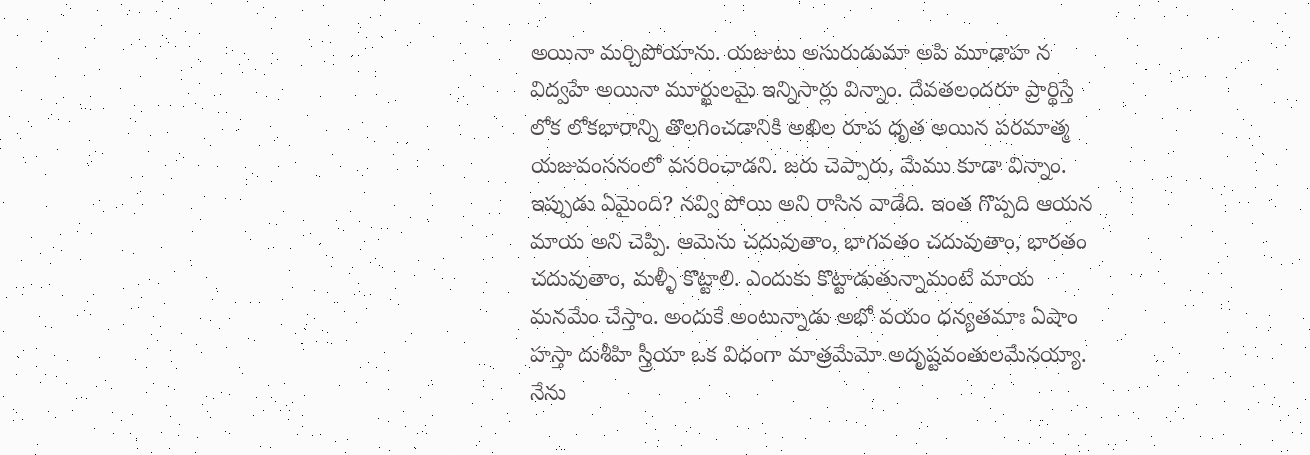అయినా మర్చిపోయాను. యజుటు అసురుడుమా అపి మూఢాహ న విద్వహే అయినా మూర్ఖులమై ఇన్నిసార్లు విన్నాం. దేవతలందరూ ప్రార్థిస్తే లోక లోకభారాన్ని తొలగించడానికి అఖిల రూప ధృత అయిన పరమాత్మ యజువంసనంలో వసరించాడని. జరు చెప్పారు, మేము కూడా విన్నాం. ఇప్పుడు ఏమైంది? నవ్వి పోయి అని రాసిన వాడేది. ఇంత గొప్పది ఆయన మాయ అని చెప్పి. ఆమెను చదువుతాం, భాగవతం చదువుతాం, భారతం చదువుతాం, మళ్ళీ కొట్టాలి. ఎందుకు కొట్టాడుతున్నామంటే మాయ మనమేం చేస్తాం. అందుకే అంటున్నాడు అభో వయం ధన్యతమాః ఏషాం హస్తా దుశీహి స్త్రీయా ఒక విధంగా మాత్రమేమో అదృష్టవంతులమేనయ్యా.
నేను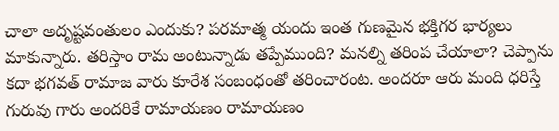చాలా అదృష్టవంతులం ఎందుకు? పరమాత్మ యందు ఇంత గుణమైన భక్తిగర భార్యలు మాకున్నారు. తరిస్తాం రామ అంటున్నాడు తప్పేముంది? మనల్ని తరింప చేయాలా? చెప్పాను కదా భగవత్ రామాజ వారు కూరేశ సంబంధంతో తరించారంట. అందరూ ఆరు మంది ధరిస్తే గురువు గారు అందరికే రామాయణం రామాయణం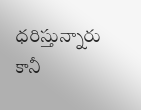ధరిస్తున్నారు కానీ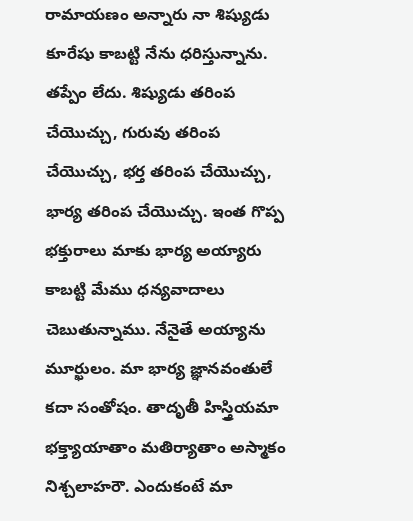రామాయణం అన్నారు నా శిష్యుడు కూరేషు కాబట్టి నేను ధరిస్తున్నాను. తప్పేం లేదు. శిష్యుడు తరింప చేయొచ్చు, గురువు తరింప చేయొచ్చు, భర్త తరింప చేయొచ్చు, భార్య తరింప చేయొచ్చు. ఇంత గొప్ప భక్తురాలు మాకు భార్య అయ్యారు కాబట్టి మేము ధన్యవాదాలు చెబుతున్నాము. నేనైతే అయ్యాను మూర్ఖులం. మా భార్య జ్ఞానవంతులే కదా సంతోషం. తాదృతీ హిస్త్రియమా భక్త్యాయాతాం మతిర్యాతాం అస్మాకం నిశ్చలాహరౌ. ఎందుకంటే మా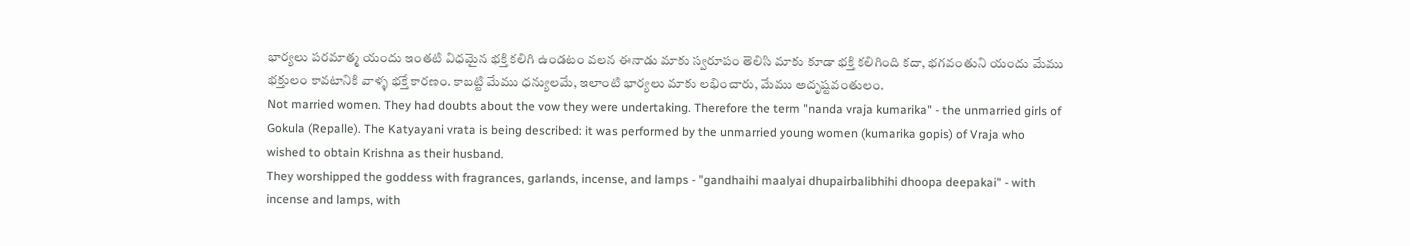భార్యలు పరమాత్మ యందు ఇంతటి విధమైన భక్తి కలిగి ఉండటం వలన ఈనాడు మాకు స్వరూపం తెలిసి మాకు కూడా భక్తి కలిగింది కదా, భగవంతుని యందు మేము భక్తులం కావటానికి వాళ్ళ భక్తే కారణం. కాబట్టి మేము ధన్యులమే, ఇలాంటి భార్యలు మాకు లభించారు, మేము అదృష్టవంతులం.
Not married women. They had doubts about the vow they were undertaking. Therefore the term "nanda vraja kumarika" - the unmarried girls of Gokula (Repalle). The Katyayani vrata is being described: it was performed by the unmarried young women (kumarika gopis) of Vraja who wished to obtain Krishna as their husband.
They worshipped the goddess with fragrances, garlands, incense, and lamps - "gandhaihi maalyai dhupairbalibhihi dhoopa deepakai" - with incense and lamps, with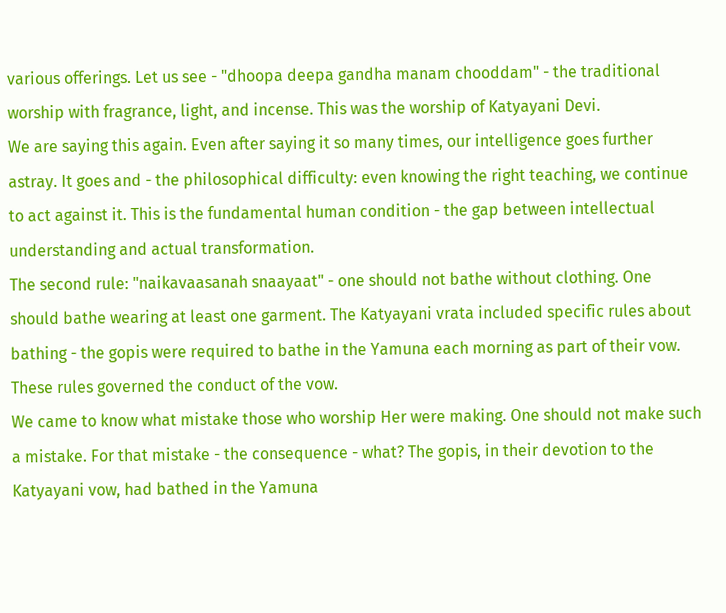various offerings. Let us see - "dhoopa deepa gandha manam chooddam" - the traditional worship with fragrance, light, and incense. This was the worship of Katyayani Devi.
We are saying this again. Even after saying it so many times, our intelligence goes further astray. It goes and - the philosophical difficulty: even knowing the right teaching, we continue to act against it. This is the fundamental human condition - the gap between intellectual understanding and actual transformation.
The second rule: "naikavaasanah snaayaat" - one should not bathe without clothing. One should bathe wearing at least one garment. The Katyayani vrata included specific rules about bathing - the gopis were required to bathe in the Yamuna each morning as part of their vow. These rules governed the conduct of the vow.
We came to know what mistake those who worship Her were making. One should not make such a mistake. For that mistake - the consequence - what? The gopis, in their devotion to the Katyayani vow, had bathed in the Yamuna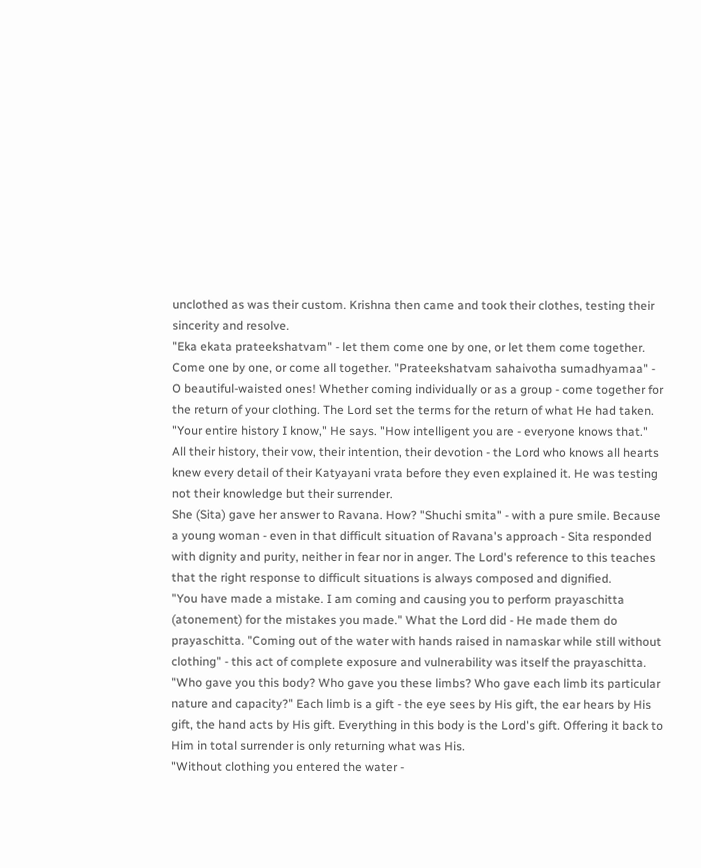unclothed as was their custom. Krishna then came and took their clothes, testing their sincerity and resolve.
"Eka ekata prateekshatvam" - let them come one by one, or let them come together. Come one by one, or come all together. "Prateekshatvam sahaivotha sumadhyamaa" - O beautiful-waisted ones! Whether coming individually or as a group - come together for the return of your clothing. The Lord set the terms for the return of what He had taken.
"Your entire history I know," He says. "How intelligent you are - everyone knows that." All their history, their vow, their intention, their devotion - the Lord who knows all hearts knew every detail of their Katyayani vrata before they even explained it. He was testing not their knowledge but their surrender.
She (Sita) gave her answer to Ravana. How? "Shuchi smita" - with a pure smile. Because a young woman - even in that difficult situation of Ravana's approach - Sita responded with dignity and purity, neither in fear nor in anger. The Lord's reference to this teaches that the right response to difficult situations is always composed and dignified.
"You have made a mistake. I am coming and causing you to perform prayaschitta (atonement) for the mistakes you made." What the Lord did - He made them do prayaschitta. "Coming out of the water with hands raised in namaskar while still without clothing" - this act of complete exposure and vulnerability was itself the prayaschitta.
"Who gave you this body? Who gave you these limbs? Who gave each limb its particular nature and capacity?" Each limb is a gift - the eye sees by His gift, the ear hears by His gift, the hand acts by His gift. Everything in this body is the Lord's gift. Offering it back to Him in total surrender is only returning what was His.
"Without clothing you entered the water -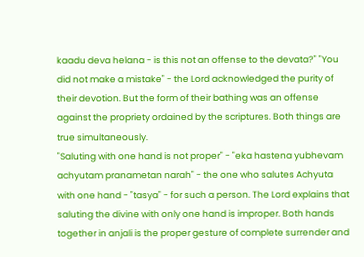kaadu deva helana - is this not an offense to the devata?" "You did not make a mistake" - the Lord acknowledged the purity of their devotion. But the form of their bathing was an offense against the propriety ordained by the scriptures. Both things are true simultaneously.
"Saluting with one hand is not proper" - "eka hastena yubhevam achyutam pranametan narah" - the one who salutes Achyuta with one hand - "tasya" - for such a person. The Lord explains that saluting the divine with only one hand is improper. Both hands together in anjali is the proper gesture of complete surrender and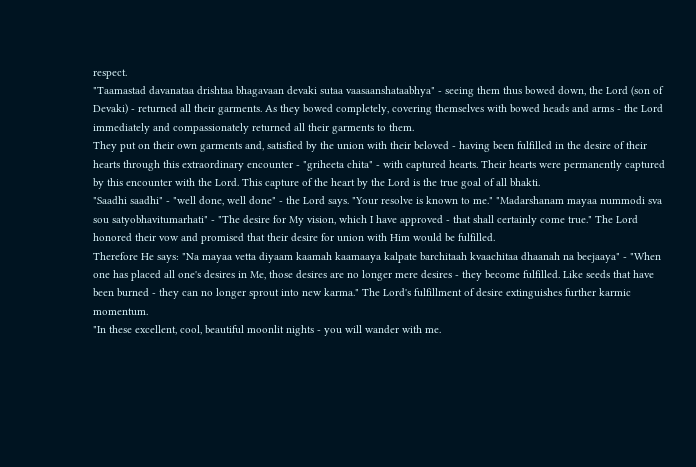respect.
"Taamastad davanataa drishtaa bhagavaan devaki sutaa vaasaanshataabhya" - seeing them thus bowed down, the Lord (son of Devaki) - returned all their garments. As they bowed completely, covering themselves with bowed heads and arms - the Lord immediately and compassionately returned all their garments to them.
They put on their own garments and, satisfied by the union with their beloved - having been fulfilled in the desire of their hearts through this extraordinary encounter - "griheeta chita" - with captured hearts. Their hearts were permanently captured by this encounter with the Lord. This capture of the heart by the Lord is the true goal of all bhakti.
"Saadhi saadhi" - "well done, well done" - the Lord says. "Your resolve is known to me." "Madarshanam mayaa nummodi sva sou satyobhavitumarhati" - "The desire for My vision, which I have approved - that shall certainly come true." The Lord honored their vow and promised that their desire for union with Him would be fulfilled.
Therefore He says: "Na mayaa vetta diyaam kaamah kaamaaya kalpate barchitaah kvaachitaa dhaanah na beejaaya" - "When one has placed all one's desires in Me, those desires are no longer mere desires - they become fulfilled. Like seeds that have been burned - they can no longer sprout into new karma." The Lord's fulfillment of desire extinguishes further karmic momentum.
"In these excellent, cool, beautiful moonlit nights - you will wander with me.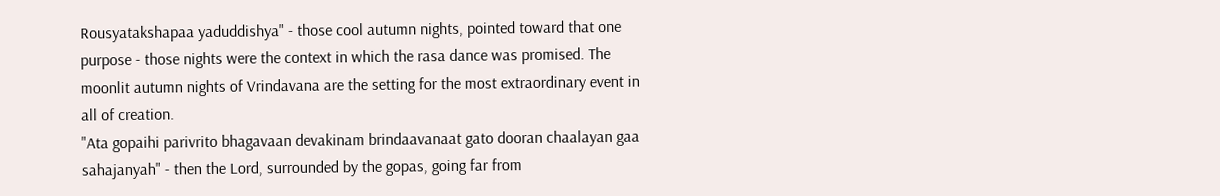Rousyatakshapaa yaduddishya" - those cool autumn nights, pointed toward that one purpose - those nights were the context in which the rasa dance was promised. The moonlit autumn nights of Vrindavana are the setting for the most extraordinary event in all of creation.
"Ata gopaihi parivrito bhagavaan devakinam brindaavanaat gato dooran chaalayan gaa sahajanyah" - then the Lord, surrounded by the gopas, going far from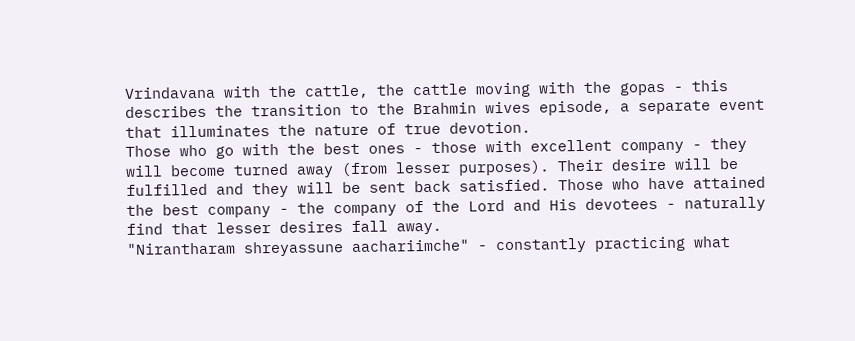Vrindavana with the cattle, the cattle moving with the gopas - this describes the transition to the Brahmin wives episode, a separate event that illuminates the nature of true devotion.
Those who go with the best ones - those with excellent company - they will become turned away (from lesser purposes). Their desire will be fulfilled and they will be sent back satisfied. Those who have attained the best company - the company of the Lord and His devotees - naturally find that lesser desires fall away.
"Nirantharam shreyassune aachariimche" - constantly practicing what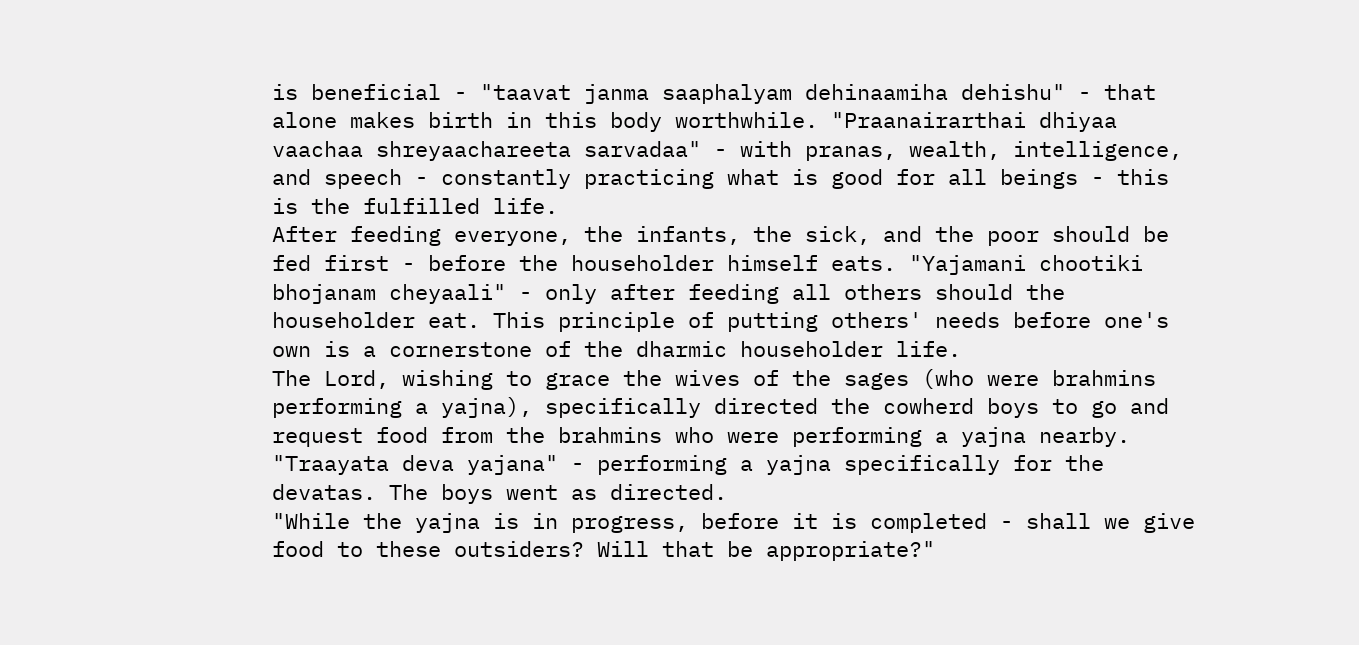is beneficial - "taavat janma saaphalyam dehinaamiha dehishu" - that alone makes birth in this body worthwhile. "Praanairarthai dhiyaa vaachaa shreyaachareeta sarvadaa" - with pranas, wealth, intelligence, and speech - constantly practicing what is good for all beings - this is the fulfilled life.
After feeding everyone, the infants, the sick, and the poor should be fed first - before the householder himself eats. "Yajamani chootiki bhojanam cheyaali" - only after feeding all others should the householder eat. This principle of putting others' needs before one's own is a cornerstone of the dharmic householder life.
The Lord, wishing to grace the wives of the sages (who were brahmins performing a yajna), specifically directed the cowherd boys to go and request food from the brahmins who were performing a yajna nearby. "Traayata deva yajana" - performing a yajna specifically for the devatas. The boys went as directed.
"While the yajna is in progress, before it is completed - shall we give food to these outsiders? Will that be appropriate?"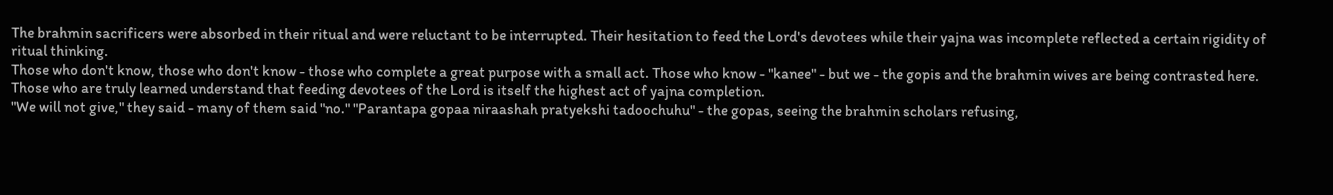The brahmin sacrificers were absorbed in their ritual and were reluctant to be interrupted. Their hesitation to feed the Lord's devotees while their yajna was incomplete reflected a certain rigidity of ritual thinking.
Those who don't know, those who don't know - those who complete a great purpose with a small act. Those who know - "kanee" - but we - the gopis and the brahmin wives are being contrasted here. Those who are truly learned understand that feeding devotees of the Lord is itself the highest act of yajna completion.
"We will not give," they said - many of them said "no." "Parantapa gopaa niraashah pratyekshi tadoochuhu" - the gopas, seeing the brahmin scholars refusing,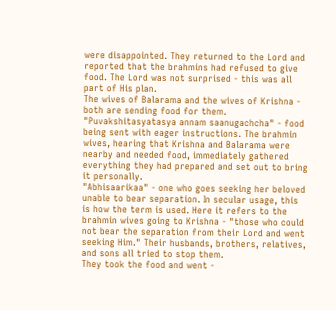were disappointed. They returned to the Lord and reported that the brahmins had refused to give food. The Lord was not surprised - this was all part of His plan.
The wives of Balarama and the wives of Krishna - both are sending food for them. "Puvakshitasyatasya annam saanugachcha" - food being sent with eager instructions. The brahmin wives, hearing that Krishna and Balarama were nearby and needed food, immediately gathered everything they had prepared and set out to bring it personally.
"Abhisaarikaa" - one who goes seeking her beloved unable to bear separation. In secular usage, this is how the term is used. Here it refers to the brahmin wives going to Krishna - "those who could not bear the separation from their Lord and went seeking Him." Their husbands, brothers, relatives, and sons all tried to stop them.
They took the food and went -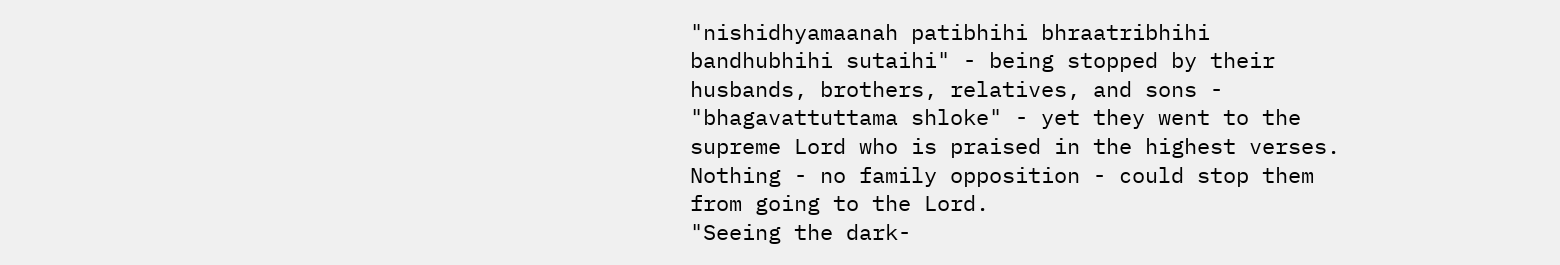"nishidhyamaanah patibhihi bhraatribhihi bandhubhihi sutaihi" - being stopped by their husbands, brothers, relatives, and sons - "bhagavattuttama shloke" - yet they went to the supreme Lord who is praised in the highest verses. Nothing - no family opposition - could stop them from going to the Lord.
"Seeing the dark-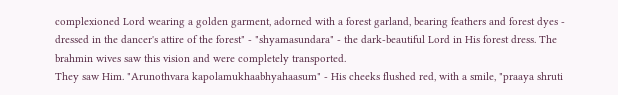complexioned Lord wearing a golden garment, adorned with a forest garland, bearing feathers and forest dyes - dressed in the dancer's attire of the forest" - "shyamasundara" - the dark-beautiful Lord in His forest dress. The brahmin wives saw this vision and were completely transported.
They saw Him. "Arunothvara kapolamukhaabhyahaasum" - His cheeks flushed red, with a smile, "praaya shruti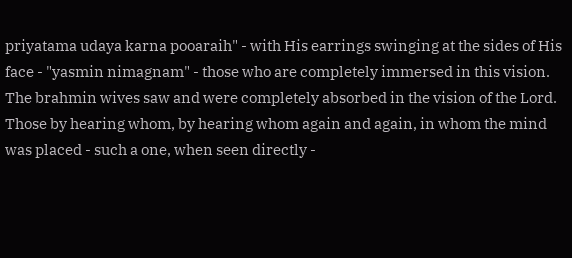priyatama udaya karna pooaraih" - with His earrings swinging at the sides of His face - "yasmin nimagnam" - those who are completely immersed in this vision. The brahmin wives saw and were completely absorbed in the vision of the Lord.
Those by hearing whom, by hearing whom again and again, in whom the mind was placed - such a one, when seen directly -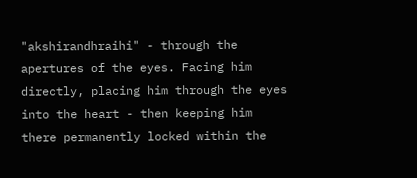"akshirandhraihi" - through the apertures of the eyes. Facing him directly, placing him through the eyes into the heart - then keeping him there permanently locked within the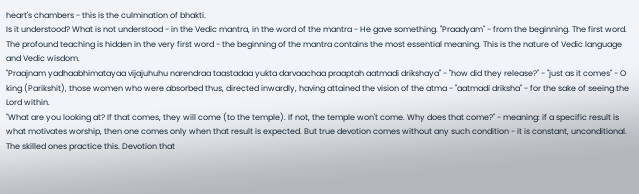heart's chambers - this is the culmination of bhakti.
Is it understood? What is not understood - in the Vedic mantra, in the word of the mantra - He gave something. "Praadyam" - from the beginning. The first word. The profound teaching is hidden in the very first word - the beginning of the mantra contains the most essential meaning. This is the nature of Vedic language and Vedic wisdom.
"Praajnam yadhaabhimatayaa vijajuhuhu narendraa taastadaa yukta darvaachaa praaptah aatmadi drikshaya" - "how did they release?" - "just as it comes" - O king (Parikshit), those women who were absorbed thus, directed inwardly, having attained the vision of the atma - "aatmadi driksha" - for the sake of seeing the Lord within.
"What are you looking at? If that comes, they will come (to the temple). If not, the temple won't come. Why does that come?" - meaning: if a specific result is what motivates worship, then one comes only when that result is expected. But true devotion comes without any such condition - it is constant, unconditional.
The skilled ones practice this. Devotion that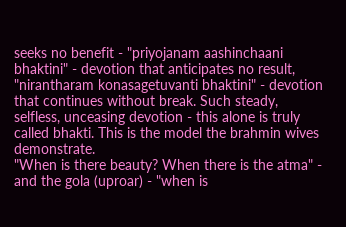seeks no benefit - "priyojanam aashinchaani bhaktini" - devotion that anticipates no result, "nirantharam konasagetuvanti bhaktini" - devotion that continues without break. Such steady, selfless, unceasing devotion - this alone is truly called bhakti. This is the model the brahmin wives demonstrate.
"When is there beauty? When there is the atma" - and the gola (uproar) - "when is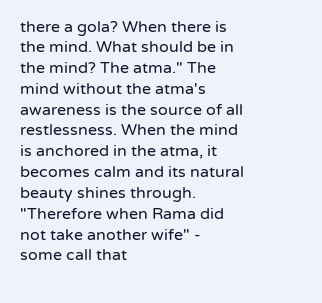there a gola? When there is the mind. What should be in the mind? The atma." The mind without the atma's awareness is the source of all restlessness. When the mind is anchored in the atma, it becomes calm and its natural beauty shines through.
"Therefore when Rama did not take another wife" - some call that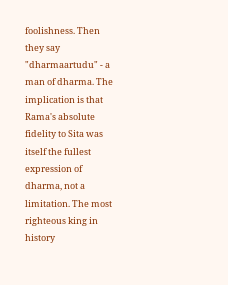foolishness. Then they say "dharmaartudu" - a man of dharma. The implication is that Rama's absolute fidelity to Sita was itself the fullest expression of dharma, not a limitation. The most righteous king in history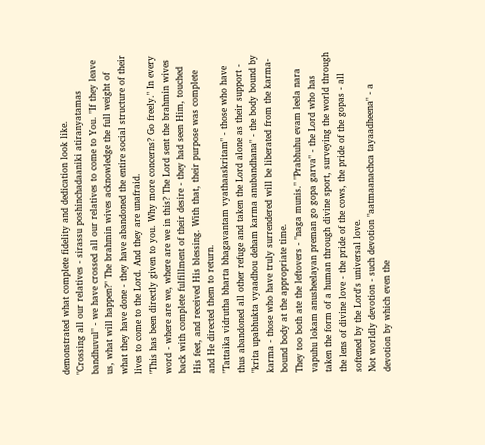demonstrated what complete fidelity and dedication look like.
"Crossing all our relatives - sirassu poshinchadaaniki atiranyatamas bandhuvul" - we have crossed all our relatives to come to You. "If they leave us, what will happen?" The brahmin wives acknowledge the full weight of what they have done - they have abandoned the entire social structure of their lives to come to the Lord. And they are unafraid.
"This has been directly given to you. Why more concerns? Go freely." In every word - where are we, where are we in this? The Lord sent the brahmin wives back with complete fulfillment of their desire - they had seen Him, touched His feet, and received His blessing. With that, their purpose was complete and He directed them to return.
"Tattaika vidrutha bharta bhagavantam vyathaaskritam" - those who have thus abandoned all other refuge and taken the Lord alone as their support - "krita upabhukta vyaadhou deham karma anubandhana" - the body bound by karma - those who have truly surrendered will be liberated from the karma-bound body at the appropriate time.
They too both ate the leftovers - "naga munis." "Prabhuhu evam leela nara vapuhu lokam anusheelayan preman go gopa garva" - the Lord who has taken the form of a human through divine sport, surveying the world through the lens of divine love - the pride of the cows, the pride of the gopas - all softened by the Lord's universal love.
Not worldly devotion - such devotion "aatmaanachca tayaadheena" - a devotion by which even the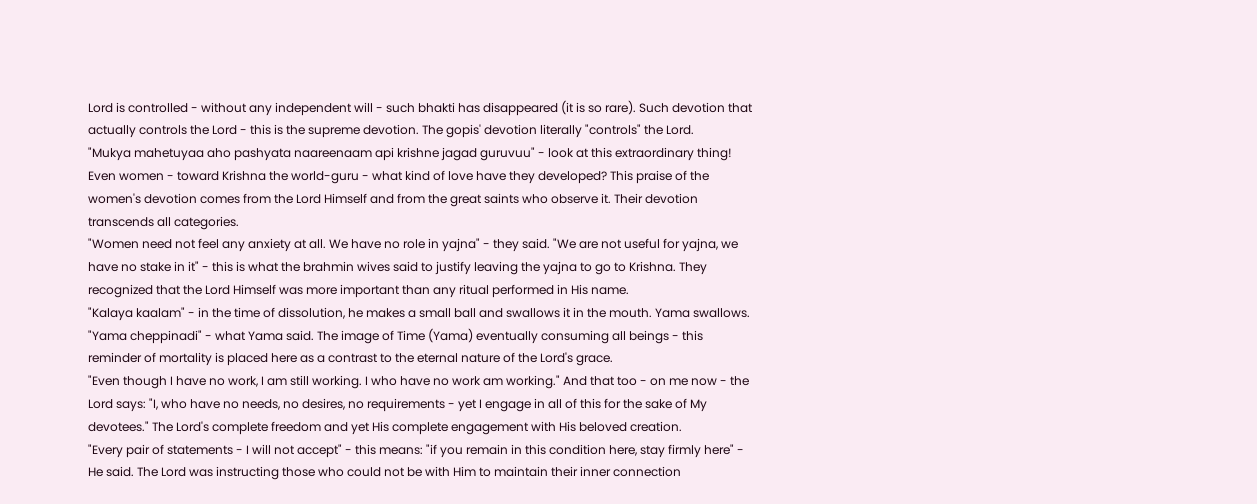Lord is controlled - without any independent will - such bhakti has disappeared (it is so rare). Such devotion that actually controls the Lord - this is the supreme devotion. The gopis' devotion literally "controls" the Lord.
"Mukya mahetuyaa aho pashyata naareenaam api krishne jagad guruvuu" - look at this extraordinary thing! Even women - toward Krishna the world-guru - what kind of love have they developed? This praise of the women's devotion comes from the Lord Himself and from the great saints who observe it. Their devotion transcends all categories.
"Women need not feel any anxiety at all. We have no role in yajna" - they said. "We are not useful for yajna, we have no stake in it" - this is what the brahmin wives said to justify leaving the yajna to go to Krishna. They recognized that the Lord Himself was more important than any ritual performed in His name.
"Kalaya kaalam" - in the time of dissolution, he makes a small ball and swallows it in the mouth. Yama swallows. "Yama cheppinadi" - what Yama said. The image of Time (Yama) eventually consuming all beings - this reminder of mortality is placed here as a contrast to the eternal nature of the Lord's grace.
"Even though I have no work, I am still working. I who have no work am working." And that too - on me now - the Lord says: "I, who have no needs, no desires, no requirements - yet I engage in all of this for the sake of My devotees." The Lord's complete freedom and yet His complete engagement with His beloved creation.
"Every pair of statements - I will not accept" - this means: "if you remain in this condition here, stay firmly here" - He said. The Lord was instructing those who could not be with Him to maintain their inner connection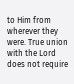to Him from wherever they were. True union with the Lord does not require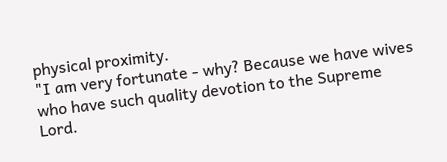physical proximity.
"I am very fortunate - why? Because we have wives who have such quality devotion to the Supreme Lord.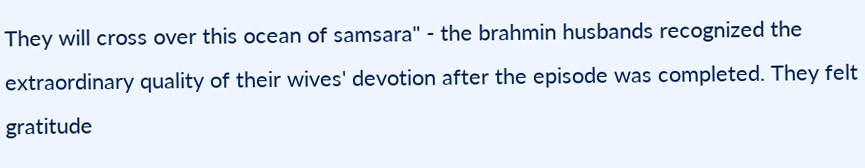They will cross over this ocean of samsara" - the brahmin husbands recognized the extraordinary quality of their wives' devotion after the episode was completed. They felt gratitude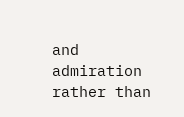and admiration rather than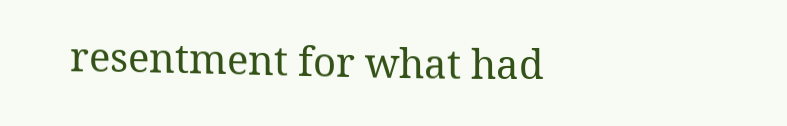resentment for what had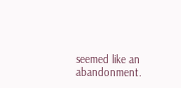seemed like an abandonment.